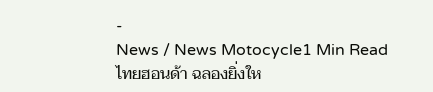-
News / News Motocycle1 Min Read
ไทยฮอนด้า ฉลองยิ่งให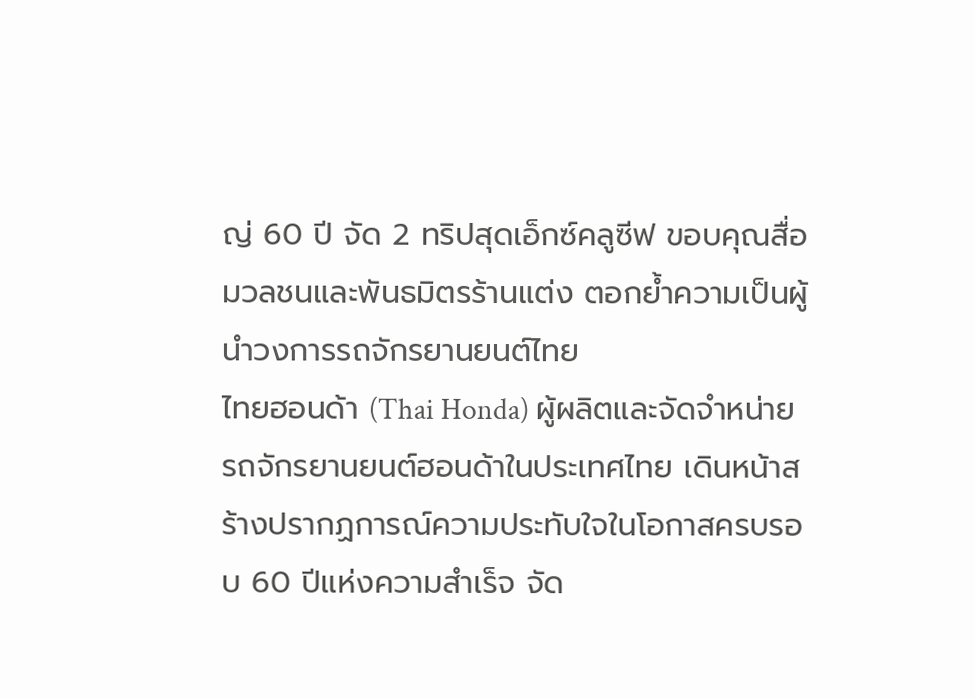ญ่ 60 ปี จัด 2 ทริปสุดเอ็กซ์คลูซีฟ ขอบคุณสื่อมวลชนและพันธมิตรร้านแต่ง ตอกย้ำความเป็นผู้นำวงการรถจักรยานยนต์ไทย
ไทยฮอนด้า (Thai Honda) ผู้ผลิตและจัดจำหน่ายรถจักรยานยนต์ฮอนด้าในประเทศไทย เดินหน้าสร้างปรากฏการณ์ความประทับใจในโอกาสครบรอบ 60 ปีแห่งความสำเร็จ จัด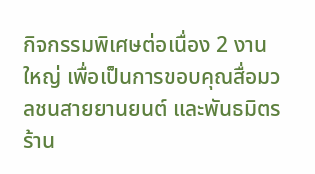กิจกรรมพิเศษต่อเนื่อง 2 งานใหญ่ เพื่อเป็นการขอบคุณสื่อมวลชนสายยานยนต์ และพันธมิตรร้าน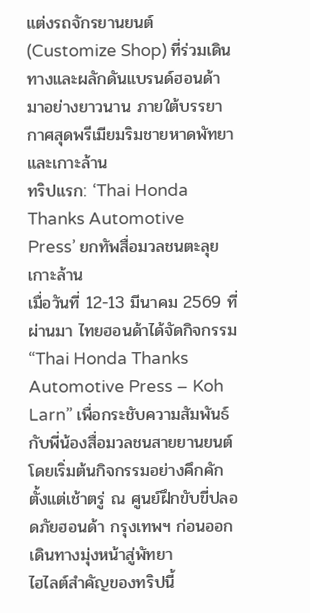แต่งรถจักรยานยนต์ (Customize Shop) ที่ร่วมเดินทางและผลักดันแบรนด์ฮอนด้ามาอย่างยาวนาน ภายใต้บรรยากาศสุดพรีเมียมริมชายหาดพัทยาและเกาะล้าน
ทริปแรก: ‘Thai Honda Thanks Automotive Press’ ยกทัพสื่อมวลชนตะลุยเกาะล้าน
เมื่อวันที่ 12-13 มีนาคม 2569 ที่ผ่านมา ไทยฮอนด้าได้จัดกิจกรรม “Thai Honda Thanks Automotive Press – Koh Larn” เพื่อกระชับความสัมพันธ์กับพี่น้องสื่อมวลชนสายยานยนต์ โดยเริ่มต้นกิจกรรมอย่างคึกคักตั้งแต่เช้าตรู่ ณ ศูนย์ฝึกขับขี่ปลอดภัยฮอนด้า กรุงเทพฯ ก่อนออกเดินทางมุ่งหน้าสู่พัทยา
ไฮไลต์สำคัญของทริปนี้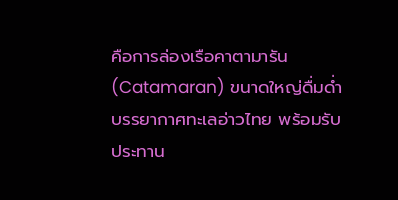คือการล่องเรือคาตามารัน (Catamaran) ขนาดใหญ่ดื่มด่ำบรรยากาศทะเลอ่าวไทย พร้อมรับประทาน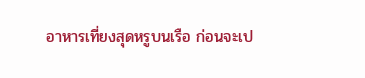อาหารเที่ยงสุดหรูบนเรือ ก่อนจะเป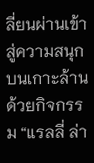ลี่ยนผ่านเข้าสู่ความสนุกบนเกาะล้านด้วยกิจกรรม “แรลลี่ ล่า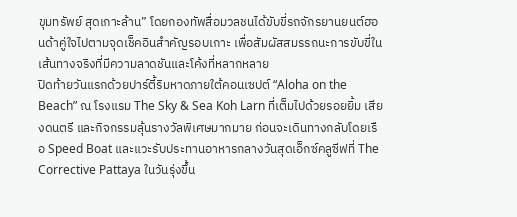ขุมทรัพย์ สุดเกาะล้าน” โดยกองทัพสื่อมวลชนได้ขับขี่รถจักรยานยนต์ฮอนด้าคู่ใจไปตามจุดเช็คอินสำคัญรอบเกาะ เพื่อสัมผัสสมรรถนะการขับขี่ในเส้นทางจริงที่มีความลาดชันและโค้งที่หลากหลาย
ปิดท้ายวันแรกด้วยปาร์ตี้ริมหาดภายใต้คอนเซปต์ “Aloha on the Beach” ณ โรงแรม The Sky & Sea Koh Larn ที่เต็มไปด้วยรอยยิ้ม เสียงดนตรี และกิจกรรมลุ้นรางวัลพิเศษมากมาย ก่อนจะเดินทางกลับโดยเรือ Speed Boat และแวะรับประทานอาหารกลางวันสุดเอ็กซ์คลูซีฟที่ The Corrective Pattaya ในวันรุ่งขึ้น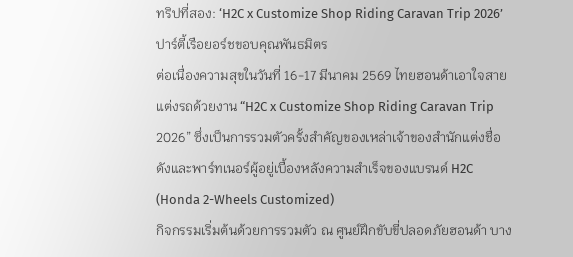ทริปที่สอง: ‘H2C x Customize Shop Riding Caravan Trip 2026’ ปาร์ตี้เรือยอร์ชขอบคุณพันธมิตร
ต่อเนื่องความสุขในวันที่ 16-17 มีนาคม 2569 ไทยฮอนด้าเอาใจสายแต่งรถด้วยงาน “H2C x Customize Shop Riding Caravan Trip 2026” ซึ่งเป็นการรวมตัวครั้งสำคัญของเหล่าเจ้าของสำนักแต่งชื่อดังและพาร์ทเนอร์ผู้อยู่เบื้องหลังความสำเร็จของแบรนด์ H2C (Honda 2-Wheels Customized)
กิจกรรมเริ่มต้นด้วยการรวมตัว ณ ศูนย์ฝึกขับขี่ปลอดภัยฮอนด้า บาง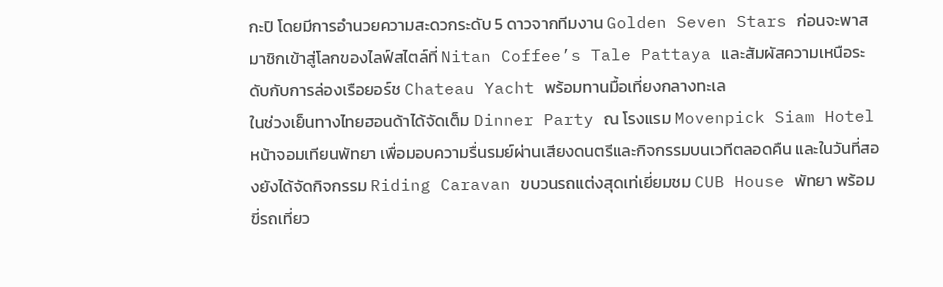กะปิ โดยมีการอำนวยความสะดวกระดับ 5 ดาวจากทีมงาน Golden Seven Stars ก่อนจะพาสมาชิกเข้าสู่โลกของไลฟ์สไตล์ที่ Nitan Coffee’s Tale Pattaya และสัมผัสความเหนือระดับกับการล่องเรือยอร์ช Chateau Yacht พร้อมทานมื้อเที่ยงกลางทะเล
ในช่วงเย็นทางไทยฮอนด้าได้จัดเต็ม Dinner Party ณ โรงแรม Movenpick Siam Hotel หน้าจอมเทียนพัทยา เพื่อมอบความรื่นรมย์ผ่านเสียงดนตรีและกิจกรรมบนเวทีตลอดคืน และในวันที่สองยังได้จัดกิจกรรม Riding Caravan ขบวนรถแต่งสุดเท่เยี่ยมชม CUB House พัทยา พร้อมขี่รถเที่ยว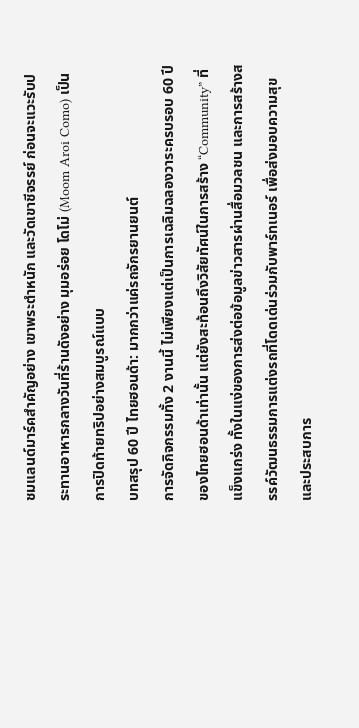ชมแลนด์มาร์คสำคัญอย่าง เขาพระตำหนัก และวัดเขาชีจรรย์ ก่อนจะแวะรับประทานอาหารกลางวันที่ร้านดังอย่าง มุมอร่อย โดโม่ (Moom Aroi Como) เป็นการปิดท้ายทริปอย่างสมบูรณ์แบบ
บทสรุป 60 ปี ไทยฮอนด้า: มากกว่าแค่รถจักรยานยนต์
การจัดกิจกรรมทั้ง 2 งานนี้ ไม่เพียงแต่เป็นการเฉลิมฉลองวาระครบรอบ 60 ปีของไทยฮอนด้าเท่านั้น แต่ยังสะท้อนถึงวิสัยทัศน์ในการสร้าง “Community” ที่แข็งแกร่ง ทั้งในแง่ของการส่งต่อข้อมูลข่าวสารผ่านสื่อมวลชน และการสร้างสรรค์วัฒนธรรมการแต่งรถที่โดดเด่นร่วมกับพาร์ทเนอร์ เพื่อส่งมอบความสุขและประสบการ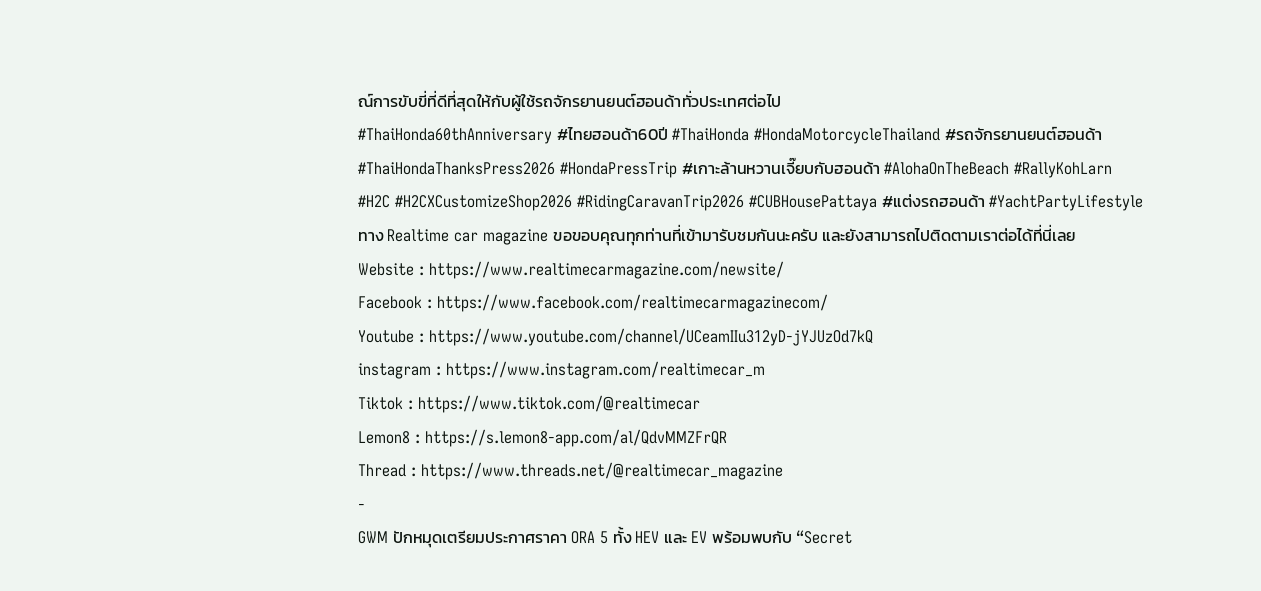ณ์การขับขี่ที่ดีที่สุดให้กับผู้ใช้รถจักรยานยนต์ฮอนด้าทั่วประเทศต่อไป
#ThaiHonda60thAnniversary #ไทยฮอนด้า60ปี #ThaiHonda #HondaMotorcycleThailand #รถจักรยานยนต์ฮอนด้า
#ThaiHondaThanksPress2026 #HondaPressTrip #เกาะล้านหวานเจี๊ยบกับฮอนด้า #AlohaOnTheBeach #RallyKohLarn
#H2C #H2CXCustomizeShop2026 #RidingCaravanTrip2026 #CUBHousePattaya #แต่งรถฮอนด้า #YachtPartyLifestyle
ทาง Realtime car magazine ขอขอบคุณทุกท่านที่เข้ามารับชมกันนะครับ และยังสามารถไปติดตามเราต่อได้ที่นี่เลย
Website : https://www.realtimecarmagazine.com/newsite/
Facebook : https://www.facebook.com/realtimecarmagazinecom/
Youtube : https://www.youtube.com/channel/UCeamIIu312yD-jYJUzOd7kQ
instagram : https://www.instagram.com/realtimecar_m
Tiktok : https://www.tiktok.com/@realtimecar
Lemon8 : https://s.lemon8-app.com/al/QdvMMZFrQR
Thread : https://www.threads.net/@realtimecar_magazine
-
GWM ปักหมุดเตรียมประกาศราคา ORA 5 ทั้ง HEV และ EV พร้อมพบกับ “Secret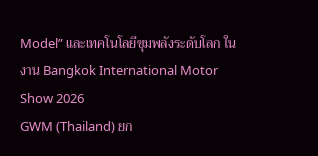Model” และเทคโนโลยีขุมพลังระดับโลก ในงาน Bangkok International Motor Show 2026
GWM (Thailand) ยก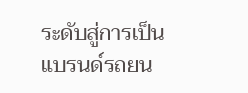ระดับสู่การเป็นแบรนด์รถยน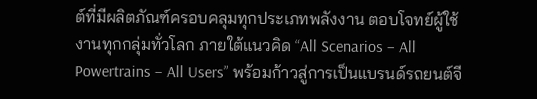ต์ที่มีผลิตภัณฑ์ครอบคลุมทุกประเภทพลังงาน ตอบโจทย์ผู้ใช้งานทุกกลุ่มทั่วโลก ภายใต้แนวคิด “All Scenarios – All Powertrains – All Users” พร้อมก้าวสู่การเป็นแบรนด์รถยนต์จี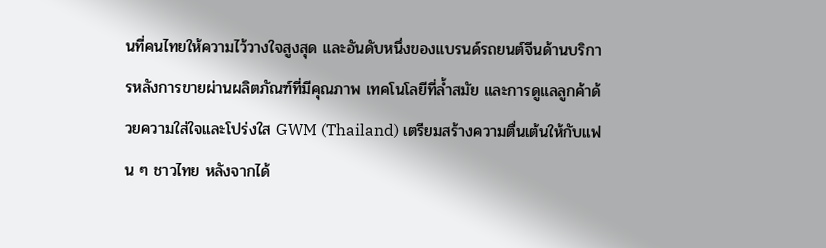นที่คนไทยให้ความไว้วางใจสูงสุด และอันดับหนึ่งของแบรนด์รถยนต์จีนด้านบริการหลังการขายผ่านผลิตภัณฑ์ที่มีคุณภาพ เทคโนโลยีที่ล้ำสมัย และการดูแลลูกค้าด้วยความใส่ใจและโปร่งใส GWM (Thailand) เตรียมสร้างความตื่นเต้นให้กับแฟน ๆ ชาวไทย หลังจากได้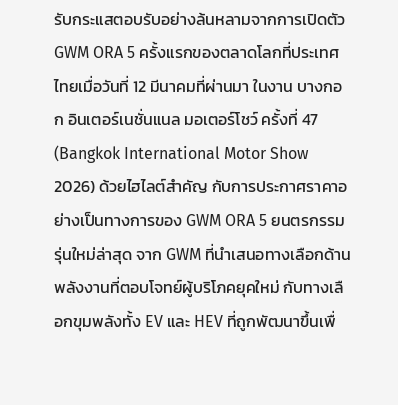รับกระแสตอบรับอย่างล้นหลามจากการเปิดตัว GWM ORA 5 ครั้งแรกของตลาดโลกที่ประเทศไทยเมื่อวันที่ 12 มีนาคมที่ผ่านมา ในงาน บางกอก อินเตอร์เนชั่นแนล มอเตอร์โชว์ ครั้งที่ 47 (Bangkok International Motor Show 2026) ด้วยไฮไลต์สำคัญ กับการประกาศราคาอย่างเป็นทางการของ GWM ORA 5 ยนตรกรรมรุ่นใหม่ล่าสุด จาก GWM ที่นำเสนอทางเลือกด้านพลังงานที่ตอบโจทย์ผู้บริโภคยุคใหม่ กับทางเลือกขุมพลังทั้ง EV และ HEV ที่ถูกพัฒนาขึ้นเพื่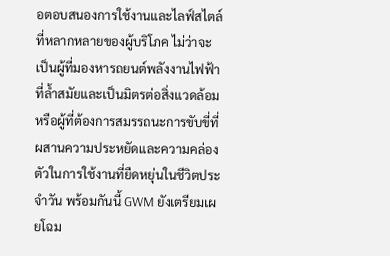อตอบสนองการใช้งานและไลฟ์สไตล์ที่หลากหลายของผู้บริโภค ไม่ว่าจะเป็นผู้ที่มองหารถยนต์พลังงานไฟฟ้าที่ล้ำสมัยและเป็นมิตรต่อสิ่งแวดล้อม หรือผู้ที่ต้องการสมรรถนะการขับขี่ที่ผสานความประหยัดและความคล่องตัวในการใช้งานที่ยืดหยุ่นในชีวิตประจำวัน พร้อมกันนี้ GWM ยังเตรียมเผยโฉม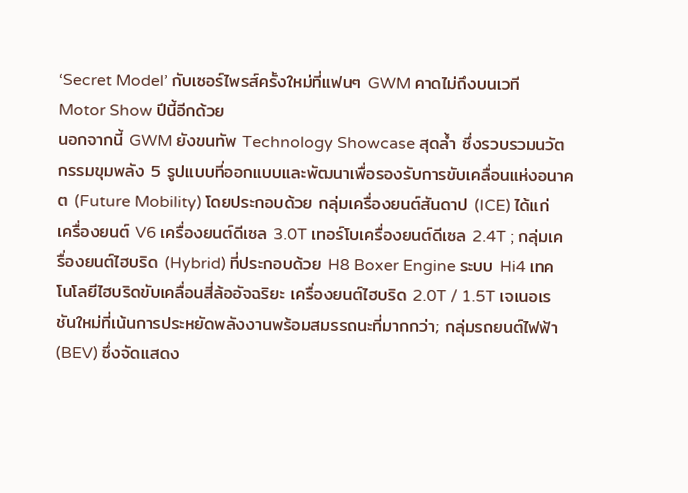‘Secret Model’ กับเซอร์ไพรส์ครั้งใหม่ที่แฟนๆ GWM คาดไม่ถึงบนเวที Motor Show ปีนี้อีกด้วย
นอกจากนี้ GWM ยังขนทัพ Technology Showcase สุดล้ำ ซึ่งรวบรวมนวัตกรรมขุมพลัง 5 รูปแบบที่ออกแบบและพัฒนาเพื่อรองรับการขับเคลื่อนแห่งอนาคต (Future Mobility) โดยประกอบด้วย กลุ่มเครื่องยนต์สันดาป (ICE) ได้แก่ เครื่องยนต์ V6 เครื่องยนต์ดีเซล 3.0T เทอร์โบเครื่องยนต์ดีเซล 2.4T ; กลุ่มเครื่องยนต์ไฮบริด (Hybrid) ที่ประกอบด้วย H8 Boxer Engine ระบบ Hi4 เทคโนโลยีไฮบริดขับเคลื่อนสี่ล้ออัจฉริยะ เครื่องยนต์ไฮบริด 2.0T / 1.5T เจเนอเรชันใหม่ที่เน้นการประหยัดพลังงานพร้อมสมรรถนะที่มากกว่า; กลุ่มรถยนต์ไฟฟ้า (BEV) ซึ่งจัดแสดง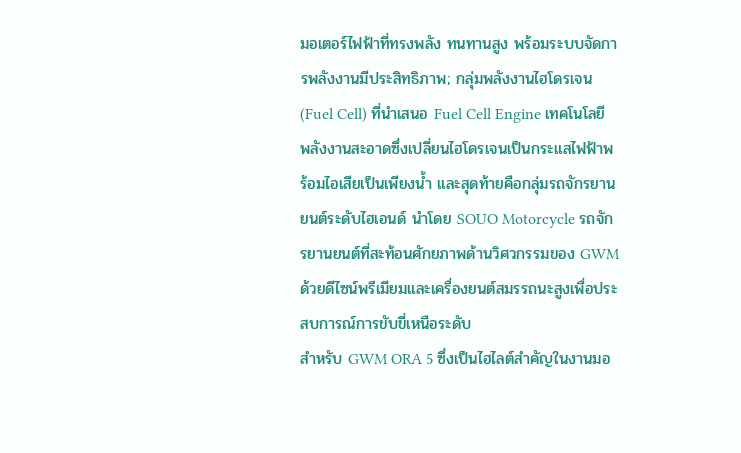มอเตอร์ไฟฟ้าที่ทรงพลัง ทนทานสูง พร้อมระบบจัดการพลังงานมีประสิทธิภาพ; กลุ่มพลังงานไฮโดรเจน (Fuel Cell) ที่นำเสนอ Fuel Cell Engine เทคโนโลยีพลังงานสะอาดซึ่งเปลี่ยนไฮโดรเจนเป็นกระแสไฟฟ้าพร้อมไอเสียเป็นเพียงน้ำ และสุดท้ายคือกลุ่มรถจักรยานยนต์ระดับไฮเอนด์ นำโดย SOUO Motorcycle รถจักรยานยนต์ที่สะท้อนศักยภาพด้านวิศวกรรมของ GWM ด้วยดีไซน์พรีเมียมและเครื่องยนต์สมรรถนะสูงเพื่อประสบการณ์การขับขี่เหนือระดับ
สำหรับ GWM ORA 5 ซึ่งเป็นไฮไลต์สำคัญในงานมอ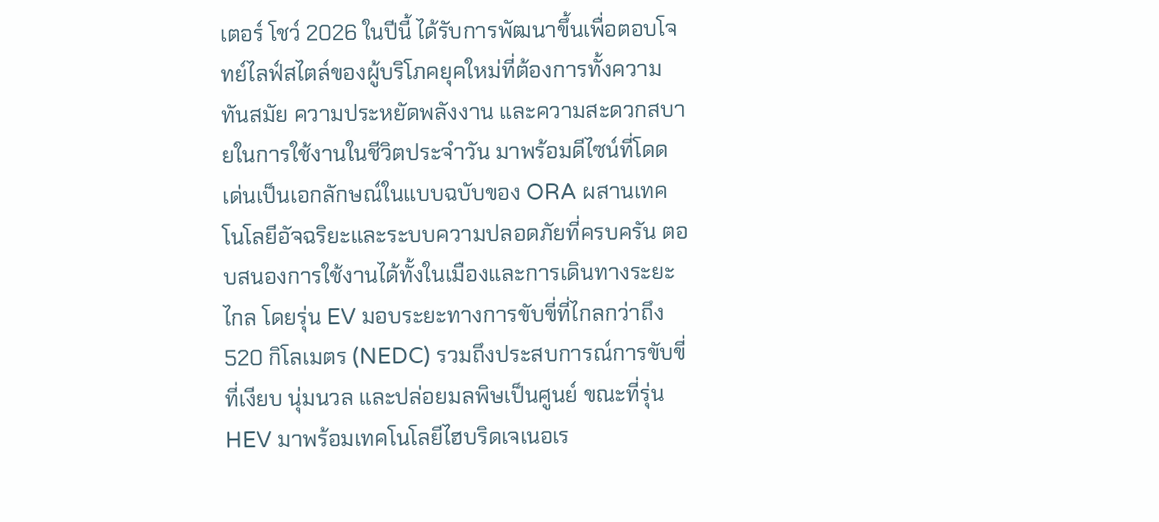เตอร์ โชว์ 2026 ในปีนี้ ได้รับการพัฒนาขึ้นเพื่อตอบโจทย์ไลฟ์สไตล์ของผู้บริโภคยุคใหม่ที่ต้องการทั้งความทันสมัย ความประหยัดพลังงาน และความสะดวกสบายในการใช้งานในชีวิตประจำวัน มาพร้อมดีไซน์ที่โดดเด่นเป็นเอกลักษณ์ในแบบฉบับของ ORA ผสานเทคโนโลยีอัจฉริยะและระบบความปลอดภัยที่ครบครัน ตอบสนองการใช้งานได้ทั้งในเมืองและการเดินทางระยะไกล โดยรุ่น EV มอบระยะทางการขับขี่ที่ไกลกว่าถึง 520 กิโลเมตร (NEDC) รวมถึงประสบการณ์การขับขี่ที่เงียบ นุ่มนวล และปล่อยมลพิษเป็นศูนย์ ขณะที่รุ่น HEV มาพร้อมเทคโนโลยีไฮบริดเจเนอเร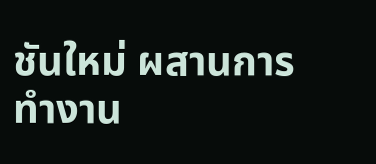ชันใหม่ ผสานการทำงาน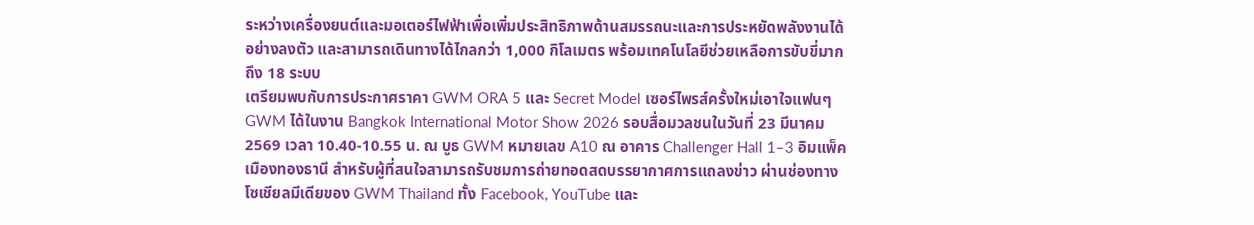ระหว่างเครื่องยนต์และมอเตอร์ไฟฟ้าเพื่อเพิ่มประสิทธิภาพด้านสมรรถนะและการประหยัดพลังงานได้อย่างลงตัว และสามารถเดินทางได้ไกลกว่า 1,000 กิโลเมตร พร้อมเทคโนโลยีช่วยเหลือการขับขี่มากถึง 18 ระบบ
เตรียมพบกับการประกาศราคา GWM ORA 5 และ Secret Model เซอร์ไพรส์ครั้งใหม่เอาใจแฟนๆ GWM ได้ในงาน Bangkok International Motor Show 2026 รอบสื่อมวลชนในวันที่ 23 มีนาคม 2569 เวลา 10.40-10.55 น. ณ บูธ GWM หมายเลข A10 ณ อาคาร Challenger Hall 1–3 อิมแพ็ค เมืองทองธานี สำหรับผู้ที่สนใจสามารถรับชมการถ่ายทอดสดบรรยากาศการแถลงข่าว ผ่านช่องทางโซเชียลมีเดียของ GWM Thailand ทั้ง Facebook, YouTube และ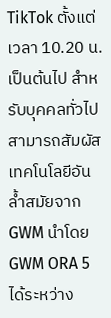TikTok ตั้งแต่เวลา 10.20 น. เป็นต้นไป สำหรับบุคคลทั่วไป สามารถสัมผัสเทคโนโลยีอันล้ำสมัยจาก GWM นำโดย GWM ORA 5 ได้ระหว่าง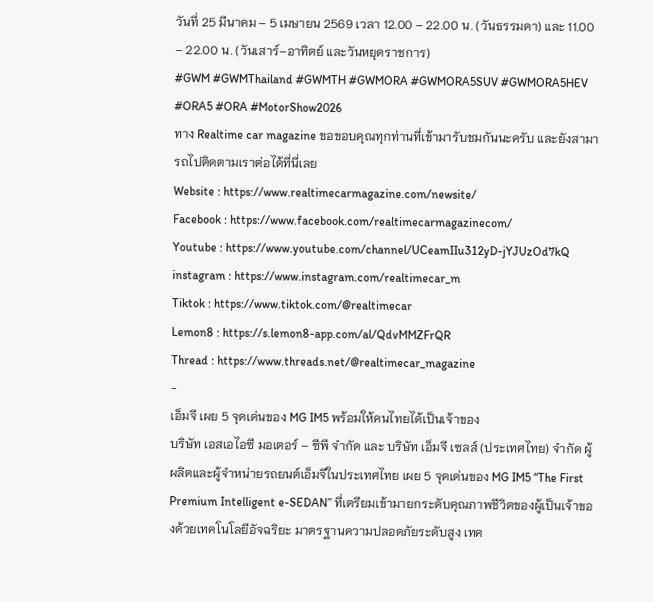วันที่ 25 มีนาคม – 5 เมษายน 2569 เวลา 12.00 – 22.00 น. (วันธรรมดา) และ 11.00 – 22.00 น. (วันเสาร์–อาทิตย์ และวันหยุดราชการ)
#GWM #GWMThailand #GWMTH #GWMORA #GWMORA5SUV #GWMORA5HEV #ORA5 #ORA #MotorShow2026
ทาง Realtime car magazine ขอขอบคุณทุกท่านที่เข้ามารับชมกันนะครับ และยังสามารถไปติดตามเราต่อได้ที่นี่เลย
Website : https://www.realtimecarmagazine.com/newsite/
Facebook : https://www.facebook.com/realtimecarmagazinecom/
Youtube : https://www.youtube.com/channel/UCeamIIu312yD-jYJUzOd7kQ
instagram : https://www.instagram.com/realtimecar_m
Tiktok : https://www.tiktok.com/@realtimecar
Lemon8 : https://s.lemon8-app.com/al/QdvMMZFrQR
Thread : https://www.threads.net/@realtimecar_magazine
-
เอ็มจี เผย 5 จุดเด่นของ MG IM5 พร้อมให้คนไทยได้เป็นเจ้าของ
บริษัท เอสเอไอซี มอเตอร์ – ซีพี จำกัด และ บริษัท เอ็มจี เซลส์ (ประเทศไทย) จำกัด ผู้ผลิตและผู้จำหน่ายรถยนต์เอ็มจีในประเทศไทย เผย 5 จุดเด่นของ MG IM5 “The First Premium Intelligent e-SEDAN” ที่เตรียมเข้ามายกระดับคุณภาพชีวิตของผู้เป็นเจ้าของด้วยเทคโนโลยีอัจฉริยะ มาตรฐานความปลอดภัยระดับสูง เทค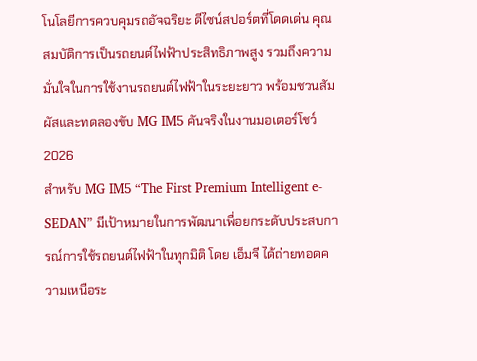โนโลยีการควบคุมรถอัจฉริยะ ดีไซน์สปอร์ตที่โดดเด่น คุณสมบัติการเป็นรถยนต์ไฟฟ้าประสิทธิภาพสูง รวมถึงความมั่นใจในการใช้งานรถยนต์ไฟฟ้าในระยะยาว พร้อมชวนสัมผัสและทดลองขับ MG IM5 คันจริงในงานมอเตอร์โชว์ 2026
สำหรับ MG IM5 “The First Premium Intelligent e-SEDAN” มีเป้าหมายในการพัฒนาเพื่อยกระดับประสบการณ์การใช้รถยนต์ไฟฟ้าในทุกมิติ โดย เอ็มจี ได้ถ่ายทอดความเหนือระ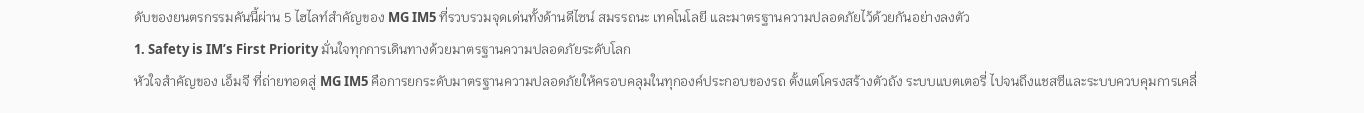ดับของยนตรกรรมคันนี้ผ่าน 5 ไฮไลท์สำคัญของ MG IM5 ที่รวบรวมจุดเด่นทั้งด้านดีไซน์ สมรรถนะ เทคโนโลยี และมาตรฐานความปลอดภัยไว้ด้วยกันอย่างลงตัว
1. Safety is IM’s First Priority มั่นใจทุกการเดินทางด้วยมาตรฐานความปลอดภัยระดับโลก
หัวใจสำคัญของ เอ็มจี ที่ถ่ายทอดสู่ MG IM5 คือการยกระดับมาตรฐานความปลอดภัยให้ครอบคลุมในทุกองค์ประกอบของรถ ตั้งแต่โครงสร้างตัวถัง ระบบแบตเตอรี่ ไปจนถึงแชสซีและระบบควบคุมการเคลื่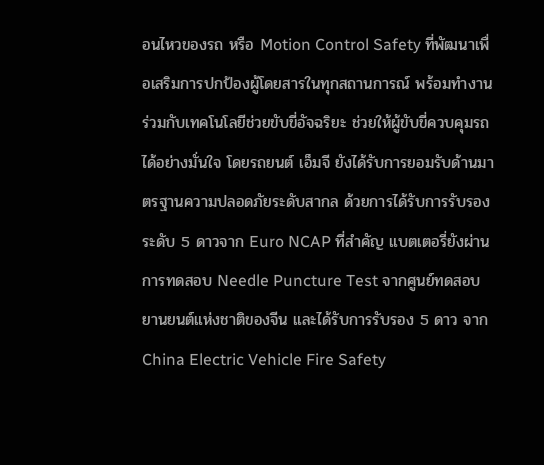อนไหวของรถ หรือ Motion Control Safety ที่พัฒนาเพื่อเสริมการปกป้องผู้โดยสารในทุกสถานการณ์ พร้อมทำงานร่วมกับเทคโนโลยีช่วยขับขี่อัจฉริยะ ช่วยให้ผู้ขับขี่ควบคุมรถได้อย่างมั่นใจ โดยรถยนต์ เอ็มจี ยังได้รับการยอมรับด้านมาตรฐานความปลอดภัยระดับสากล ด้วยการได้รับการรับรองระดับ 5 ดาวจาก Euro NCAP ที่สำคัญ แบตเตอรี่ยังผ่านการทดสอบ Needle Puncture Test จากศูนย์ทดสอบยานยนต์แห่งชาติของจีน และได้รับการรับรอง 5 ดาว จาก China Electric Vehicle Fire Safety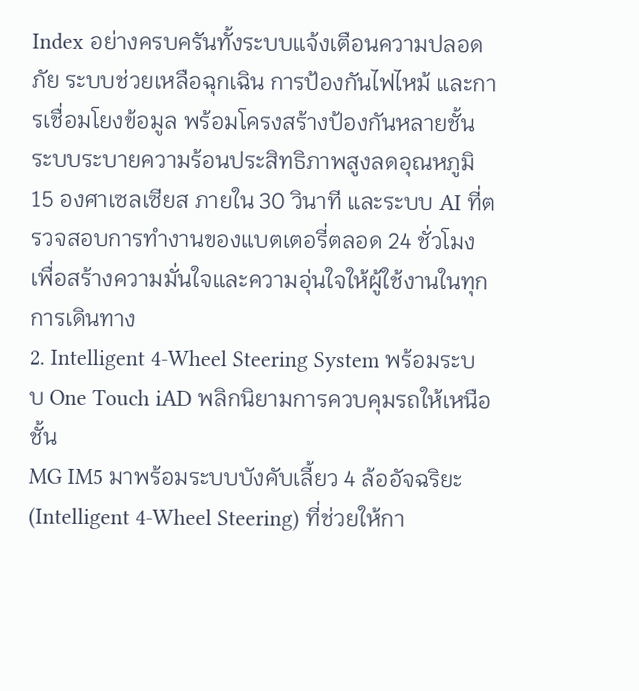Index อย่างครบครันทั้งระบบแจ้งเตือนความปลอดภัย ระบบช่วยเหลือฉุกเฉิน การป้องกันไฟไหม้ และการเชื่อมโยงข้อมูล พร้อมโครงสร้างป้องกันหลายชั้น ระบบระบายความร้อนประสิทธิภาพสูงลดอุณหภูมิ 15 องศาเซลเซียส ภายใน 30 วินาที และระบบ AI ที่ตรวจสอบการทำงานของแบตเตอรี่ตลอด 24 ชั่วโมง เพื่อสร้างความมั่นใจและความอุ่นใจให้ผู้ใช้งานในทุกการเดินทาง
2. Intelligent 4-Wheel Steering System พร้อมระบบ One Touch iAD พลิกนิยามการควบคุมรถให้เหนือชั้น
MG IM5 มาพร้อมระบบบังคับเลี้ยว 4 ล้ออัจฉริยะ (Intelligent 4-Wheel Steering) ที่ช่วยให้กา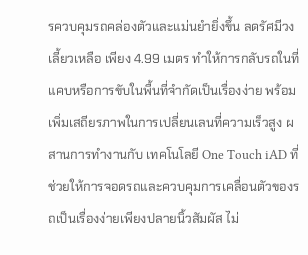รควบคุมรถคล่องตัวและแม่นยำยิ่งขึ้น ลดรัศมีวงเลี้ยวเหลือ เพียง 4.99 เมตร ทำให้การกลับรถในที่แคบหรือการขับในพื้นที่จำกัดเป็นเรื่องง่าย พร้อมเพิ่มเสถียรภาพในการเปลี่ยนเลนที่ความเร็วสูง ผสานการทำงานกับ เทคโนโลยี One Touch iAD ที่ช่วยให้การจอดรถและควบคุมการเคลื่อนตัวของรถเป็นเรื่องง่ายเพียงปลายนิ้วสัมผัส ไม่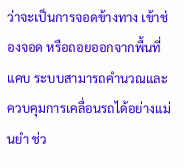ว่าจะเป็นการจอดข้างทาง เข้าช่องจอด หรือถอยออกจากพื้นที่แคบ ระบบสามารถคำนวณและควบคุมการเคลื่อนรถได้อย่างแม่นยำ ช่ว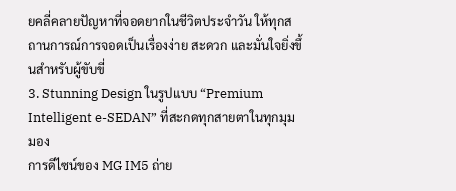ยคลี่คลายปัญหาที่จอดยากในชีวิตประจำวัน ให้ทุกสถานการณ์การจอดเป็นเรื่องง่าย สะดวก และมั่นใจยิ่งขึ้นสำหรับผู้ขับขี่
3. Stunning Design ในรูปแบบ “Premium Intelligent e-SEDAN” ที่สะกดทุกสายตาในทุกมุมมอง
การดีไซน์ของ MG IM5 ถ่าย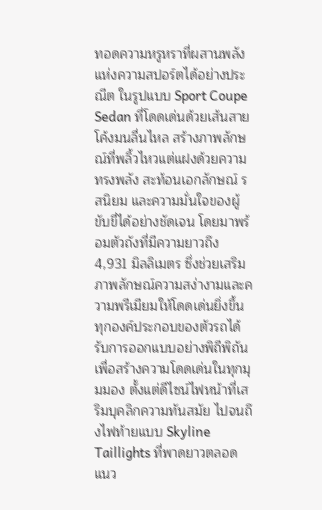ทอดความหรูหราที่ผสานพลังแห่งความสปอร์ตได้อย่างประณีต ในรูปแบบ Sport Coupe Sedan ที่โดดเด่นด้วยเส้นสายโค้งมนลื่นไหล สร้างภาพลักษณ์ที่พลิ้วไหวแต่แฝงด้วยความทรงพลัง สะท้อนเอกลักษณ์ รสนิยม และความมั่นใจของผู้ขับขี่ได้อย่างชัดเจน โดยมาพร้อมตัวถังที่มีความยาวถึง 4,931 มิลลิเมตร ซึ่งช่วยเสริมภาพลักษณ์ความสง่างามและความพรีเมียมให้โดดเด่นยิ่งขึ้น ทุกองค์ประกอบของตัวรถได้รับการออกแบบอย่างพิถีพิถันเพื่อสร้างความโดดเด่นในทุกมุมมอง ตั้งแต่ดีไซน์ไฟหน้าที่เสริมบุคลิกความทันสมัย ไปจนถึงไฟท้ายแบบ Skyline Taillights ที่พาดยาวตลอดแนว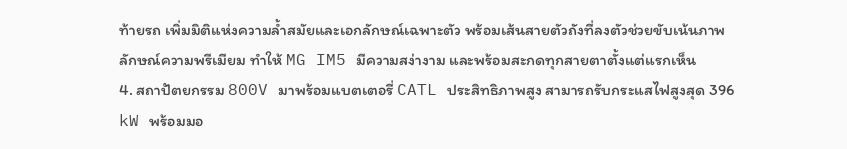ท้ายรถ เพิ่มมิติแห่งความล้ำสมัยและเอกลักษณ์เฉพาะตัว พร้อมเส้นสายตัวถังที่ลงตัวช่วยขับเน้นภาพลักษณ์ความพรีเมียม ทำให้ MG IM5 มีความสง่างาม และพร้อมสะกดทุกสายตาตั้งแต่แรกเห็น
4. สถาปัตยกรรม 800V มาพร้อมแบตเตอรี่ CATL ประสิทธิภาพสูง สามารถรับกระแสไฟสูงสุด 396 kW พร้อมมอ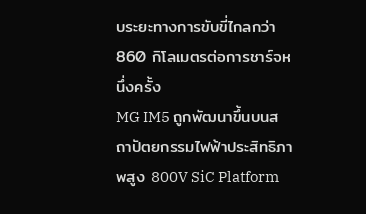บระยะทางการขับขี่ไกลกว่า 860 กิโลเมตรต่อการชาร์จหนึ่งครั้ง
MG IM5 ถูกพัฒนาขึ้นบนสถาปัตยกรรมไฟฟ้าประสิทธิภาพสูง 800V SiC Platform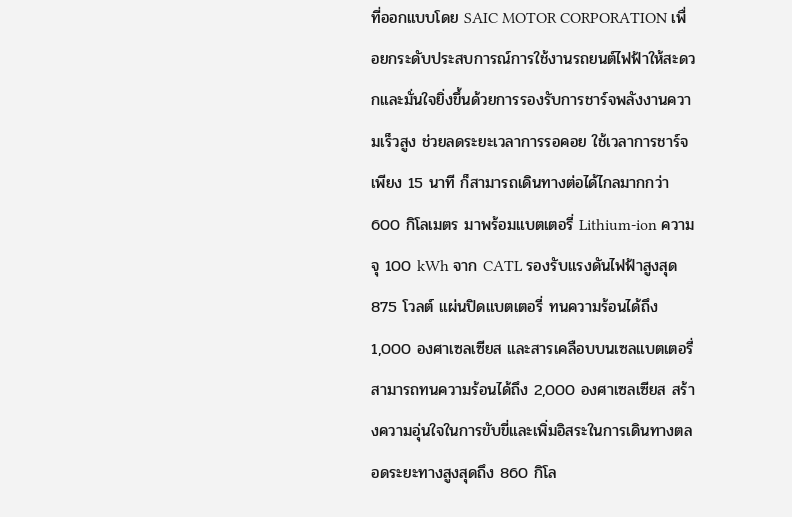ที่ออกแบบโดย SAIC MOTOR CORPORATION เพื่อยกระดับประสบการณ์การใช้งานรถยนต์ไฟฟ้าให้สะดวกและมั่นใจยิ่งขึ้นด้วยการรองรับการชาร์จพลังงานความเร็วสูง ช่วยลดระยะเวลาการรอคอย ใช้เวลาการชาร์จเพียง 15 นาที ก็สามารถเดินทางต่อได้ไกลมากกว่า 600 กิโลเมตร มาพร้อมแบตเตอรี่ Lithium-ion ความจุ 100 kWh จาก CATL รองรับแรงดันไฟฟ้าสูงสุด 875 โวลต์ แผ่นปิดแบตเตอรี่ ทนความร้อนได้ถึง 1,000 องศาเซลเซียส และสารเคลือบบนเซลแบตเตอรี่ สามารถทนความร้อนได้ถึง 2,000 องศาเซลเซียส สร้างความอุ่นใจในการขับขี่และเพิ่มอิสระในการเดินทางตลอดระยะทางสูงสุดถึง 860 กิโล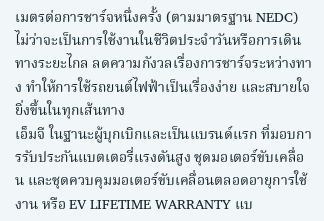เมตรต่อการชาร์จหนึ่งครั้ง (ตามมาตรฐาน NEDC) ไม่ว่าจะเป็นการใช้งานในชีวิตประจำวันหรือการเดินทางระยะไกล ลดความกังวลเรื่องการชาร์จระหว่างทาง ทำให้การใช้รถยนต์ไฟฟ้าเป็นเรื่องง่าย และสบายใจยิ่งขึ้นในทุกเส้นทาง
เอ็มจี ในฐานะผู้บุกเบิกและเป็นแบรนด์แรก ที่มอบการรับประกันแบตเตอรี่แรงดันสูง ชุดมอเตอร์ขับเคลื่อน และชุดควบคุมมอเตอร์ขับเคลื่อนตลอดอายุการใช้งาน หรือ EV LIFETIME WARRANTY แบ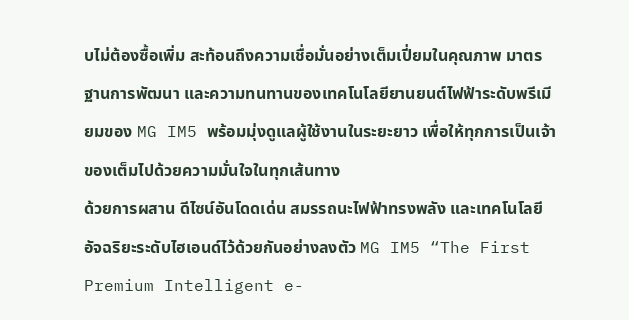บไม่ต้องซื้อเพิ่ม สะท้อนถึงความเชื่อมั่นอย่างเต็มเปี่ยมในคุณภาพ มาตรฐานการพัฒนา และความทนทานของเทคโนโลยียานยนต์ไฟฟ้าระดับพรีเมียมของ MG IM5 พร้อมมุ่งดูแลผู้ใช้งานในระยะยาว เพื่อให้ทุกการเป็นเจ้าของเต็มไปด้วยความมั่นใจในทุกเส้นทาง
ด้วยการผสาน ดีไซน์อันโดดเด่น สมรรถนะไฟฟ้าทรงพลัง และเทคโนโลยีอัจฉริยะระดับไฮเอนด์ไว้ด้วยกันอย่างลงตัว MG IM5 “The First Premium Intelligent e-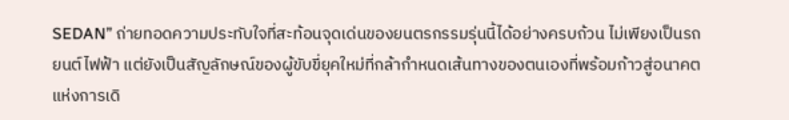SEDAN” ถ่ายทอดความประทับใจที่สะท้อนจุดเด่นของยนตรกรรมรุ่นนี้ได้อย่างครบถ้วน ไม่เพียงเป็นรถยนต์ไฟฟ้า แต่ยังเป็นสัญลักษณ์ของผู้ขับขี่ยุคใหม่ที่กล้ากำหนดเส้นทางของตนเองที่พร้อมก้าวสู่อนาคตแห่งการเดิ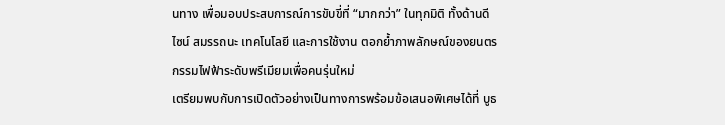นทาง เพื่อมอบประสบการณ์การขับขี่ที่ “มากกว่า” ในทุกมิติ ทั้งด้านดีไซน์ สมรรถนะ เทคโนโลยี และการใช้งาน ตอกย้ำภาพลักษณ์ของยนตรกรรมไฟฟ้าระดับพรีเมียมเพื่อคนรุ่นใหม่
เตรียมพบกับการเปิดตัวอย่างเป็นทางการพร้อมข้อเสนอพิเศษได้ที่ บูธ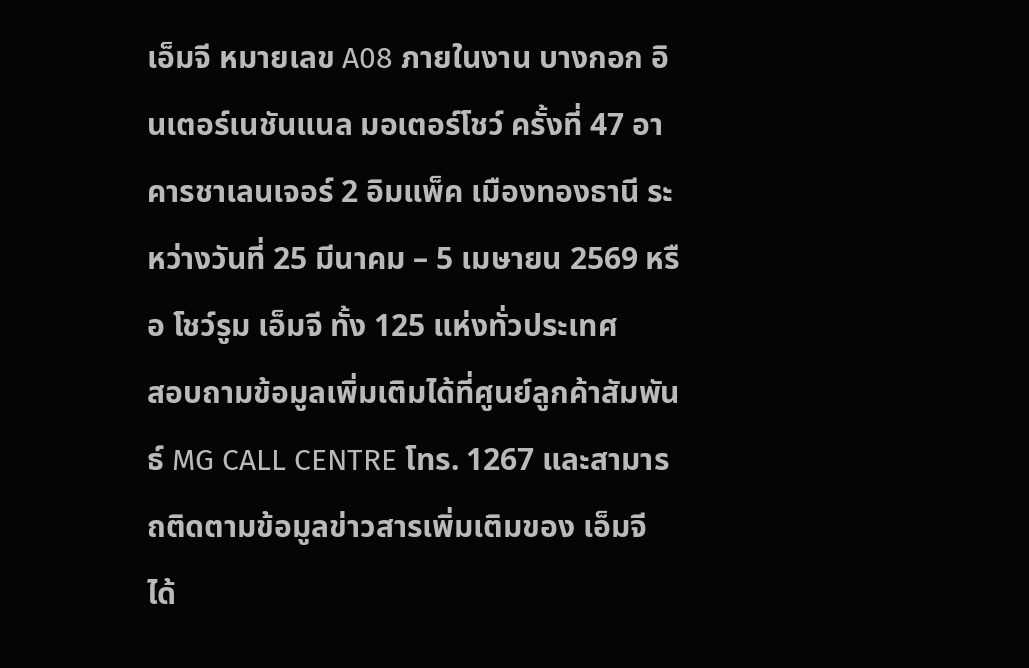เอ็มจี หมายเลข A08 ภายในงาน บางกอก อินเตอร์เนชันแนล มอเตอร์โชว์ ครั้งที่ 47 อาคารชาเลนเจอร์ 2 อิมแพ็ค เมืองทองธานี ระหว่างวันที่ 25 มีนาคม – 5 เมษายน 2569 หรือ โชว์รูม เอ็มจี ทั้ง 125 แห่งทั่วประเทศ
สอบถามข้อมูลเพิ่มเติมได้ที่ศูนย์ลูกค้าสัมพันธ์ MG CALL CENTRE โทร. 1267 และสามารถติดตามข้อมูลข่าวสารเพิ่มเติมของ เอ็มจี ได้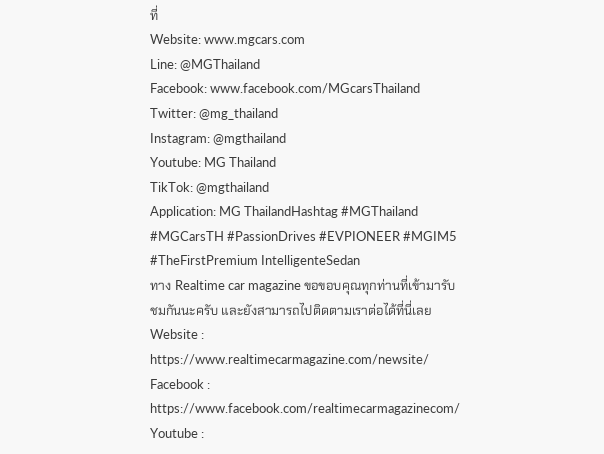ที่
Website: www.mgcars.com
Line: @MGThailand
Facebook: www.facebook.com/MGcarsThailand
Twitter: @mg_thailand
Instagram: @mgthailand
Youtube: MG Thailand
TikTok: @mgthailand
Application: MG ThailandHashtag #MGThailand #MGCarsTH #PassionDrives #EVPIONEER #MGIM5 #TheFirstPremium IntelligenteSedan
ทาง Realtime car magazine ขอขอบคุณทุกท่านที่เข้ามารับชมกันนะครับ และยังสามารถไปติดตามเราต่อได้ที่นี่เลย
Website : https://www.realtimecarmagazine.com/newsite/
Facebook : https://www.facebook.com/realtimecarmagazinecom/
Youtube :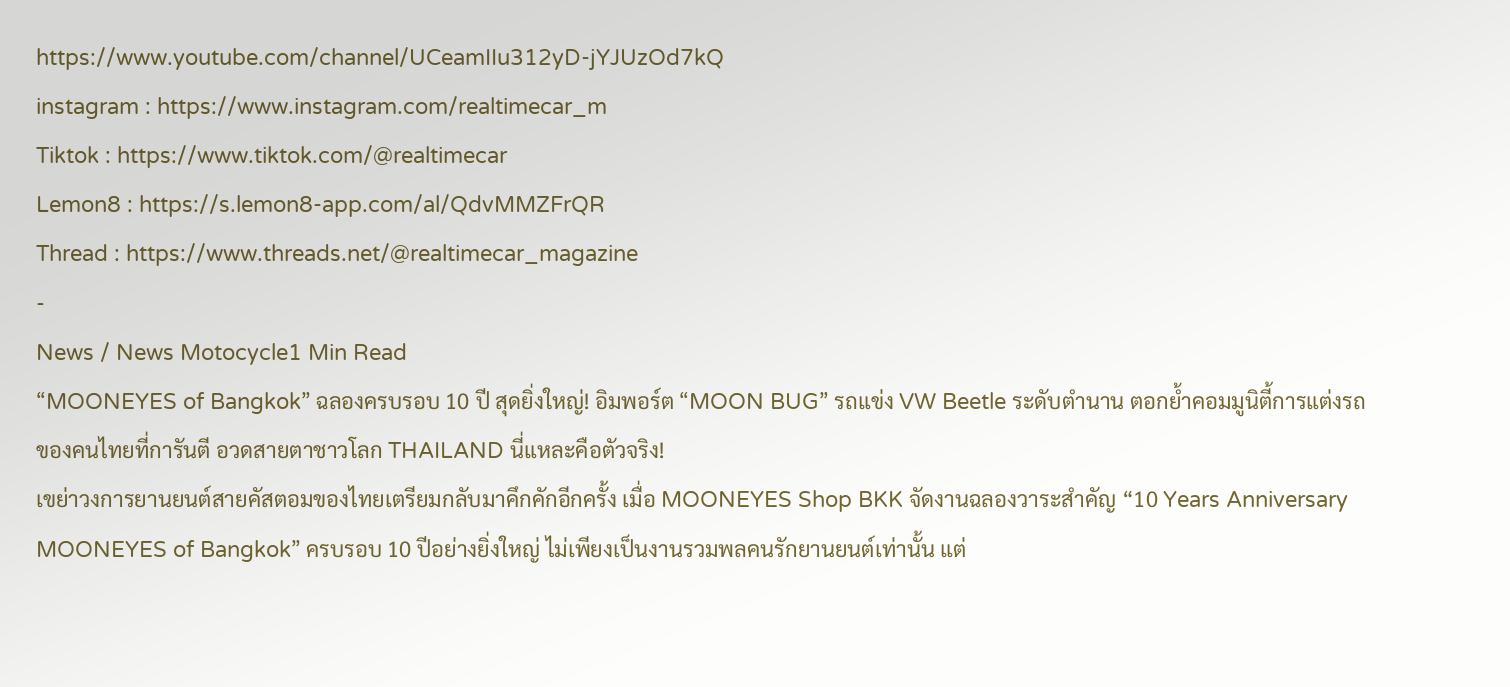https://www.youtube.com/channel/UCeamIIu312yD-jYJUzOd7kQ
instagram : https://www.instagram.com/realtimecar_m
Tiktok : https://www.tiktok.com/@realtimecar
Lemon8 : https://s.lemon8-app.com/al/QdvMMZFrQR
Thread : https://www.threads.net/@realtimecar_magazine
-
News / News Motocycle1 Min Read
“MOONEYES of Bangkok” ฉลองครบรอบ 10 ปี สุดยิ่งใหญ่! อิมพอร์ต “MOON BUG” รถแข่ง VW Beetle ระดับตำนาน ตอกย้ำคอมมูนิตี้การแต่งรถของคนไทยที่การันตี อวดสายตาชาวโลก THAILAND นี่แหละคือตัวจริง!
เขย่าวงการยานยนต์สายคัสตอมของไทยเตรียมกลับมาคึกคักอีกครั้ง เมื่อ MOONEYES Shop BKK จัดงานฉลองวาระสำคัญ “10 Years Anniversary MOONEYES of Bangkok” ครบรอบ 10 ปีอย่างยิ่งใหญ่ ไม่เพียงเป็นงานรวมพลคนรักยานยนต์เท่านั้น แต่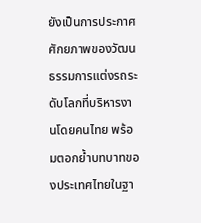ยังเป็นการประกาศศักยภาพของวัฒนธรรมการแต่งรถระดับโลกที่บริหารงานโดยคนไทย พร้อมตอกย้ำบทบาทของประเทศไทยในฐา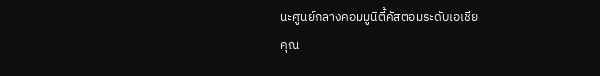นะศูนย์กลางคอมมูนิตี้คัสตอมระดับเอเชีย
คุณ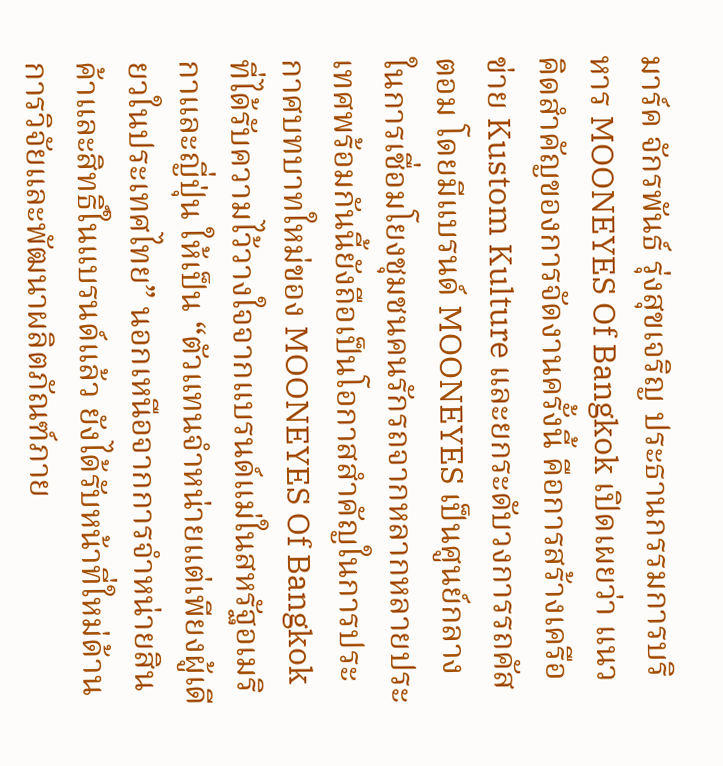มาร์ค จักรพันธ์ รุ่งสุขเจริญ ประธานกรรมการบริหาร MOONEYES Of Bangkok เปิดเผยว่า แนวคิดสำคัญของการจัดงานครั้งนี้ คือการสร้างเครือข่าย Kustom Kulture และยกระดับวงการรถคัสตอม โดยมีแบรนด์ MOONEYES เป็นศูนย์กลางในการเชื่อมโยงชุมชนคนรักรถจากหลากหลายประเทศพร้อมกันนี้ยังถือเป็นโอกาสสำคัญในการประกาศบทบาทใหม่ของ MOONEYES Of Bangkok ที่ได้รับความไว้วางใจจากแบรนด์แม่ในสหรัฐอเมริกาและญี่ปุ่น ให้เป็น “ตัวแทนจำหน่ายแต่เพียงผู้เดียวในประเทศไทย” นอกเหนือจากการจำหน่ายสินค้าและสิทธิ์ในแบรนด์แล้ว ยังได้รับหน้าที่ใหม่ด้าน การวิจัยและพัฒนาผลิตภัณฑ์ภาย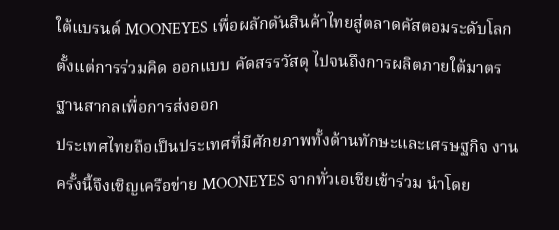ใต้แบรนด์ MOONEYES เพื่อผลักดันสินค้าไทยสู่ตลาดคัสตอมระดับโลก ตั้งแต่การร่วมคิด ออกแบบ คัดสรรวัสดุ ไปจนถึงการผลิตภายใต้มาตรฐานสากลเพื่อการส่งออก
ประเทศไทยถือเป็นประเทศที่มีศักยภาพทั้งด้านทักษะและเศรษฐกิจ งานครั้งนี้จึงเชิญเครือข่าย MOONEYES จากทั่วเอเชียเข้าร่วม นำโดย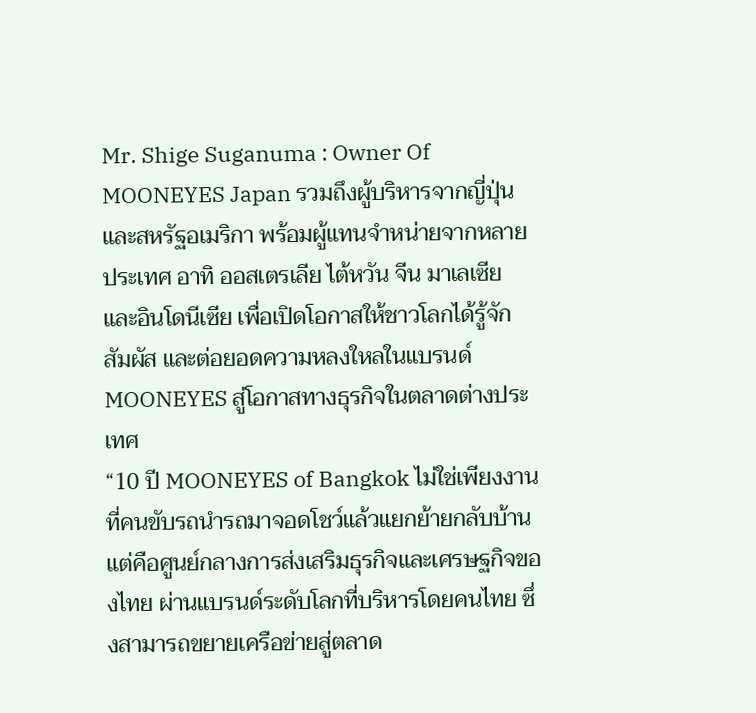Mr. Shige Suganuma : Owner Of MOONEYES Japan รวมถึงผู้บริหารจากญี่ปุ่นและสหรัฐอเมริกา พร้อมผู้แทนจำหน่ายจากหลายประเทศ อาทิ ออสเตรเลีย ไต้หวัน จีน มาเลเซีย และอินโดนีเซีย เพื่อเปิดโอกาสให้ชาวโลกได้รู้จัก สัมผัส และต่อยอดความหลงใหลในแบรนด์ MOONEYES สู่โอกาสทางธุรกิจในตลาดต่างประเทศ
“10 ปี MOONEYES of Bangkok ไม่ใช่เพียงงานที่คนขับรถนำรถมาจอดโชว์แล้วแยกย้ายกลับบ้าน แต่คือศูนย์กลางการส่งเสริมธุรกิจและเศรษฐกิจของไทย ผ่านแบรนด์ระดับโลกที่บริหารโดยคนไทย ซึ่งสามารถขยายเครือข่ายสู่ตลาด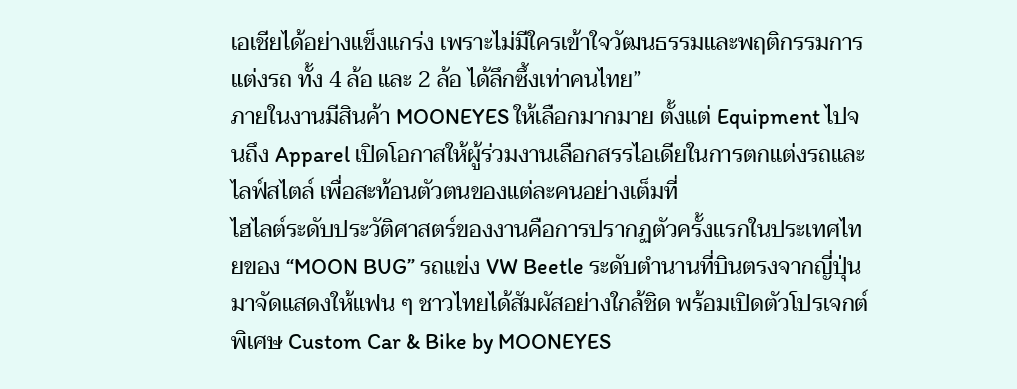เอเชียได้อย่างแข็งแกร่ง เพราะไม่มีใครเข้าใจวัฒนธรรมและพฤติกรรมการแต่งรถ ทั้ง 4 ล้อ และ 2 ล้อ ได้ลึกซึ้งเท่าคนไทย”
ภายในงานมีสินค้า MOONEYES ให้เลือกมากมาย ตั้งแต่ Equipment ไปจนถึง Apparel เปิดโอกาสให้ผู้ร่วมงานเลือกสรรไอเดียในการตกแต่งรถและไลฟ์สไตล์ เพื่อสะท้อนตัวตนของแต่ละคนอย่างเต็มที่
ไฮไลต์ระดับประวัติศาสตร์ของงานคือการปรากฏตัวครั้งแรกในประเทศไทยของ “MOON BUG” รถแข่ง VW Beetle ระดับตำนานที่บินตรงจากญี่ปุ่นมาจัดแสดงให้แฟน ๆ ชาวไทยได้สัมผัสอย่างใกล้ชิด พร้อมเปิดตัวโปรเจกต์พิเศษ Custom Car & Bike by MOONEYES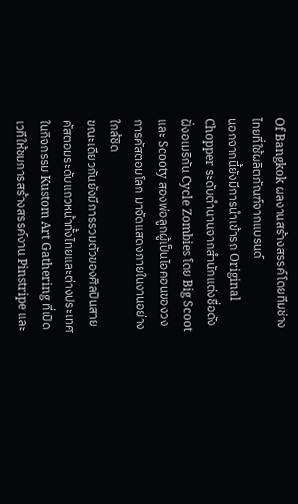Of Bangkok ผลงานสร้างสรรค์โดยทีมช่างไทยที่ใช้ผลิตภัณฑ์จากแบรนด์
นอกจากนี้ยังมีการนำเข้ารถ Original Chopper ระดับตำนานจากสำนักแต่งชื่อดังฝั่งอเมริกัน Cycle Zombies โดย Big Scoot และ Scooty สองพ่อลูกผู้เป็นไอคอนของวงการคัสตอมโลก มาจัดแสดงภายในงานอย่างใกล้ชิด
ขณะเดียวกันยังมีการรวมตัวของศิลปินสายคัสตอมระดับแถวหน้าทั้งไทยและต่างประเทศ ในกิจกรรม Kustom Art Gathering ที่เปิดเวทีให้ชมการสร้างสรรค์งาน Pinstripe และ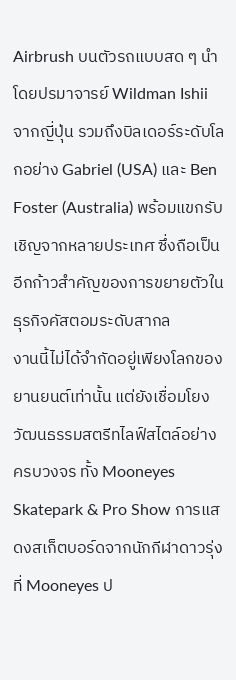Airbrush บนตัวรถแบบสด ๆ นำโดยปรมาจารย์ Wildman Ishii จากญี่ปุ่น รวมถึงบิลเดอร์ระดับโลกอย่าง Gabriel (USA) และ Ben Foster (Australia) พร้อมแขกรับเชิญจากหลายประเทศ ซึ่งถือเป็นอีกก้าวสำคัญของการขยายตัวในธุรกิจคัสตอมระดับสากล
งานนี้ไม่ได้จำกัดอยู่เพียงโลกของยานยนต์เท่านั้น แต่ยังเชื่อมโยงวัฒนธรรมสตรีทไลฟ์สไตล์อย่างครบวงจร ทั้ง Mooneyes Skatepark & Pro Show การแสดงสเก็ตบอร์ดจากนักกีฬาดาวรุ่งที่ Mooneyes ป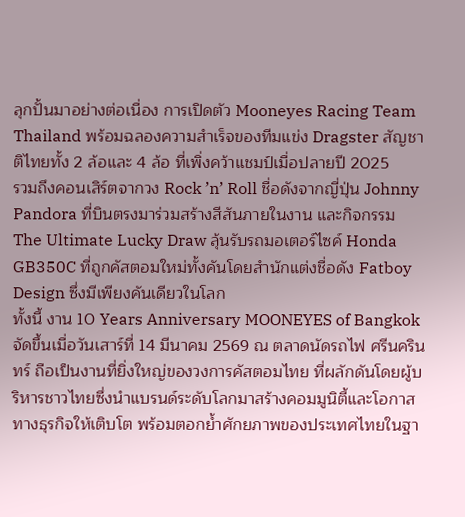ลุกปั้นมาอย่างต่อเนื่อง การเปิดตัว Mooneyes Racing Team Thailand พร้อมฉลองความสำเร็จของทีมแข่ง Dragster สัญชาติไทยทั้ง 2 ล้อและ 4 ล้อ ที่เพิ่งคว้าแชมป์เมื่อปลายปี 2025
รวมถึงคอนเสิร์ตจากวง Rock ’n’ Roll ชื่อดังจากญี่ปุ่น Johnny Pandora ที่บินตรงมาร่วมสร้างสีสันภายในงาน และกิจกรรม The Ultimate Lucky Draw ลุ้นรับรถมอเตอร์ไซค์ Honda GB350C ที่ถูกคัสตอมใหม่ทั้งคันโดยสำนักแต่งชื่อดัง Fatboy Design ซึ่งมีเพียงคันเดียวในโลก
ทั้งนี้ งาน 10 Years Anniversary MOONEYES of Bangkok จัดขึ้นเมื่อวันเสาร์ที่ 14 มีนาคม 2569 ณ ตลาดนัดรถไฟ ศรีนครินทร์ ถือเป็นงานที่ยิ่งใหญ่ของวงการคัสตอมไทย ที่ผลักดันโดยผู้บริหารชาวไทยซึ่งนำแบรนด์ระดับโลกมาสร้างคอมมูนิตี้และโอกาสทางธุรกิจให้เติบโต พร้อมตอกย้ำศักยภาพของประเทศไทยในฐา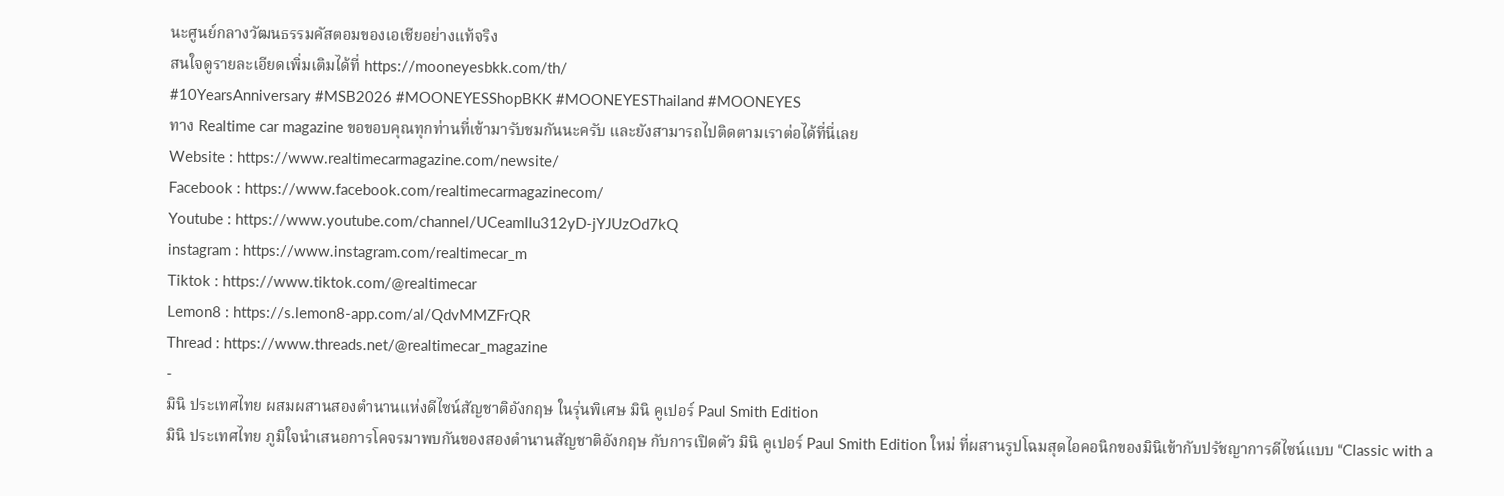นะศูนย์กลางวัฒนธรรมคัสตอมของเอเชียอย่างแท้จริง
สนใจดูรายละเอียดเพิ่มเติมได้ที่ https://mooneyesbkk.com/th/
#10YearsAnniversary #MSB2026 #MOONEYESShopBKK #MOONEYESThailand #MOONEYES
ทาง Realtime car magazine ขอขอบคุณทุกท่านที่เข้ามารับชมกันนะครับ และยังสามารถไปติดตามเราต่อได้ที่นี่เลย
Website : https://www.realtimecarmagazine.com/newsite/
Facebook : https://www.facebook.com/realtimecarmagazinecom/
Youtube : https://www.youtube.com/channel/UCeamIIu312yD-jYJUzOd7kQ
instagram : https://www.instagram.com/realtimecar_m
Tiktok : https://www.tiktok.com/@realtimecar
Lemon8 : https://s.lemon8-app.com/al/QdvMMZFrQR
Thread : https://www.threads.net/@realtimecar_magazine
-
มินิ ประเทศไทย ผสมผสานสองตำนานแห่งดีไซน์สัญชาติอังกฤษ ในรุ่นพิเศษ มินิ คูเปอร์ Paul Smith Edition
มินิ ประเทศไทย ภูมิใจนำเสนอการโคจรมาพบกันของสองตำนานสัญชาติอังกฤษ กับการเปิดตัว มินิ คูเปอร์ Paul Smith Edition ใหม่ ที่ผสานรูปโฉมสุดไอคอนิกของมินิเข้ากับปรัชญาการดีไซน์แบบ “Classic with a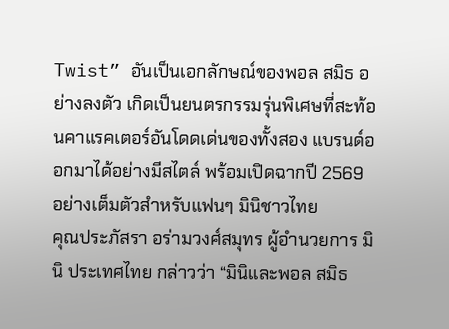Twist” อันเป็นเอกลักษณ์ของพอล สมิธ อย่างลงตัว เกิดเป็นยนตรกรรมรุ่นพิเศษที่สะท้อนคาแรคเตอร์อันโดดเด่นของทั้งสอง แบรนด์ออกมาได้อย่างมีสไตล์ พร้อมเปิดฉากปี 2569 อย่างเต็มตัวสำหรับแฟนๆ มินิชาวไทย
คุณประภัสรา อร่ามวงศ์สมุทร ผู้อำนวยการ มินิ ประเทศไทย กล่าวว่า “มินิและพอล สมิธ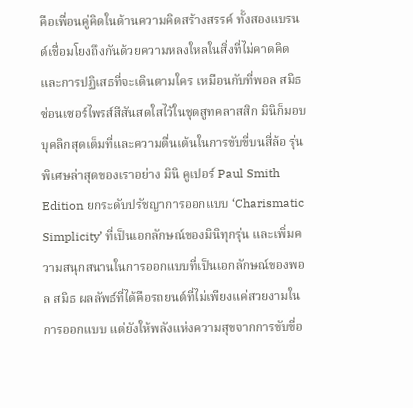คือเพื่อนคู่คิดในด้านความคิดสร้างสรรค์ ทั้งสองแบรนด์เชื่อมโยงถึงกันด้วยความหลงใหลในสิ่งที่ไม่คาดคิดและการปฏิเสธที่จะเดินตามใคร เหมือนกับที่พอล สมิธซ่อนเซอร์ไพรส์สีสันสดใสไว้ในชุดสูทคลาสสิก มินิก็มอบบุคลิกสุดเต็มที่และความตื่นเต้นในการขับขี่บนสี่ล้อ รุ่นพิเศษล่าสุดของเราอย่าง มินิ คูเปอร์ Paul Smith Edition ยกระดับปรัชญาการออกแบบ ‘Charismatic Simplicity’ ที่เป็นเอกลักษณ์ของมินิทุกรุ่น และเพิ่มความสนุกสนานในการออกแบบที่เป็นเอกลักษณ์ของพอล สมิธ ผลลัพธ์ที่ได้คือรถยนต์ที่ไม่เพียงแค่สวยงามในการออกแบบ แต่ยังให้พลังแห่งความสุขจากการขับขี่อ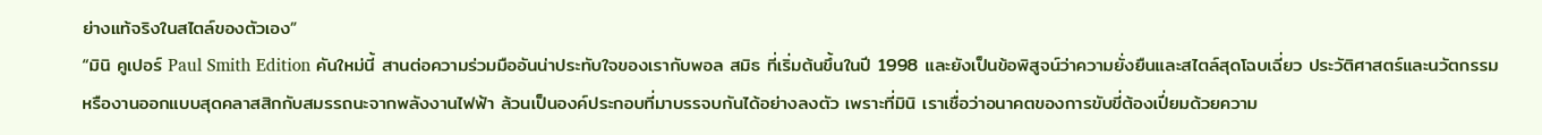ย่างแท้จริงในสไตล์ของตัวเอง”
“มินิ คูเปอร์ Paul Smith Edition คันใหม่นี้ สานต่อความร่วมมืออันน่าประทับใจของเรากับพอล สมิธ ที่เริ่มต้นขึ้นในปี 1998 และยังเป็นข้อพิสูจน์ว่าความยั่งยืนและสไตล์สุดโฉบเฉี่ยว ประวัติศาสตร์และนวัตกรรม หรืองานออกแบบสุดคลาสสิกกับสมรรถนะจากพลังงานไฟฟ้า ล้วนเป็นองค์ประกอบที่มาบรรจบกันได้อย่างลงตัว เพราะที่มินิ เราเชื่อว่าอนาคตของการขับขี่ต้องเปี่ยมด้วยความ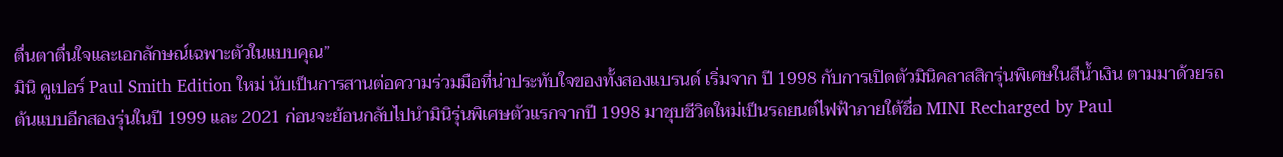ตื่นตาตื่นใจและเอกลักษณ์เฉพาะตัวในแบบคุณ”
มินิ คูเปอร์ Paul Smith Edition ใหม่ นับเป็นการสานต่อความร่วมมือที่น่าประทับใจของทั้งสองแบรนด์ เริ่มจาก ปี 1998 กับการเปิดตัวมินิคลาสสิกรุ่นพิเศษในสีน้ำเงิน ตามมาด้วยรถต้นแบบอีกสองรุ่นในปี 1999 และ 2021 ก่อนจะย้อนกลับไปนำมินิรุ่นพิเศษตัวแรกจากปี 1998 มาชุบชีวิตใหม่เป็นรถยนต์ไฟฟ้าภายใต้ชื่อ MINI Recharged by Paul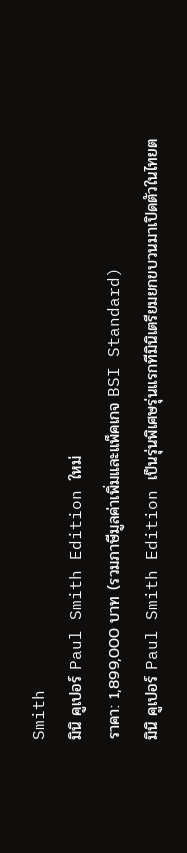Smith
มินิ คูเปอร์ Paul Smith Edition ใหม่
ราคา: 1,899,000 บาท (รวมภาษีมูลค่าเพิ่มและแพ็คเกจ BSI Standard)
มินิ คูเปอร์ Paul Smith Edition เป็นรุ่นพิเศษรุ่นแรกทีมินิเตรียมยกขบวนมาเปิดตัวในไทยต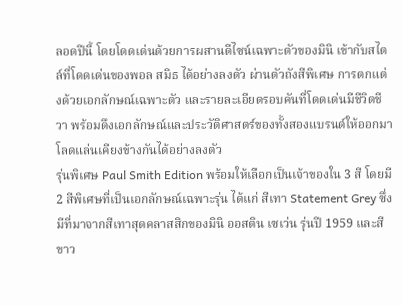ลอดปีนี้ โดยโดดเด่นด้วยการผสานดีไซน์เฉพาะตัวของมินิ เข้ากับสไตล์ที่โดดเด่นของพอล สมิธ ได้อย่างลงตัว ผ่านตัวถังสีพิเศษ การตกแต่งด้วยเอกลักษณ์เฉพาะตัว และรายละเอียดรอบคันที่โดดเด่นมีชีวิตชีวา พร้อมดึงเอกลักษณ์และประวัติศาสตร์ของทั้งสองแบรนด์ให้ออกมาโลดแล่นเคียงข้างกันได้อย่างลงตัว
รุ่นพิเศษ Paul Smith Edition พร้อมให้เลือกเป็นเจ้าของใน 3 สี โดยมี 2 สีพิเศษที่เป็นเอกลักษณ์เฉพาะรุ่น ได้แก่ สีเทา Statement Grey ซึ่งมีที่มาจากสีเทาสุดคลาสสิกของมินิ ออสติน เซเว่น รุ่นปี 1959 และสีขาว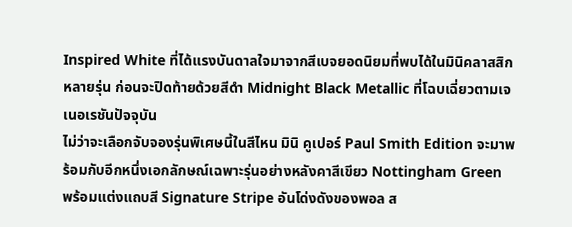Inspired White ที่ได้แรงบันดาลใจมาจากสีเบจยอดนิยมที่พบได้ในมินิคลาสสิกหลายรุ่น ก่อนจะปิดท้ายด้วยสีดำ Midnight Black Metallic ที่โฉบเฉี่ยวตามเจเนอเรชันปัจจุบัน
ไม่ว่าจะเลือกจับจองรุ่นพิเศษนี้ในสีไหน มินิ คูเปอร์ Paul Smith Edition จะมาพร้อมกับอีกหนึ่งเอกลักษณ์เฉพาะรุ่นอย่างหลังคาสีเขียว Nottingham Green พร้อมแต่งแถบสี Signature Stripe อันโด่งดังของพอล ส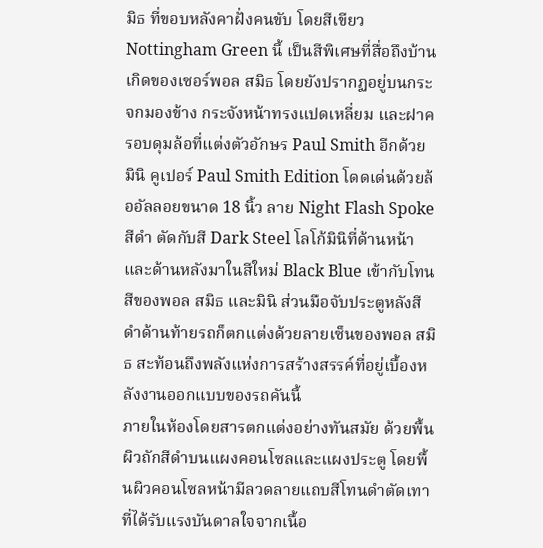มิธ ที่ขอบหลังคาฝั่งคนขับ โดยสีเขียว Nottingham Green นี้ เป็นสีพิเศษที่สื่อถึงบ้านเกิดของเซอร์พอล สมิธ โดยยังปรากฏอยู่บนกระจกมองข้าง กระจังหน้าทรงแปดเหลี่ยม และฝาครอบดุมล้อที่แต่งตัวอักษร Paul Smith อีกด้วย
มินิ คูเปอร์ Paul Smith Edition โดดเด่นด้วยล้ออัลลอยขนาด 18 นิ้ว ลาย Night Flash Spoke สีดำ ตัดกับสี Dark Steel โลโก้มินิที่ด้านหน้าและด้านหลังมาในสีใหม่ Black Blue เข้ากับโทนสีของพอล สมิธ และมินิ ส่วนมือจับประตูหลังสีดำด้านท้ายรถก็ตกแต่งด้วยลายเซ็นของพอล สมิธ สะท้อนถึงพลังแห่งการสร้างสรรค์ที่อยู่เบื้องหลังงานออกแบบของรถคันนี้
ภายในห้องโดยสารตกแต่งอย่างทันสมัย ด้วยพื้นผิวถักสีดำบนแผงคอนโซลและแผงประตู โดยพื้นผิวคอนโซลหน้ามีลวดลายแถบสีโทนดำตัดเทาที่ได้รับแรงบันดาลใจจากเนื้อ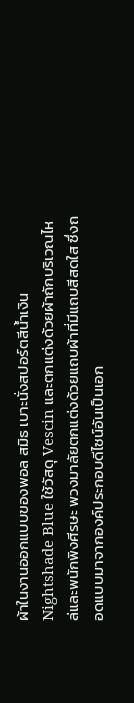ผ้าในงานออกแบบของพอล สมิธ เบาะนั่งสปอร์ตสีน้ำเงิน Nightshade Blue ใช้วัสดุ Vescin และตกแต่งด้วยผ้าถักบริเวณไหล่และพนักพิงศีรษะ พวงมาลัยตกแต่งด้วยแถบผ้าที่มีแถบสีสดใส ซึ่งถอดแบบมาจากองค์ประกอบดีไซน์อันเป็นเอก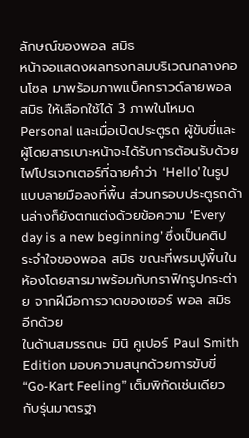ลักษณ์ของพอล สมิธ
หน้าจอแสดงผลทรงกลมบริเวณกลางคอนโซล มาพร้อมภาพแบ็คกราวด์ลายพอล สมิธ ให้เลือกใช้ได้ 3 ภาพในโหมด Personal และเมื่อเปิดประตูรถ ผู้ขับขี่และผู้โดยสารเบาะหน้าจะได้รับการต้อนรับด้วยไฟโปรเจกเตอร์ที่ฉายคำว่า ‘Hello’ ในรูปแบบลายมือลงที่พื้น ส่วนกรอบประตูรถด้านล่างก็ยังตกแต่งด้วยข้อความ ‘Every day is a new beginning’ ซึ่งเป็นคติประจำใจของพอล สมิธ ขณะที่พรมปูพื้นในห้องโดยสารมาพร้อมกับกราฟิกรูปกระต่าย จากฝีมือการวาดของเซอร์ พอล สมิธ อีกด้วย
ในด้านสมรรถนะ มินิ คูเปอร์ Paul Smith Edition มอบความสนุกด้วยการขับขี่ “Go-Kart Feeling” เต็มพิกัดเช่นเดียวกับรุ่นมาตรฐา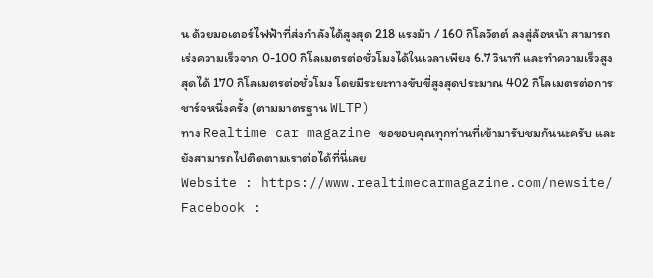น ด้วยมอเตอร์ไฟฟ้าที่ส่งกำลังได้สูงสุด 218 แรงม้า / 160 กิโลวัตต์ ลงสู่ล้อหน้า สามารถเร่งความเร็วจาก 0-100 กิโลเมตรต่อชั่วโมงได้ในเวลาเพียง 6.7 วินาที และทำความเร็วสูงสุดได้ 170 กิโลเมตรต่อชั่วโมง โดยมีระยะทางขับขี่สูงสุดประมาณ 402 กิโลเมตรต่อการชาร์จหนึ่งครั้ง (ตามมาตรฐาน WLTP)
ทาง Realtime car magazine ขอขอบคุณทุกท่านที่เข้ามารับชมกันนะครับ และยังสามารถไปติดตามเราต่อได้ที่นี่เลย
Website : https://www.realtimecarmagazine.com/newsite/
Facebook :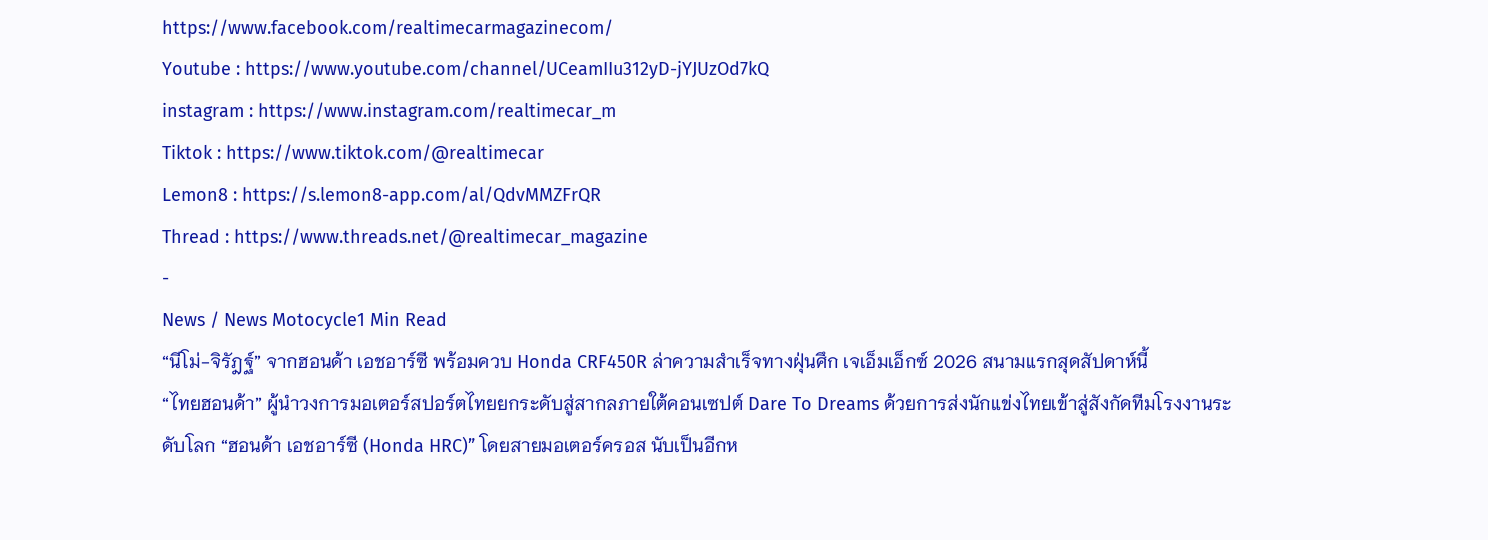https://www.facebook.com/realtimecarmagazinecom/
Youtube : https://www.youtube.com/channel/UCeamIIu312yD-jYJUzOd7kQ
instagram : https://www.instagram.com/realtimecar_m
Tiktok : https://www.tiktok.com/@realtimecar
Lemon8 : https://s.lemon8-app.com/al/QdvMMZFrQR
Thread : https://www.threads.net/@realtimecar_magazine
-
News / News Motocycle1 Min Read
“นีโม่-จิรัฎฐ์” จากฮอนด้า เอชอาร์ซี พร้อมควบ Honda CRF450R ล่าความสำเร็จทางฝุ่นศึก เจเอ็มเอ็กซ์ 2026 สนามแรกสุดสัปดาห์นี้
“ไทยฮอนด้า” ผู้นำวงการมอเตอร์สปอร์ตไทยยกระดับสู่สากลภายใต้คอนเซปต์ Dare To Dreams ด้วยการส่งนักแข่งไทยเข้าสู่สังกัดทีมโรงงานระดับโลก “ฮอนด้า เอชอาร์ซี (Honda HRC)” โดยสายมอเตอร์ครอส นับเป็นอีกห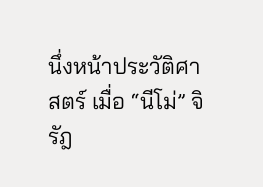นึ่งหน้าประวัติศาสตร์ เมื่อ “นีโม่” จิรัฎ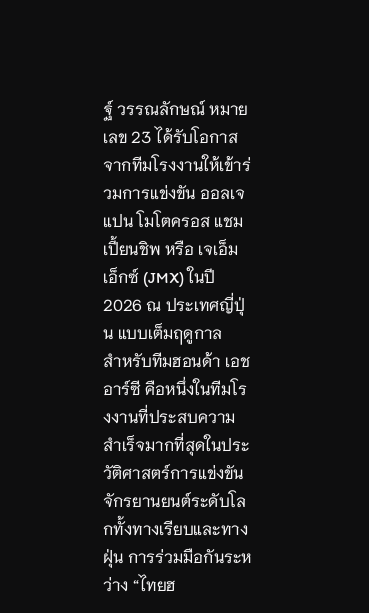ฐ์ วรรณลักษณ์ หมายเลข 23 ได้รับโอกาสจากทีมโรงงานให้เข้าร่วมการแข่งขัน ออลเจแปน โมโตครอส แชมเปี้ยนชิพ หรือ เจเอ็มเอ็กซ์ (JMX) ในปี 2026 ณ ประเทศญี่ปุ่น แบบเต็มฤดูกาล
สำหรับทีมฮอนด้า เอชอาร์ซี คือหนึ่งในทีมโรงงานที่ประสบความสำเร็จมากที่สุดในประวัติศาสตร์การแข่งขันจักรยานยนต์ระดับโลกทั้งทางเรียบและทางฝุ่น การร่วมมือกันระหว่าง “ไทยฮ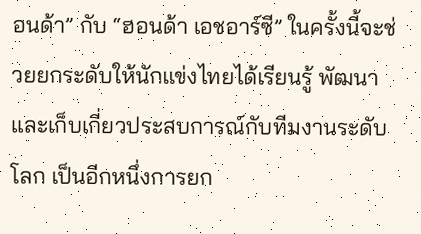อนด้า” กับ “ฮอนด้า เอชอาร์ซี” ในครั้งนี้จะช่วยยกระดับให้นักแข่งไทยได้เรียนรู้ พัฒนา และเก็บเกี่ยวประสบการณ์กับทีมงานระดับโลก เป็นอีกหนึ่งการยก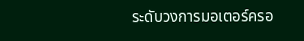ระดับวงการมอเตอร์ครอ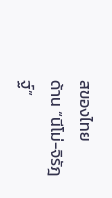สของไทย
ด้าน “นีโม่-จิรัฎฐ์”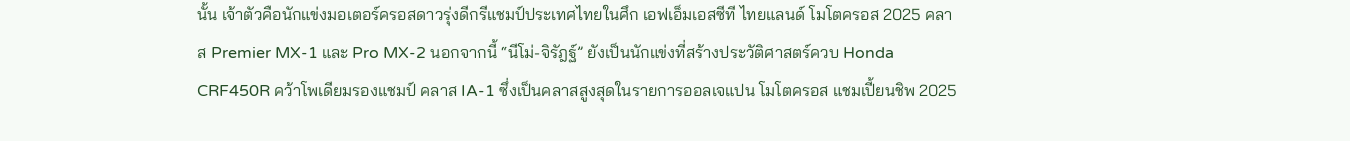นั้น เจ้าตัวคือนักแข่งมอเตอร์ครอสดาวรุ่งดีกรีแชมป์ประเทศไทยในศึก เอฟเอ็มเอสซีที ไทยแลนด์ โมโตครอส 2025 คลาส Premier MX-1 และ Pro MX-2 นอกจากนี้ “นีโม่-จิรัฎฐ์” ยังเป็นนักแข่งที่สร้างประวัติศาสตร์ควบ Honda CRF450R คว้าโพเดียมรองแชมป์ คลาส IA-1 ซึ่งเป็นคลาสสูงสุดในรายการออลเจแปน โมโตครอส แชมเปี้ยนชิพ 2025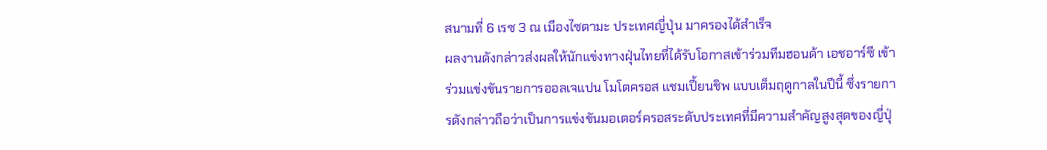สนามที่ 6 เรซ 3 ณ เมืองไซตามะ ประเทศญี่ปุ่น มาครองได้สำเร็จ
ผลงานดังกล่าวส่งผลให้นักแข่งทางฝุ่นไทยที่ได้รับโอกาสเข้าร่วมทีมฮอนด้า เอชอาร์ซี เข้าร่วมแข่งขันรายการออลเจแปน โมโตครอส แชมเปี้ยนชิพ แบบเต็มฤดูกาลในปีนี้ ซึ่งรายการดังกล่าวถือว่าเป็นการแข่งขันมอเตอร์ครอสระดับประเทศที่มีความสำคัญสูงสุดของญี่ปุ่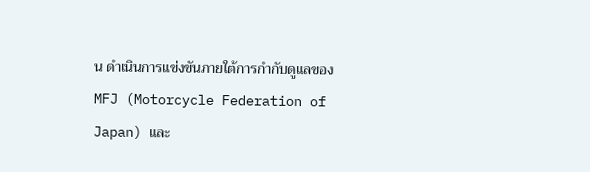น ดำเนินการแข่งขันภายใต้การกำกับดูแลของ MFJ (Motorcycle Federation of Japan) และ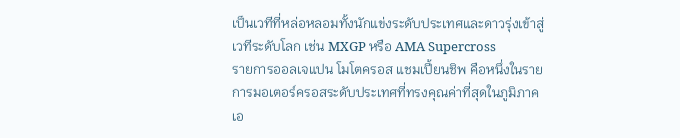เป็นเวทีที่หล่อหลอมทั้งนักแข่งระดับประเทศและดาวรุ่งเข้าสู่เวทีระดับโลก เช่น MXGP หรือ AMA Supercross
รายการออลเจแปน โมโตครอส แชมเปี้ยนชิพ คือหนึ่งในรายการมอเตอร์ครอสระดับประเทศที่ทรงคุณค่าที่สุดในภูมิภาคเอ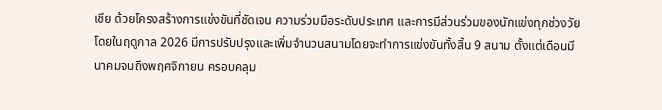เชีย ด้วยโครงสร้างการแข่งขันที่ชัดเจน ความร่วมมือระดับประเทศ และการมีส่วนร่วมของนักแข่งทุกช่วงวัย โดยในฤดูกาล 2026 มีการปรับปรุงและเพิ่มจำนวนสนามโดยจะทำการแข่งขันทั้งสิ้น 9 สนาม ตั้งแต่เดือนมีนาคมจนถึงพฤศจิกายน ครอบคลุม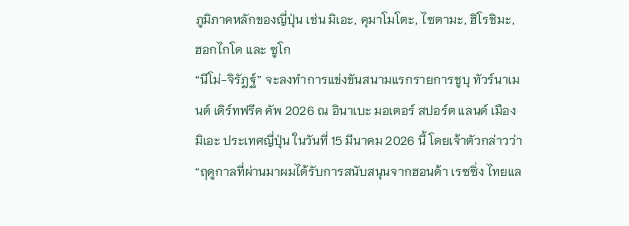ภูมิภาคหลักของญี่ปุ่น เช่น มิเอะ, คุมาโมโตะ, ไซตามะ, ฮิโรชิมะ, ฮอกไกโด และ ซูโก
“นีโม่-จิรัฎฐ์” จะลงทำการแข่งขันสนามแรกรายการชูบุ ทัวร์นาเมนต์ เดิร์ทฟรีค คัพ 2026 ณ อินาเบะ มอเตอร์ สปอร์ต แลนด์ เมืองมิเอะ ประเทศญี่ปุ่น ในวันที่ 15 มีนาคม 2026 นี้ โดยเจ้าตัวกล่าวว่า
“ฤดูกาลที่ผ่านมาผมได้รับการสนับสนุนจากฮอนด้า เรซซิ่ง ไทยแล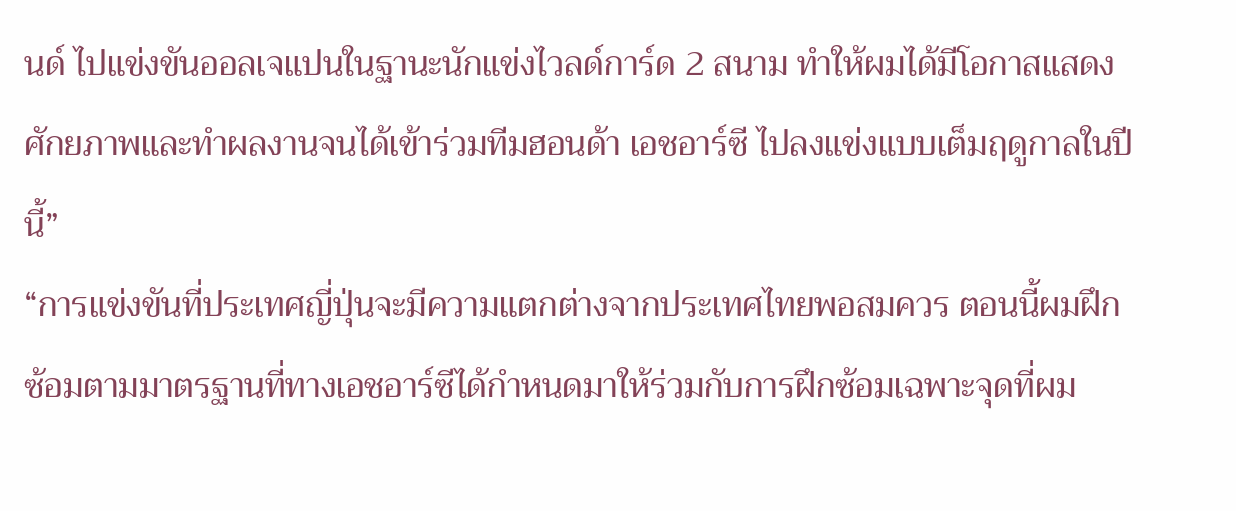นด์ ไปแข่งขันออลเจแปนในฐานะนักแข่งไวลด์การ์ด 2 สนาม ทำให้ผมได้มีโอกาสแสดงศักยภาพและทำผลงานจนได้เข้าร่วมทีมฮอนด้า เอชอาร์ซี ไปลงแข่งแบบเต็มฤดูกาลในปีนี้”
“การแข่งขันที่ประเทศญี่ปุ่นจะมีความแตกต่างจากประเทศไทยพอสมควร ตอนนี้ผมฝึกซ้อมตามมาตรฐานที่ทางเอชอาร์ซีได้กำหนดมาให้ร่วมกับการฝึกซ้อมเฉพาะจุดที่ผม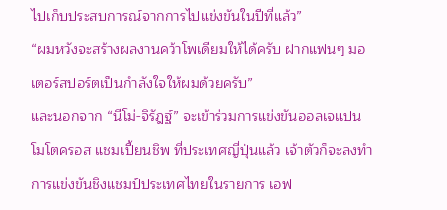ไปเก็บประสบการณ์จากการไปแข่งขันในปีที่แล้ว”
“ผมหวังจะสร้างผลงานคว้าโพเดียมให้ได้ครับ ฝากแฟนๆ มอเตอร์สปอร์ตเป็นกำลังใจให้ผมด้วยครับ”
และนอกจาก “นีโม่-จิรัฎฐ์” จะเข้าร่วมการแข่งขันออลเจแปน โมโตครอส แชมเปี้ยนชิพ ที่ประเทศญี่ปุ่นแล้ว เจ้าตัวก็จะลงทำการแข่งขันชิงแชมป์ประเทศไทยในรายการ เอฟ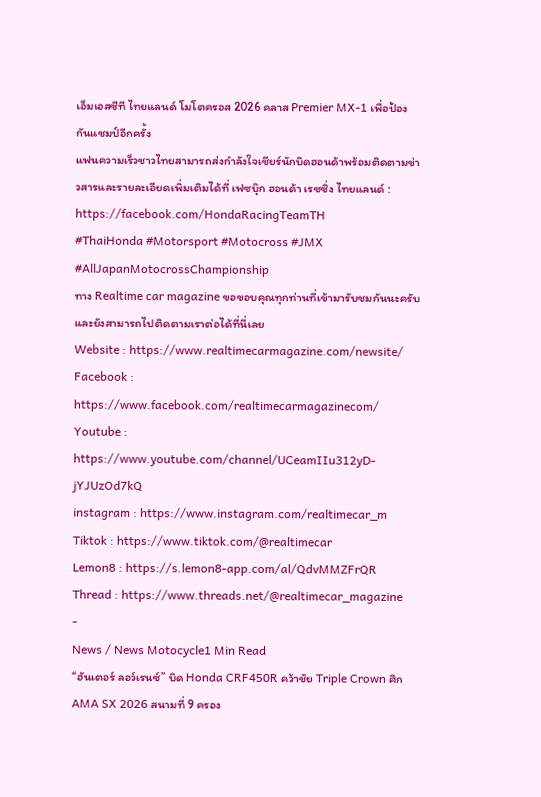เอ็มเอสซีที ไทยแลนด์ โมโตครอส 2026 คลาส Premier MX-1 เพื่อป้องกันแชมป์อีกครั้ง
แฟนความเร็วชาวไทยสามารถส่งกำลังใจเชียร์นักบิดฮอนด้าพร้อมติดตามข่าวสารและรายละเอียดเพิ่มเติมได้ที่ เฟซบุ๊ก ฮอนด้า เรซซิ่ง ไทยแลนด์ : https://facebook.com/HondaRacingTeamTH
#ThaiHonda #Motorsport #Motocross #JMX #AllJapanMotocrossChampionship
ทาง Realtime car magazine ขอขอบคุณทุกท่านที่เข้ามารับชมกันนะครับ และยังสามารถไปติดตามเราต่อได้ที่นี่เลย
Website : https://www.realtimecarmagazine.com/newsite/
Facebook : https://www.facebook.com/realtimecarmagazinecom/
Youtube : https://www.youtube.com/channel/UCeamIIu312yD-jYJUzOd7kQ
instagram : https://www.instagram.com/realtimecar_m
Tiktok : https://www.tiktok.com/@realtimecar
Lemon8 : https://s.lemon8-app.com/al/QdvMMZFrQR
Thread : https://www.threads.net/@realtimecar_magazine
-
News / News Motocycle1 Min Read
“ฮันเตอร์ ลอว์เรนซ์” บิด Honda CRF450R คว้าชัย Triple Crown ศึก AMA SX 2026 สนามที่ 9 ครอง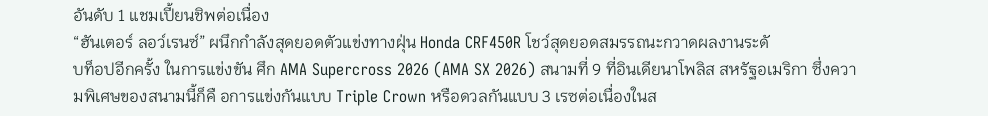อันดับ 1 แชมเปี้ยนชิพต่อเนื่อง
“ฮันเตอร์ ลอว์เรนซ์” ผนึกกำลังสุดยอดตัวแข่งทางฝุ่น Honda CRF450R โชว์สุดยอดสมรรถนะกวาดผลงานระดั
บท็อปอีกครั้ง ในการแข่งขัน ศึก AMA Supercross 2026 (AMA SX 2026) สนามที่ 9 ที่อินเดียนาโพลิส สหรัฐอเมริกา ซึ่งความพิเศษของสนามนี้ก็คื อการแข่งกันแบบ Triple Crown หรือดวลกันแบบ 3 เรซต่อเนื่องในส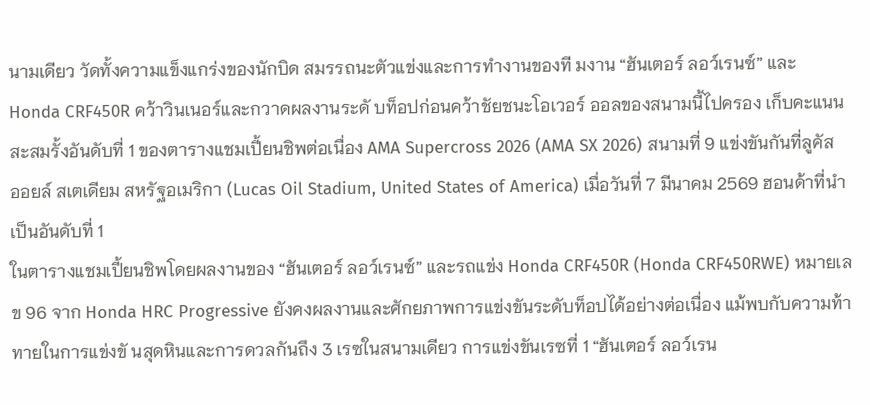นามเดียว วัดทั้งความแข็งแกร่งของนักบิด สมรรถนะตัวแข่งและการทำงานของที มงาน “ฮันเตอร์ ลอว์เรนซ์” และ Honda CRF450R คว้าวินเนอร์และกวาดผลงานระดั บท็อปก่อนคว้าชัยชนะโอเวอร์ ออลของสนามนี้ไปครอง เก็บคะแนนสะสมรั้งอันดับที่ 1 ของตารางแชมเปี้ยนชิพต่อเนื่อง AMA Supercross 2026 (AMA SX 2026) สนามที่ 9 แข่งขันกันที่ลูคัส ออยล์ สเตเดียม สหรัฐอเมริกา (Lucas Oil Stadium, United States of America) เมื่อวันที่ 7 มีนาคม 2569 ฮอนด้าที่นำเป็นอันดับที่ 1
ในตารางแชมเปี้ยนชิพโดยผลงานของ “ฮันเตอร์ ลอว์เรนซ์” และรถแข่ง Honda CRF450R (Honda CRF450RWE) หมายเลข 96 จาก Honda HRC Progressive ยังคงผลงานและศักยภาพการแข่งขันระดับท็อปได้อย่างต่อเนื่อง แม้พบกับความท้าทายในการแข่งขั นสุดหินและการดวลกันถึง 3 เรซในสนามเดียว การแข่งขันเรซที่ 1 “ฮันเตอร์ ลอว์เรน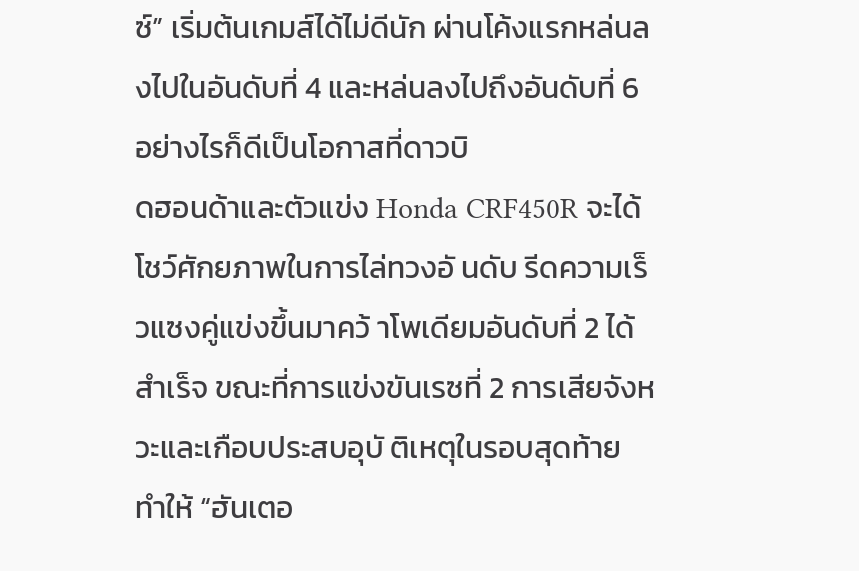ซ์” เริ่มต้นเกมส์ได้ไม่ดีนัก ผ่านโค้งแรกหล่นลงไปในอันดับที่ 4 และหล่นลงไปถึงอันดับที่ 6 อย่างไรก็ดีเป็นโอกาสที่ดาวบิ
ดฮอนด้าและตัวแข่ง Honda CRF450R จะได้โชว์ศักยภาพในการไล่ทวงอั นดับ รีดความเร็วแซงคู่แข่งขึ้นมาคว้ าโพเดียมอันดับที่ 2 ได้สำเร็จ ขณะที่การแข่งขันเรซที่ 2 การเสียจังหวะและเกือบประสบอุบั ติเหตุในรอบสุดท้าย ทำให้ “ฮันเตอ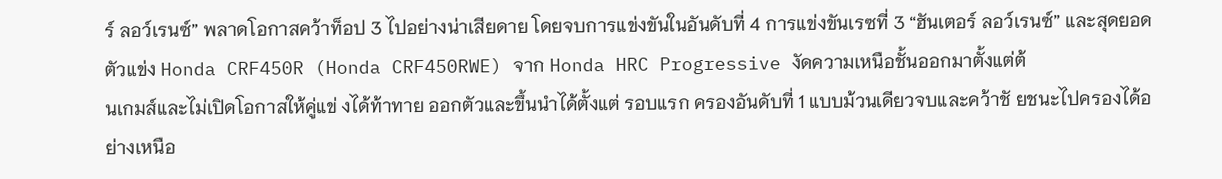ร์ ลอว์เรนซ์” พลาดโอกาสคว้าท็อป 3 ไปอย่างน่าเสียดาย โดยจบการแข่งขันในอันดับที่ 4 การแข่งขันเรซที่ 3 “ฮันเตอร์ ลอว์เรนซ์” และสุดยอดตัวแข่ง Honda CRF450R (Honda CRF450RWE) จาก Honda HRC Progressive งัดความเหนือชั้นออกมาตั้งแต่ต้
นเกมส์และไม่เปิดโอกาสให้คู่แข่ งได้ท้าทาย ออกตัวและขึ้นนำได้ตั้งแต่ รอบแรก ครองอันดับที่ 1 แบบม้วนเดียวจบและคว้าชั ยชนะไปครองได้อย่างเหนือ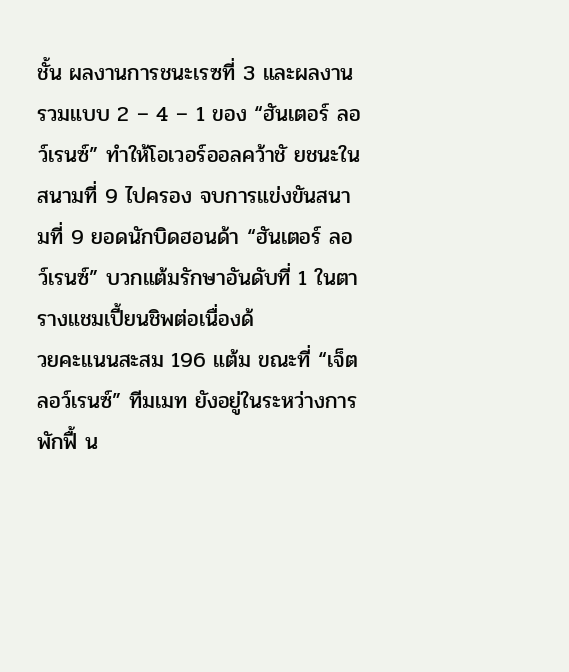ชั้น ผลงานการชนะเรซที่ 3 และผลงานรวมแบบ 2 – 4 – 1 ของ “ฮันเตอร์ ลอว์เรนซ์” ทำให้โอเวอร์ออลคว้าชั ยชนะในสนามที่ 9 ไปครอง จบการแข่งขันสนามที่ 9 ยอดนักบิดฮอนด้า “ฮันเตอร์ ลอว์เรนซ์” บวกแต้มรักษาอันดับที่ 1 ในตารางแชมเปี้ยนชิพต่อเนื่องด้
วยคะแนนสะสม 196 แต้ม ขณะที่ “เจ็ต ลอว์เรนซ์” ทีมเมท ยังอยู่ในระหว่างการพักฟื้ น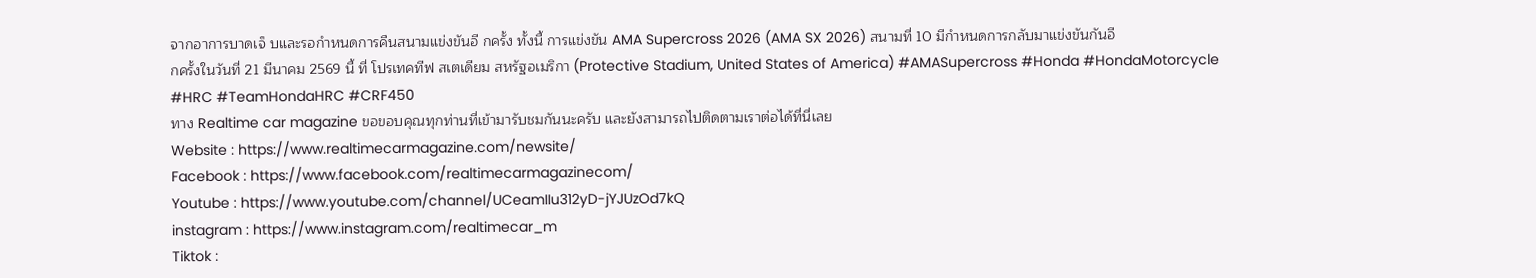จากอาการบาดเจ็ บและรอกำหนดการคืนสนามแข่งขันอี กครั้ง ทั้งนี้ การแข่งขัน AMA Supercross 2026 (AMA SX 2026) สนามที่ 10 มีกำหนดการกลับมาแข่งขันกันอี
กครั้งในวันที่ 21 มีนาคม 2569 นี้ ที่ โปรเทคทีฟ สเตเดียม สหรัฐอเมริกา (Protective Stadium, United States of America) #AMASupercross #Honda #HondaMotorcycle #HRC #TeamHondaHRC #CRF450
ทาง Realtime car magazine ขอขอบคุณทุกท่านที่เข้ามารับชมกันนะครับ และยังสามารถไปติดตามเราต่อได้ที่นี่เลย
Website : https://www.realtimecarmagazine.com/newsite/
Facebook : https://www.facebook.com/realtimecarmagazinecom/
Youtube : https://www.youtube.com/channel/UCeamIIu312yD-jYJUzOd7kQ
instagram : https://www.instagram.com/realtimecar_m
Tiktok :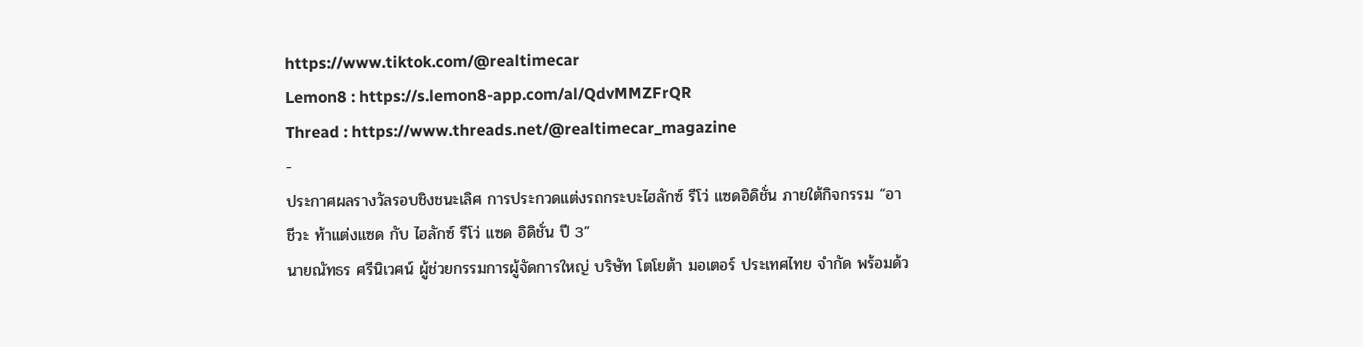https://www.tiktok.com/@realtimecar
Lemon8 : https://s.lemon8-app.com/al/QdvMMZFrQR
Thread : https://www.threads.net/@realtimecar_magazine
-
ประกาศผลรางวัลรอบชิงชนะเลิศ การประกวดแต่งรถกระบะไฮลักซ์ รีโว่ แซดอิดิชั่น ภายใต้กิจกรรม “อาชีวะ ท้าแต่งแซด กับ ไฮลักซ์ รีโว่ แซด อิดิชั่น ปี 3”
นายณัทธร ศรีนิเวศน์ ผู้ช่วยกรรมการผู้จัดการใหญ่ บริษัท โตโยต้า มอเตอร์ ประเทศไทย จำกัด พร้อมด้ว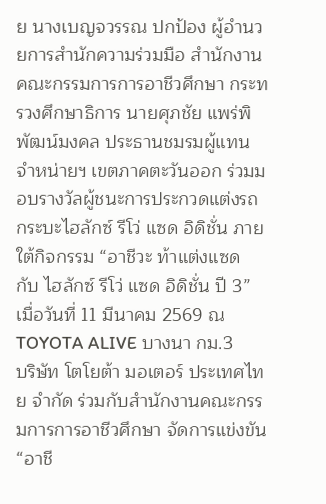ย นางเบญจวรรณ ปกป้อง ผู้อำนวยการสำนักความร่วมมือ สำนักงานคณะกรรมการการอาชีวศึกษา กระทรวงศึกษาธิการ นายศุภชัย แพร่พิพัฒน์มงคล ประธานชมรมผู้แทนจำหน่ายฯ เขตภาคตะวันออก ร่วมมอบรางวัลผู้ชนะการประกวดแต่งรถกระบะไฮลักซ์ รีโว่ แซด อิดิชั่น ภายใต้กิจกรรม “อาชีวะ ท้าแต่งแซด กับ ไฮลักซ์ รีโว่ แซด อิดิชั่น ปี 3” เมื่อวันที่ 11 มีนาคม 2569 ณ TOYOTA ALIVE บางนา กม.3
บริษัท โตโยต้า มอเตอร์ ประเทศไทย จำกัด ร่วมกับสำนักงานคณะกรรมการการอาชีวศึกษา จัดการแข่งขัน “อาชี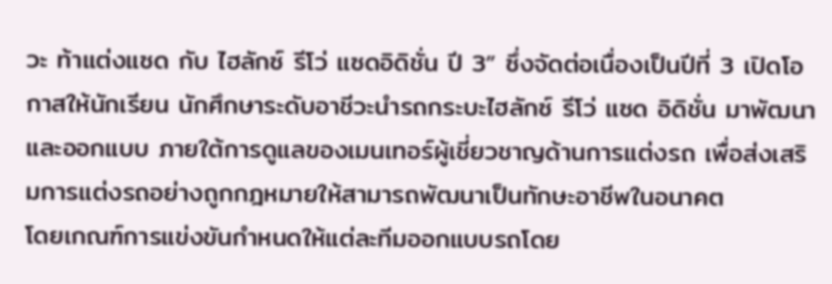วะ ท้าแต่งแซด กับ ไฮลักซ์ รีโว่ แซดอิดิชั่น ปี 3” ซึ่งจัดต่อเนื่องเป็นปีที่ 3 เปิดโอกาสให้นักเรียน นักศึกษาระดับอาชีวะนำรถกระบะไฮลักซ์ รีโว่ แซด อิดิชั่น มาพัฒนาและออกแบบ ภายใต้การดูแลของเมนเทอร์ผู้เชี่ยวชาญด้านการแต่งรถ เพื่อส่งเสริมการแต่งรถอย่างถูกกฎหมายให้สามารถพัฒนาเป็นทักษะอาชีพในอนาคต
โดยเกณฑ์การแข่งขันกำหนดให้แต่ละทีมออกแบบรถโดย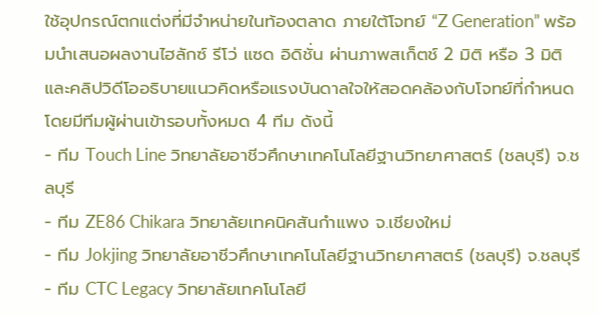ใช้อุปกรณ์ตกแต่งที่มีจำหน่ายในท้องตลาด ภายใต้โจทย์ “Z Generation” พร้อมนำเสนอผลงานไฮลักซ์ รีโว่ แซด อิดิชั่น ผ่านภาพสเก็ตช์ 2 มิติ หรือ 3 มิติ และคลิปวิดีโออธิบายแนวคิดหรือแรงบันดาลใจให้สอดคล้องกับโจทย์ที่กำหนด โดยมีทีมผู้ผ่านเข้ารอบทั้งหมด 4 ทีม ดังนี้
- ทีม Touch Line วิทยาลัยอาชีวศึกษาเทคโนโลยีฐานวิทยาศาสตร์ (ชลบุรี) จ.ชลบุรี
- ทีม ZE86 Chikara วิทยาลัยเทคนิคสันกำแพง จ.เชียงใหม่
- ทีม Jokjing วิทยาลัยอาชีวศึกษาเทคโนโลยีฐานวิทยาศาสตร์ (ชลบุรี) จ.ชลบุรี
- ทีม CTC Legacy วิทยาลัยเทคโนโลยี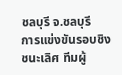ชลบุรี จ.ชลบุรี
การแข่งขันรอบชิงชนะเลิศ ทีมผู้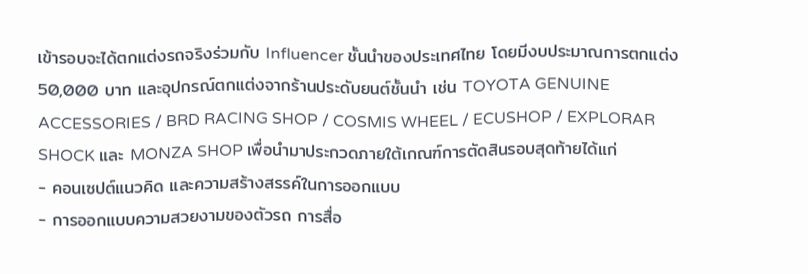เข้ารอบจะได้ตกแต่งรถจริงร่วมกับ Influencer ชั้นนำของประเทศไทย โดยมีงบประมาณการตกแต่ง 50,000 บาท และอุปกรณ์ตกแต่งจากร้านประดับยนต์ชั้นนำ เช่น TOYOTA GENUINE ACCESSORIES / BRD RACING SHOP / COSMIS WHEEL / ECUSHOP / EXPLORAR SHOCK และ MONZA SHOP เพื่อนำมาประกวดภายใต้เกณฑ์การตัดสินรอบสุดท้ายได้แก่
- คอนเซปต์แนวคิด และความสร้างสรรค์ในการออกแบบ
- การออกแบบความสวยงามของตัวรถ การสื่อ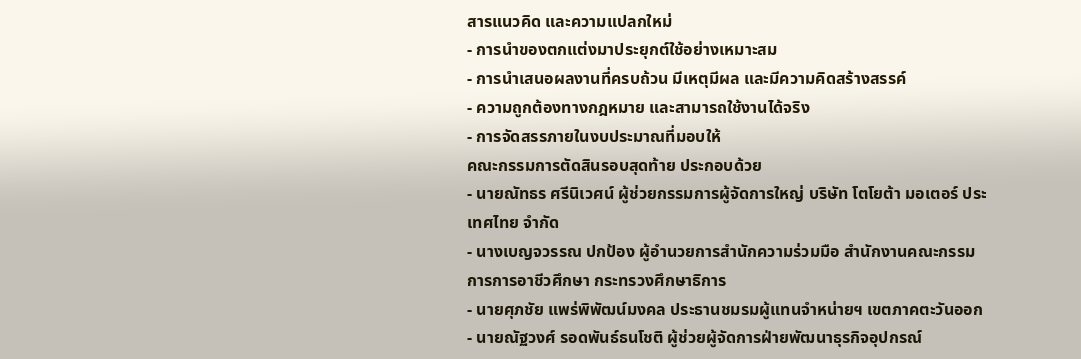สารแนวคิด และความแปลกใหม่
- การนำของตกแต่งมาประยุกต์ใช้อย่างเหมาะสม
- การนำเสนอผลงานที่ครบถ้วน มีเหตุมีผล และมีความคิดสร้างสรรค์
- ความถูกต้องทางกฎหมาย และสามารถใช้งานได้จริง
- การจัดสรรภายในงบประมาณที่มอบให้
คณะกรรมการตัดสินรอบสุดท้าย ประกอบด้วย
- นายณัทธร ศรีนิเวศน์ ผู้ช่วยกรรมการผู้จัดการใหญ่ บริษัท โตโยต้า มอเตอร์ ประเทศไทย จำกัด
- นางเบญจวรรณ ปกป้อง ผู้อำนวยการสำนักความร่วมมือ สำนักงานคณะกรรมการการอาชีวศึกษา กระทรวงศึกษาธิการ
- นายศุภชัย แพร่พิพัฒน์มงคล ประธานชมรมผู้แทนจำหน่ายฯ เขตภาคตะวันออก
- นายณัฐวงศ์ รอดพันธ์ธนโชติ ผู้ช่วยผู้จัดการฝ่ายพัฒนาธุรกิจอุปกรณ์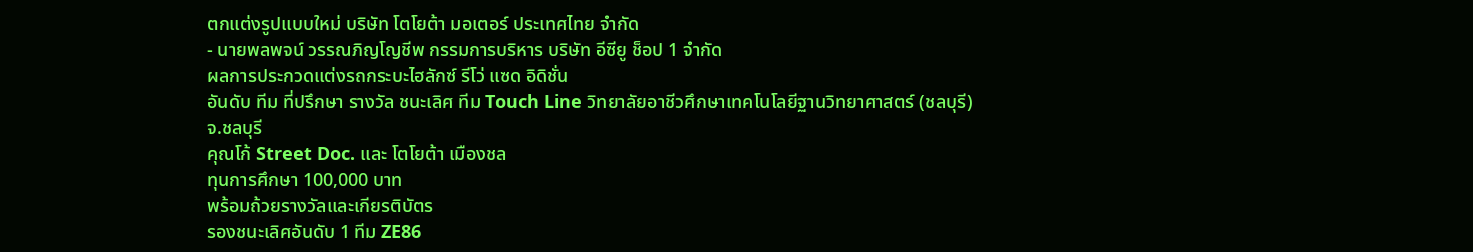ตกแต่งรูปแบบใหม่ บริษัท โตโยต้า มอเตอร์ ประเทศไทย จำกัด
- นายพลพจน์ วรรณภิญโญชีพ กรรมการบริหาร บริษัท อีซียู ช็อป 1 จำกัด
ผลการประกวดแต่งรถกระบะไฮลักซ์ รีโว่ แซด อิดิชั่น
อันดับ ทีม ที่ปรึกษา รางวัล ชนะเลิศ ทีม Touch Line วิทยาลัยอาชีวศึกษาเทคโนโลยีฐานวิทยาศาสตร์ (ชลบุรี)
จ.ชลบุรี
คุณโก้ Street Doc. และ โตโยต้า เมืองชล
ทุนการศึกษา 100,000 บาท
พร้อมถ้วยรางวัลและเกียรติบัตร
รองชนะเลิศอันดับ 1 ทีม ZE86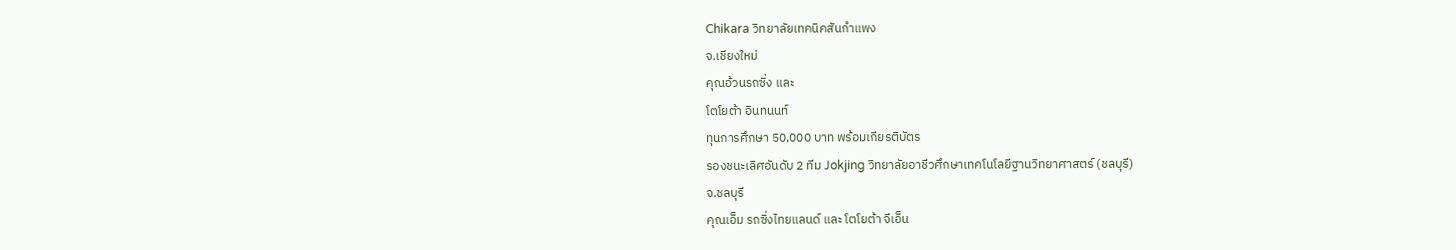Chikara วิทยาลัยเทคนิคสันกำแพง
จ.เชียงใหม่
คุณอ้วนรถซิ่ง และ
โตโยต้า อินทนนท์
ทุนการศึกษา 50,000 บาท พร้อมเกียรติบัตร
รองชนะเลิศอันดับ 2 ทีม Jokjing วิทยาลัยอาชีวศึกษาเทคโนโลยีฐานวิทยาศาสตร์ (ชลบุรี)
จ.ชลบุรี
คุณเอ็ม รถซิ่งไทยแลนด์ และ โตโยต้า จีเอ็น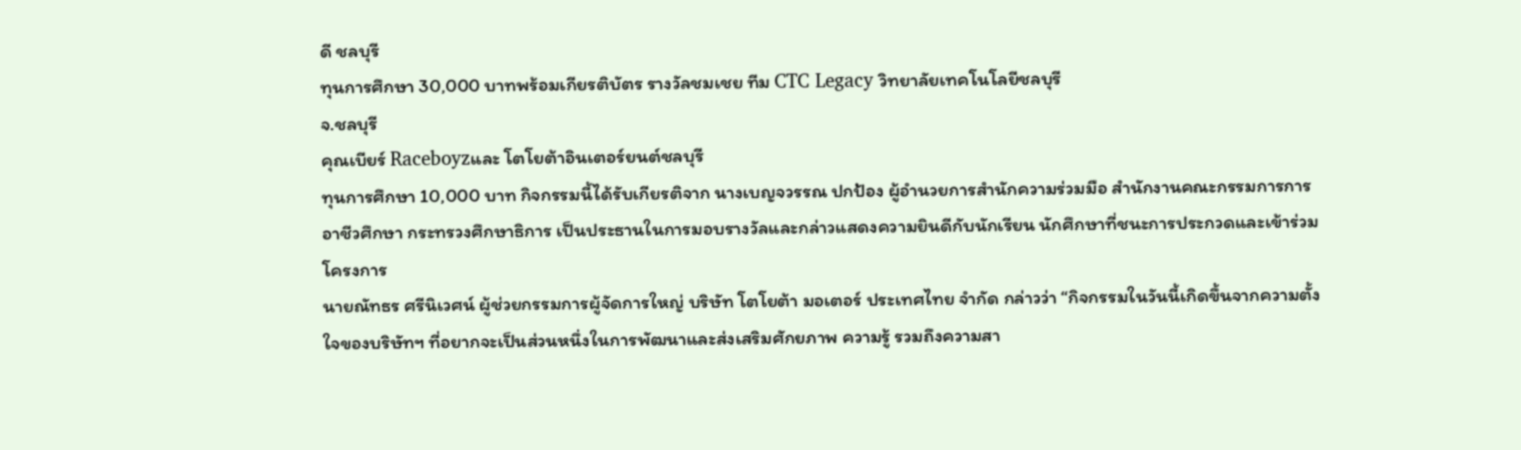ดี ชลบุรี
ทุนการศึกษา 30,000 บาทพร้อมเกียรติบัตร รางวัลชมเชย ทีม CTC Legacy วิทยาลัยเทคโนโลยีชลบุรี
จ.ชลบุรี
คุณเบียร์ Raceboyzและ โตโยต้าอินเตอร์ยนต์ชลบุรี
ทุนการศึกษา 10,000 บาท กิจกรรมนี้ได้รับเกียรติจาก นางเบญจวรรณ ปกป้อง ผู้อำนวยการสำนักความร่วมมือ สำนักงานคณะกรรมการการอาชีวศึกษา กระทรวงศึกษาธิการ เป็นประธานในการมอบรางวัลและกล่าวแสดงความยินดีกับนักเรียน นักศึกษาที่ชนะการประกวดและเข้าร่วมโครงการ
นายณัทธร ศรีนิเวศน์ ผู้ช่วยกรรมการผู้จัดการใหญ่ บริษัท โตโยต้า มอเตอร์ ประเทศไทย จำกัด กล่าวว่า “กิจกรรมในวันนี้เกิดขึ้นจากความตั้งใจของบริษัทฯ ที่อยากจะเป็นส่วนหนึ่งในการพัฒนาและส่งเสริมศักยภาพ ความรู้ รวมถึงความสา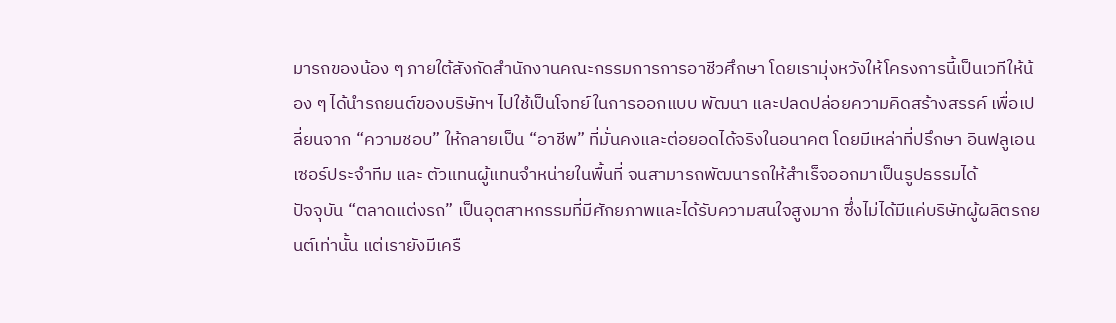มารถของน้อง ๆ ภายใต้สังกัดสำนักงานคณะกรรมการการอาชีวศึกษา โดยเรามุ่งหวังให้โครงการนี้เป็นเวทีให้น้อง ๆ ได้นำรถยนต์ของบริษัทฯ ไปใช้เป็นโจทย์ในการออกแบบ พัฒนา และปลดปล่อยความคิดสร้างสรรค์ เพื่อเปลี่ยนจาก “ความชอบ” ให้กลายเป็น “อาชีพ” ที่มั่นคงและต่อยอดได้จริงในอนาคต โดยมีเหล่าที่ปรึกษา อินฟลูเอนเซอร์ประจำทีม และ ตัวแทนผู้แทนจำหน่ายในพื้นที่ จนสามารถพัฒนารถให้สำเร็จออกมาเป็นรูปธรรมได้
ปัจจุบัน “ตลาดแต่งรถ” เป็นอุตสาหกรรมที่มีศักยภาพและได้รับความสนใจสูงมาก ซึ่งไม่ได้มีแค่บริษัทผู้ผลิตรถยนต์เท่านั้น แต่เรายังมีเครื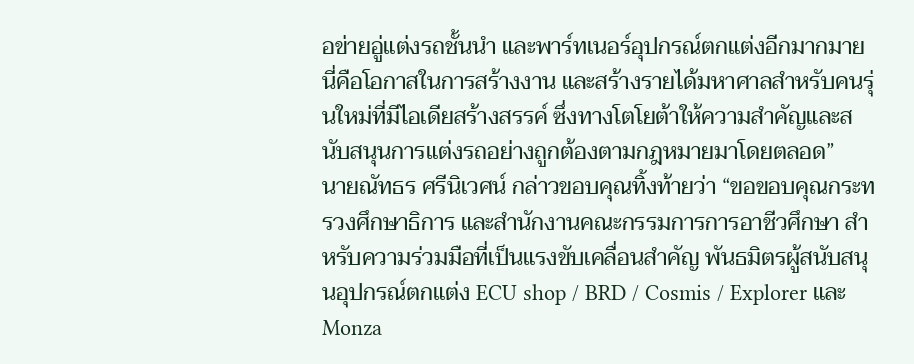อข่ายอู่แต่งรถชั้นนำ และพาร์ทเนอร์อุปกรณ์ตกแต่งอีกมากมาย นี่คือโอกาสในการสร้างงาน และสร้างรายได้มหาศาลสำหรับคนรุ่นใหม่ที่มีไอเดียสร้างสรรค์ ซึ่งทางโตโยต้าให้ความสำคัญและสนับสนุนการแต่งรถอย่างถูกต้องตามกฎหมายมาโดยตลอด”
นายณัทธร ศรีนิเวศน์ กล่าวขอบคุณทิ้งท้ายว่า “ขอขอบคุณกระทรวงศึกษาธิการ และสำนักงานคณะกรรมการการอาชีวศึกษา สำหรับความร่วมมือที่เป็นแรงขับเคลื่อนสำคัญ พันธมิตรผู้สนับสนุนอุปกรณ์ตกแต่ง ECU shop / BRD / Cosmis / Explorer และ Monza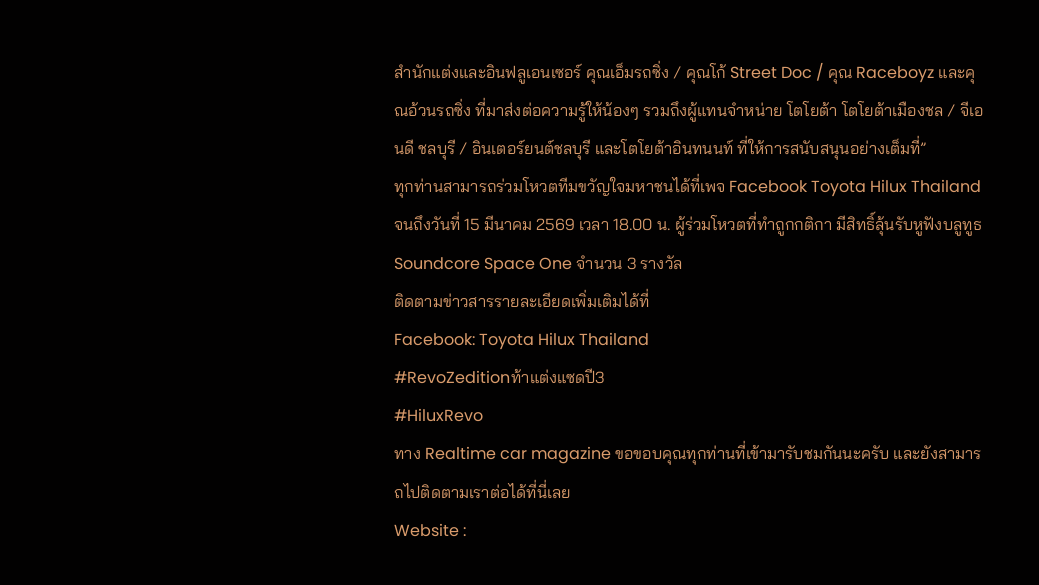สำนักแต่งและอินฟลูเอนเซอร์ คุณเอ็มรถซิ่ง / คุณโก้ Street Doc / คุณ Raceboyz และคุณอ้วนรถซิ่ง ที่มาส่งต่อความรู้ให้น้องๆ รวมถึงผู้แทนจำหน่าย โตโยต้า โตโยต้าเมืองชล / จีเอนดี ชลบุรี / อินเตอร์ยนต์ชลบุรี และโตโยต้าอินทนนท์ ที่ให้การสนับสนุนอย่างเต็มที่”
ทุกท่านสามารถร่วมโหวตทีมขวัญใจมหาชนได้ที่เพจ Facebook Toyota Hilux Thailand จนถึงวันที่ 15 มีนาคม 2569 เวลา 18.00 น. ผู้ร่วมโหวตที่ทำถูกกติกา มีสิทธิ์ลุ้นรับหูฟังบลูทูธ Soundcore Space One จำนวน 3 รางวัล
ติดตามข่าวสารรายละเอียดเพิ่มเติมได้ที่
Facebook: Toyota Hilux Thailand
#RevoZeditionท้าแต่งแซดปี3
#HiluxRevo
ทาง Realtime car magazine ขอขอบคุณทุกท่านที่เข้ามารับชมกันนะครับ และยังสามารถไปติดตามเราต่อได้ที่นี่เลย
Website :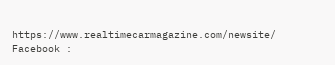https://www.realtimecarmagazine.com/newsite/
Facebook :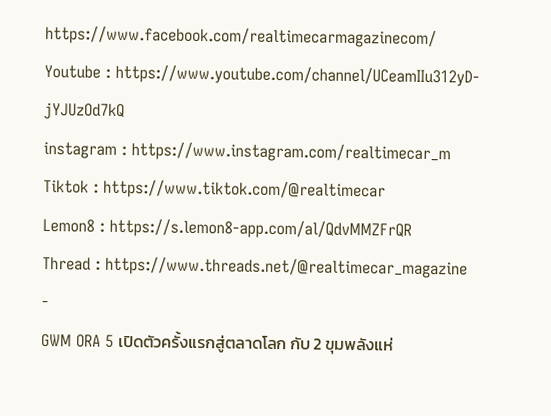https://www.facebook.com/realtimecarmagazinecom/
Youtube : https://www.youtube.com/channel/UCeamIIu312yD-jYJUzOd7kQ
instagram : https://www.instagram.com/realtimecar_m
Tiktok : https://www.tiktok.com/@realtimecar
Lemon8 : https://s.lemon8-app.com/al/QdvMMZFrQR
Thread : https://www.threads.net/@realtimecar_magazine
-
GWM ORA 5 เปิดตัวครั้งแรกสู่ตลาดโลก กับ 2 ขุมพลังแห่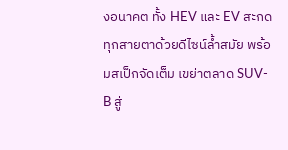งอนาคต ทั้ง HEV และ EV สะกดทุกสายตาด้วยดีไซน์ล้ำสมัย พร้อมสเป็กจัดเต็ม เขย่าตลาด SUV-B สู่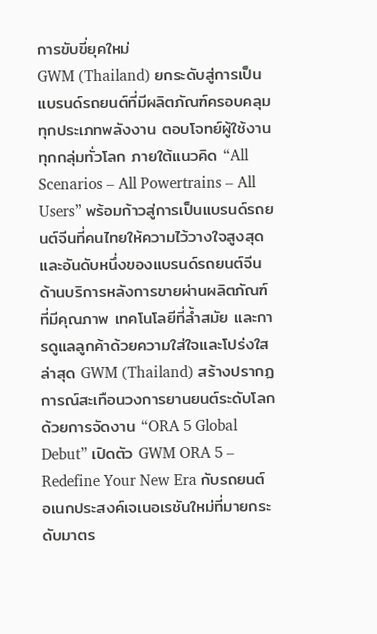การขับขี่ยุคใหม่
GWM (Thailand) ยกระดับสู่การเป็นแบรนด์รถยนต์ที่มีผลิตภัณฑ์ครอบคลุมทุกประเภทพลังงาน ตอบโจทย์ผู้ใช้งานทุกกลุ่มทั่วโลก ภายใต้แนวคิด “All Scenarios – All Powertrains – All Users” พร้อมก้าวสู่การเป็นแบรนด์รถยนต์จีนที่คนไทยให้ความไว้วางใจสูงสุด และอันดับหนึ่งของแบรนด์รถยนต์จีนด้านบริการหลังการขายผ่านผลิตภัณฑ์ที่มีคุณภาพ เทคโนโลยีที่ล้ำสมัย และการดูแลลูกค้าด้วยความใส่ใจและโปร่งใส ล่าสุด GWM (Thailand) สร้างปรากฏการณ์สะเทือนวงการยานยนต์ระดับโลกด้วยการจัดงาน “ORA 5 Global Debut” เปิดตัว GWM ORA 5 – Redefine Your New Era กับรถยนต์อเนกประสงค์เจเนอเรชันใหม่ที่มายกระดับมาตร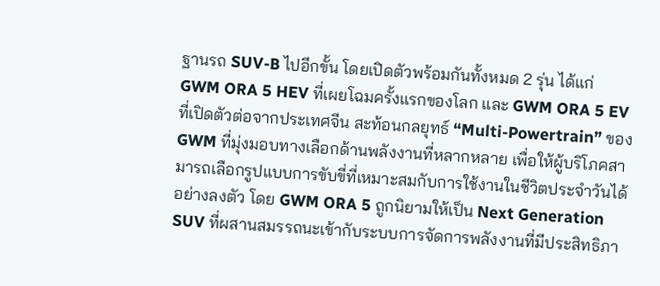ฐานรถ SUV-B ไปอีกขั้น โดยเปิดตัวพร้อมกันทั้งหมด 2 รุ่น ได้แก่ GWM ORA 5 HEV ที่เผยโฉมครั้งแรกของโลก และ GWM ORA 5 EV ที่เปิดตัวต่อจากประเทศจีน สะท้อนกลยุทธ์ “Multi-Powertrain” ของ GWM ที่มุ่งมอบทางเลือกด้านพลังงานที่หลากหลาย เพื่อให้ผู้บริโภคสามารถเลือกรูปแบบการขับขี่ที่เหมาะสมกับการใช้งานในชีวิตประจำวันได้อย่างลงตัว โดย GWM ORA 5 ถูกนิยามให้เป็น Next Generation SUV ที่ผสานสมรรถนะเข้ากับระบบการจัดการพลังงานที่มีประสิทธิภา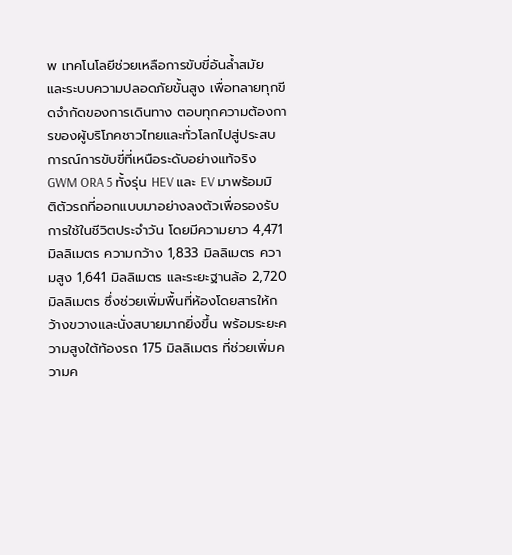พ เทคโนโลยีช่วยเหลือการขับขี่อันล้ำสมัย และระบบความปลอดภัยขั้นสูง เพื่อทลายทุกขีดจำกัดของการเดินทาง ตอบทุกความต้องการของผู้บริโภคชาวไทยและทั่วโลกไปสู่ประสบการณ์การขับขี่ที่เหนือระดับอย่างแท้จริง
GWM ORA 5 ทั้งรุ่น HEV และ EV มาพร้อมมิติตัวรถที่ออกแบบมาอย่างลงตัวเพื่อรองรับการใช้ในชีวิตประจำวัน โดยมีความยาว 4,471 มิลลิเมตร ความกว้าง 1,833 มิลลิเมตร ความสูง 1,641 มิลลิเมตร และระยะฐานล้อ 2,720 มิลลิเมตร ซึ่งช่วยเพิ่มพื้นที่ห้องโดยสารให้กว้างขวางและนั่งสบายมากยิ่งขึ้น พร้อมระยะความสูงใต้ท้องรถ 175 มิลลิเมตร ที่ช่วยเพิ่มความค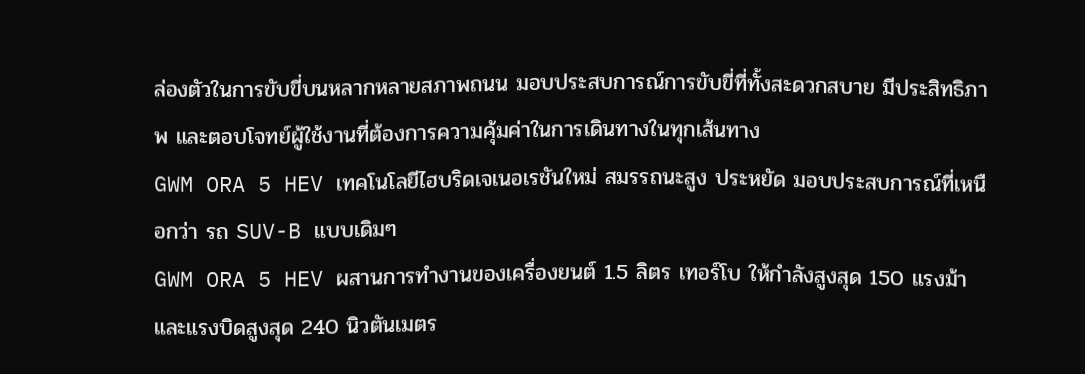ล่องตัวในการขับขี่บนหลากหลายสภาพถนน มอบประสบการณ์การขับขี่ที่ทั้งสะดวกสบาย มีประสิทธิภาพ และตอบโจทย์ผู้ใช้งานที่ต้องการความคุ้มค่าในการเดินทางในทุกเส้นทาง
GWM ORA 5 HEV เทคโนโลยีไฮบริดเจเนอเรชันใหม่ สมรรถนะสูง ประหยัด มอบประสบการณ์ที่เหนือกว่า รถ SUV-B แบบเดิมๆ
GWM ORA 5 HEV ผสานการทำงานของเครื่องยนต์ 1.5 ลิตร เทอร์โบ ให้กำลังสูงสุด 150 แรงม้า และแรงบิดสูงสุด 240 นิวตันเมตร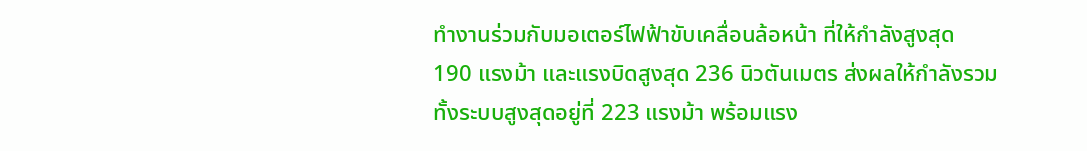ทำงานร่วมกับมอเตอร์ไฟฟ้าขับเคลื่อนล้อหน้า ที่ให้กำลังสูงสุด 190 แรงม้า และแรงบิดสูงสุด 236 นิวตันเมตร ส่งผลให้กำลังรวมทั้งระบบสูงสุดอยู่ที่ 223 แรงม้า พร้อมแรง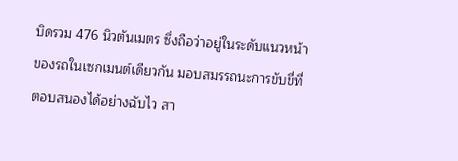บิดรวม 476 นิวตันเมตร ซึ่งถือว่าอยู่ในระดับแนวหน้าของรถในเซกเมนต์เดียวกัน มอบสมรรถนะการขับขี่ที่ตอบสนองได้อย่างฉับไว สา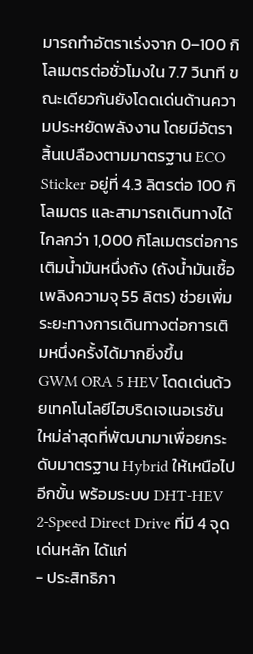มารถทำอัตราเร่งจาก 0–100 กิโลเมตรต่อชั่วโมงใน 7.7 วินาที ขณะเดียวกันยังโดดเด่นด้านความประหยัดพลังงาน โดยมีอัตราสิ้นเปลืองตามมาตรฐาน ECO Sticker อยู่ที่ 4.3 ลิตรต่อ 100 กิโลเมตร และสามารถเดินทางได้ไกลกว่า 1,000 กิโลเมตรต่อการเติมน้ำมันหนึ่งถัง (ถังน้ำมันเชื้อเพลิงความจุ 55 ลิตร) ช่วยเพิ่มระยะทางการเดินทางต่อการเติมหนึ่งครั้งได้มากยิ่งขึ้น
GWM ORA 5 HEV โดดเด่นด้วยเทคโนโลยีไฮบริดเจเนอเรชันใหม่ล่าสุดที่พัฒนามาเพื่อยกระดับมาตรฐาน Hybrid ให้เหนือไปอีกขั้น พร้อมระบบ DHT-HEV 2-Speed Direct Drive ที่มี 4 จุดเด่นหลัก ได้แก่
- ประสิทธิภา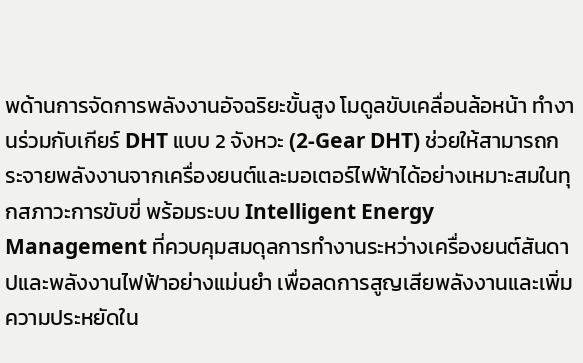พด้านการจัดการพลังงานอัจฉริยะขั้นสูง โมดูลขับเคลื่อนล้อหน้า ทำงานร่วมกับเกียร์ DHT แบบ 2 จังหวะ (2-Gear DHT) ช่วยให้สามารถกระจายพลังงานจากเครื่องยนต์และมอเตอร์ไฟฟ้าได้อย่างเหมาะสมในทุกสภาวะการขับขี่ พร้อมระบบ Intelligent Energy Management ที่ควบคุมสมดุลการทำงานระหว่างเครื่องยนต์สันดาปและพลังงานไฟฟ้าอย่างแม่นยำ เพื่อลดการสูญเสียพลังงานและเพิ่มความประหยัดใน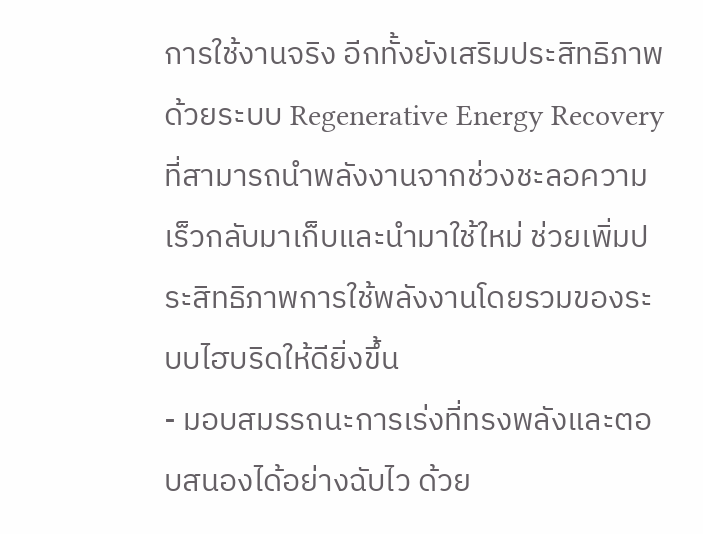การใช้งานจริง อีกทั้งยังเสริมประสิทธิภาพด้วยระบบ Regenerative Energy Recovery ที่สามารถนำพลังงานจากช่วงชะลอความเร็วกลับมาเก็บและนำมาใช้ใหม่ ช่วยเพิ่มประสิทธิภาพการใช้พลังงานโดยรวมของระบบไฮบริดให้ดียิ่งขึ้น
- มอบสมรรถนะการเร่งที่ทรงพลังและตอบสนองได้อย่างฉับไว ด้วย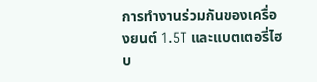การทำงานร่วมกันของเครื่องยนต์ 1.5T และแบตเตอรี่ไฮบ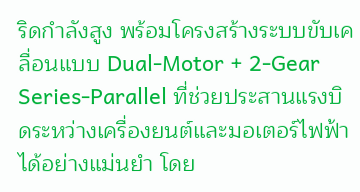ริดกำลังสูง พร้อมโครงสร้างระบบขับเคลื่อนแบบ Dual-Motor + 2-Gear Series-Parallel ที่ช่วยประสานแรงบิดระหว่างเครื่องยนต์และมอเตอร์ไฟฟ้าได้อย่างแม่นยำ โดย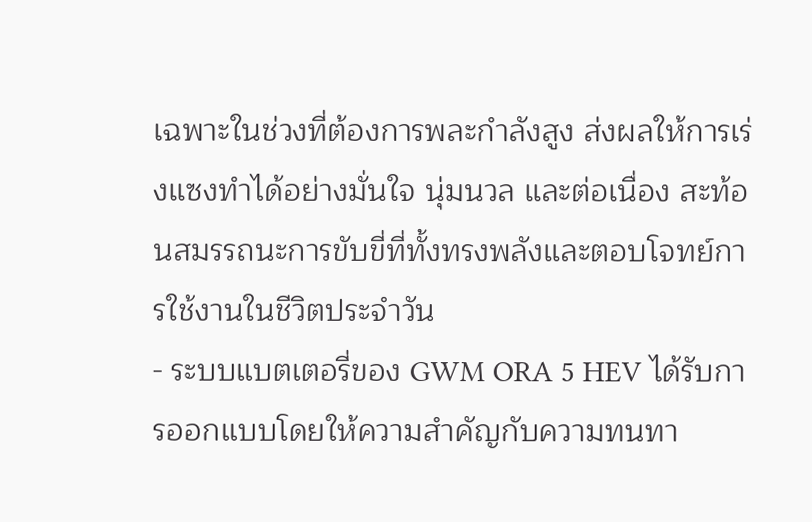เฉพาะในช่วงที่ต้องการพละกำลังสูง ส่งผลให้การเร่งแซงทำได้อย่างมั่นใจ นุ่มนวล และต่อเนื่อง สะท้อนสมรรถนะการขับขี่ที่ทั้งทรงพลังและตอบโจทย์การใช้งานในชีวิตประจำวัน
- ระบบแบตเตอรี่ของ GWM ORA 5 HEV ได้รับการออกแบบโดยให้ความสำคัญกับความทนทา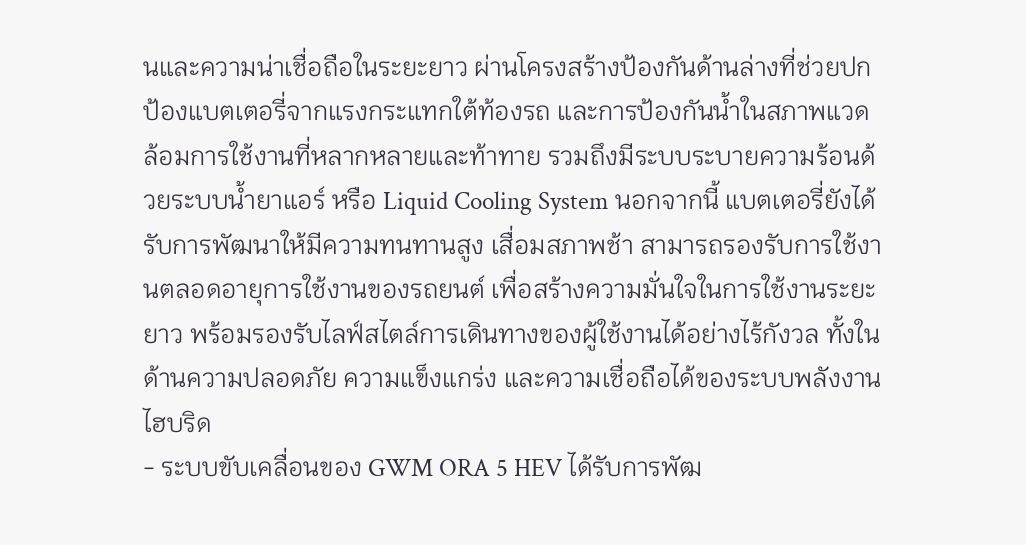นและความน่าเชื่อถือในระยะยาว ผ่านโครงสร้างป้องกันด้านล่างที่ช่วยปกป้องแบตเตอรี่จากแรงกระแทกใต้ท้องรถ และการป้องกันน้ำในสภาพแวดล้อมการใช้งานที่หลากหลายและท้าทาย รวมถึงมีระบบระบายความร้อนด้วยระบบน้ำยาแอร์ หรือ Liquid Cooling System นอกจากนี้ แบตเตอรี่ยังได้รับการพัฒนาให้มีความทนทานสูง เสื่อมสภาพช้า สามารถรองรับการใช้งานตลอดอายุการใช้งานของรถยนต์ เพื่อสร้างความมั่นใจในการใช้งานระยะยาว พร้อมรองรับไลฟ์สไตล์การเดินทางของผู้ใช้งานได้อย่างไร้กังวล ทั้งในด้านความปลอดภัย ความแข็งแกร่ง และความเชื่อถือได้ของระบบพลังงานไฮบริด
- ระบบขับเคลื่อนของ GWM ORA 5 HEV ได้รับการพัฒ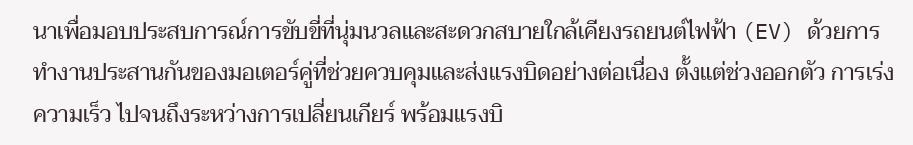นาเพื่อมอบประสบการณ์การขับขี่ที่นุ่มนวลและสะดวกสบายใกล้เคียงรถยนต์ไฟฟ้า (EV) ด้วยการทำงานประสานกันของมอเตอร์คู่ที่ช่วยควบคุมและส่งแรงบิดอย่างต่อเนื่อง ตั้งแต่ช่วงออกตัว การเร่งความเร็ว ไปจนถึงระหว่างการเปลี่ยนเกียร์ พร้อมแรงบิ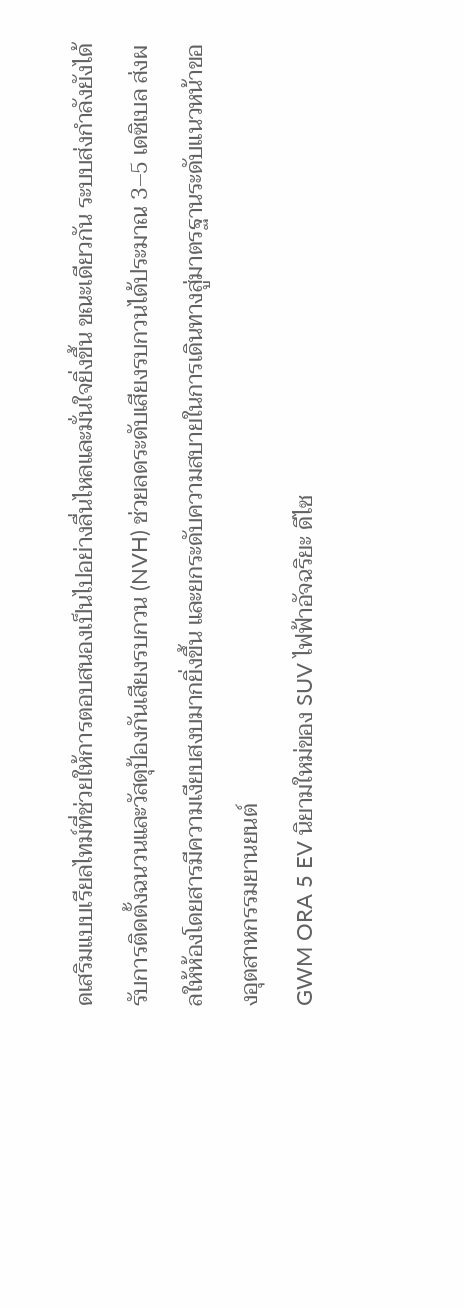ดเสริมแบบเรียลไทม์ที่ช่วยให้การตอบสนองเป็นไปอย่างลื่นไหลและมั่นใจยิ่งขึ้น ขณะเดียวกัน ระบบส่งกำลังยังได้รับการติดตั้งฉนวนและวัสดุป้องกันเสียงรบกวน (NVH) ช่วยลดระดับเสียงรบกวนได้ประมาณ 3–5 เดซิเบล ส่งผลให้ห้องโดยสารมีความเงียบสงบมากยิ่งขึ้น และยกระดับความสบายในการเดินทางสู่มาตรฐานระดับแนวหน้าของอุตสาหกรรมยานยนต์
GWM ORA 5 EV นิยามใหม่ของ SUV ไฟฟ้าอัจฉริยะ ดีไซ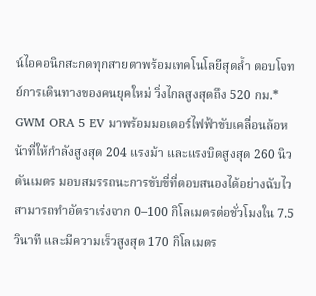น์ไอคอนิกสะกดทุกสายตาพร้อมเทคโนโลยีสุดล้ำ ตอบโจทย์การเดินทางของคนยุคใหม่ วิ่งไกลสูงสุดถึง 520 กม.*
GWM ORA 5 EV มาพร้อมมอเตอร์ไฟฟ้าขับเคลื่อนล้อหน้าที่ให้กำลังสูงสุด 204 แรงม้า และแรงบิดสูงสุด 260 นิวตันเมตร มอบสมรรถนะการขับขี่ที่ตอบสนองได้อย่างฉับไว สามารถทำอัตราเร่งจาก 0–100 กิโลเมตรต่อชั่วโมงใน 7.5 วินาที และมีความเร็วสูงสุด 170 กิโลเมตร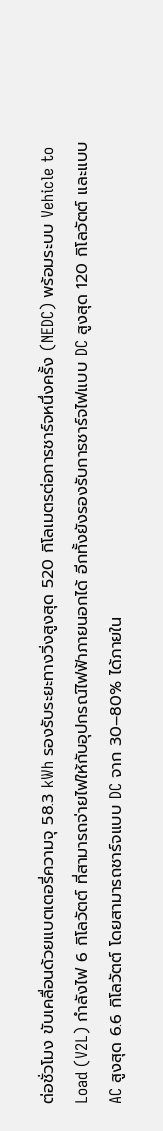ต่อชั่วโมง ขับเคลื่อนด้วยแบตเตอรี่ความจุ 58.3 kWh รองรับระยะทางวิ่งสูงสุด 520 กิโลเมตรต่อการชาร์จหนึ่งครั้ง (NEDC) พร้อมระบบ Vehicle to Load (V2L) กำลังไฟ 6 กิโลวัตต์ ที่สามารถจ่ายไฟให้กับอุปกรณ์ไฟฟ้าภายนอกได้ อีกทั้งยังรองรับการชาร์จไฟแบบ DC สูงสุด 120 กิโลวัตต์ และแบบ AC สูงสุด 6.6 กิโลวัตต์ โดยสามารถชาร์จแบบ DC จาก 30–80% ได้ภายใน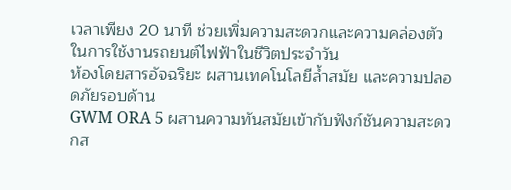เวลาเพียง 20 นาที ช่วยเพิ่มความสะดวกและความคล่องตัวในการใช้งานรถยนต์ไฟฟ้าในชีวิตประจำวัน
ห้องโดยสารอัจฉริยะ ผสานเทคโนโลยีล้ำสมัย และความปลอดภัยรอบด้าน
GWM ORA 5 ผสานความทันสมัยเข้ากับฟังก์ชันความสะดวกส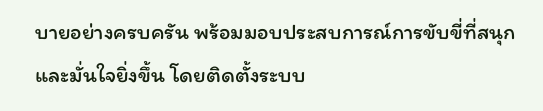บายอย่างครบครัน พร้อมมอบประสบการณ์การขับขี่ที่สนุกและมั่นใจยิ่งขึ้น โดยติดตั้งระบบ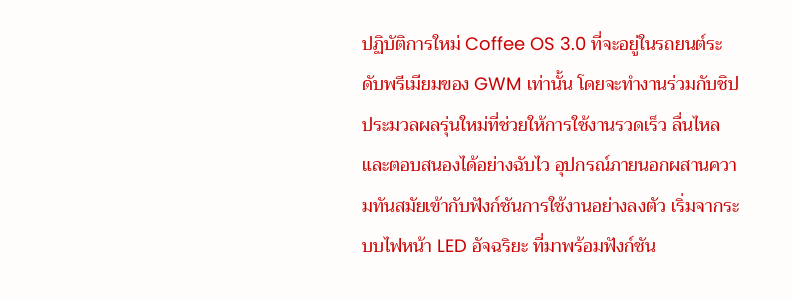ปฏิบัติการใหม่ Coffee OS 3.0 ที่จะอยู่ในรถยนต์ระดับพรีเมียมของ GWM เท่านั้น โดยจะทำงานร่วมกับชิปประมวลผลรุ่นใหม่ที่ช่วยให้การใช้งานรวดเร็ว ลื่นไหล และตอบสนองได้อย่างฉับไว อุปกรณ์ภายนอกผสานความทันสมัยเข้ากับฟังก์ชันการใช้งานอย่างลงตัว เริ่มจากระบบไฟหน้า LED อัจฉริยะ ที่มาพร้อมฟังก์ชัน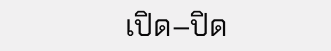เปิด–ปิด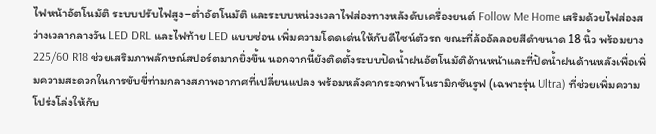ไฟหน้าอัตโนมัติ ระบบปรับไฟสูง–ต่ำอัตโนมัติ และระบบหน่วงเวลาไฟส่องทางหลังดับเครื่องยนต์ Follow Me Home เสริมด้วยไฟส่องสว่างเวลากลางวัน LED DRL และไฟท้าย LED แบบซ่อน เพิ่มความโดดเด่นให้กับดีไซน์ตัวรถ ขณะที่ล้ออัลลอยสีดำขนาด 18 นิ้ว พร้อมยาง 225/60 R18 ช่วยเสริมภาพลักษณ์สปอร์ตมากยิ่งขึ้น นอกจากนี้ยังติดตั้งระบบปัดน้ำฝนอัตโนมัติด้านหน้าและที่ปัดน้ำฝนด้านหลังเพื่อเพิ่มความสะดวกในการขับขี่ท่ามกลางสภาพอากาศที่เปลี่ยนแปลง พร้อมหลังคากระจกพาโนรามิกซันรูฟ (เฉพาะรุ่น Ultra) ที่ช่วยเพิ่มความโปร่งโล่งให้กับ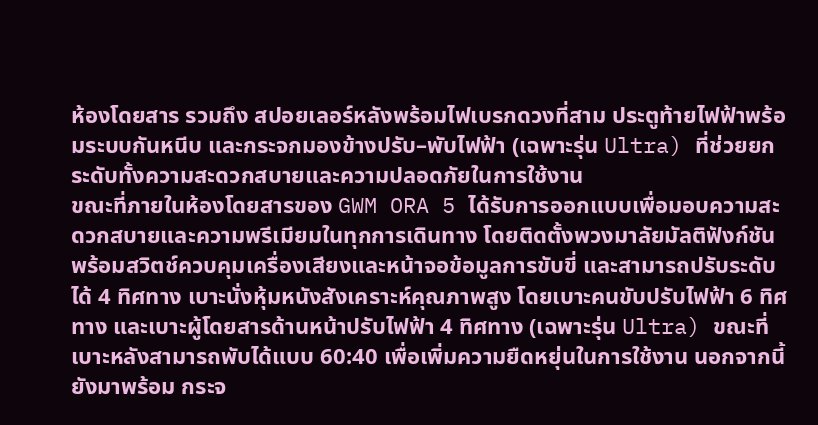ห้องโดยสาร รวมถึง สปอยเลอร์หลังพร้อมไฟเบรกดวงที่สาม ประตูท้ายไฟฟ้าพร้อมระบบกันหนีบ และกระจกมองข้างปรับ–พับไฟฟ้า (เฉพาะรุ่น Ultra) ที่ช่วยยกระดับทั้งความสะดวกสบายและความปลอดภัยในการใช้งาน
ขณะที่ภายในห้องโดยสารของ GWM ORA 5 ได้รับการออกแบบเพื่อมอบความสะดวกสบายและความพรีเมียมในทุกการเดินทาง โดยติดตั้งพวงมาลัยมัลติฟังก์ชันพร้อมสวิตช์ควบคุมเครื่องเสียงและหน้าจอข้อมูลการขับขี่ และสามารถปรับระดับได้ 4 ทิศทาง เบาะนั่งหุ้มหนังสังเคราะห์คุณภาพสูง โดยเบาะคนขับปรับไฟฟ้า 6 ทิศทาง และเบาะผู้โดยสารด้านหน้าปรับไฟฟ้า 4 ทิศทาง (เฉพาะรุ่น Ultra) ขณะที่เบาะหลังสามารถพับได้แบบ 60:40 เพื่อเพิ่มความยืดหยุ่นในการใช้งาน นอกจากนี้ยังมาพร้อม กระจ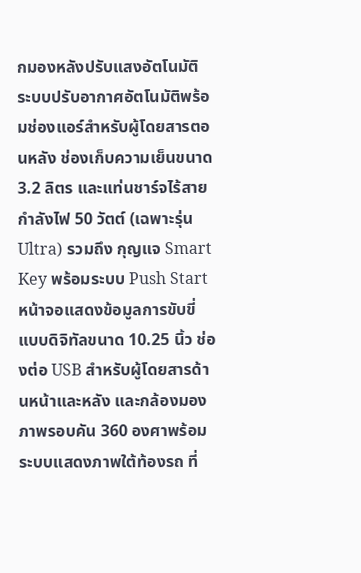กมองหลังปรับแสงอัตโนมัติ ระบบปรับอากาศอัตโนมัติพร้อมช่องแอร์สำหรับผู้โดยสารตอนหลัง ช่องเก็บความเย็นขนาด 3.2 ลิตร และแท่นชาร์จไร้สายกำลังไฟ 50 วัตต์ (เฉพาะรุ่น Ultra) รวมถึง กุญแจ Smart Key พร้อมระบบ Push Start หน้าจอแสดงข้อมูลการขับขี่แบบดิจิทัลขนาด 10.25 นิ้ว ช่องต่อ USB สำหรับผู้โดยสารด้านหน้าและหลัง และกล้องมองภาพรอบคัน 360 องศาพร้อมระบบแสดงภาพใต้ท้องรถ ที่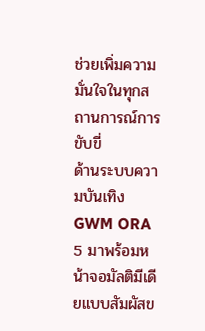ช่วยเพิ่มความมั่นใจในทุกสถานการณ์การขับขี่
ด้านระบบความบันเทิง GWM ORA 5 มาพร้อมหน้าจอมัลติมีเดียแบบสัมผัสข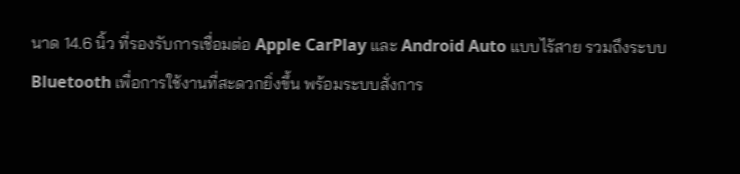นาด 14.6 นิ้ว ที่รองรับการเชื่อมต่อ Apple CarPlay และ Android Auto แบบไร้สาย รวมถึงระบบ Bluetooth เพื่อการใช้งานที่สะดวกยิ่งขึ้น พร้อมระบบสั่งการ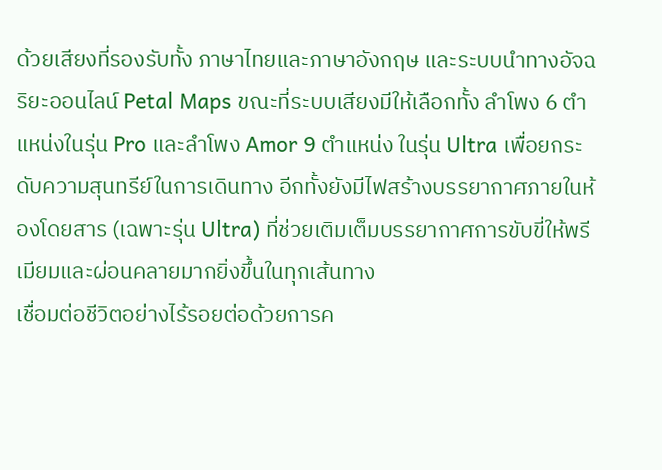ด้วยเสียงที่รองรับทั้ง ภาษาไทยและภาษาอังกฤษ และระบบนำทางอัจฉริยะออนไลน์ Petal Maps ขณะที่ระบบเสียงมีให้เลือกทั้ง ลำโพง 6 ตำแหน่งในรุ่น Pro และลำโพง Amor 9 ตำแหน่ง ในรุ่น Ultra เพื่อยกระดับความสุนทรีย์ในการเดินทาง อีกทั้งยังมีไฟสร้างบรรยากาศภายในห้องโดยสาร (เฉพาะรุ่น Ultra) ที่ช่วยเติมเต็มบรรยากาศการขับขี่ให้พรีเมียมและผ่อนคลายมากยิ่งขึ้นในทุกเส้นทาง
เชื่อมต่อชีวิตอย่างไร้รอยต่อด้วยการค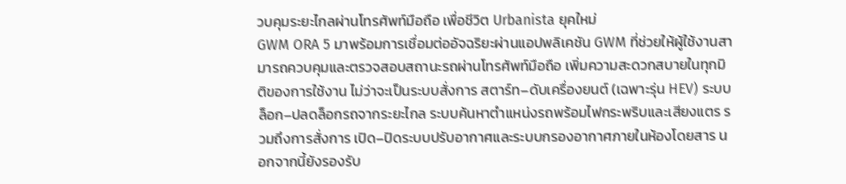วบคุมระยะไกลผ่านโทรศัพท์มือถือ เพื่อชีวิต Urbanista ยุคใหม่
GWM ORA 5 มาพร้อมการเชื่อมต่ออัจฉริยะผ่านแอปพลิเคชัน GWM ที่ช่วยให้ผู้ใช้งานสามารถควบคุมและตรวจสอบสถานะรถผ่านโทรศัพท์มือถือ เพิ่มความสะดวกสบายในทุกมิติของการใช้งาน ไม่ว่าจะเป็นระบบสั่งการ สตาร์ท–ดับเครื่องยนต์ (เฉพาะรุ่น HEV) ระบบล็อก–ปลดล็อกรถจากระยะไกล ระบบค้นหาตำแหน่งรถพร้อมไฟกระพริบและเสียงแตร รวมถึงการสั่งการ เปิด–ปิดระบบปรับอากาศและระบบกรองอากาศภายในห้องโดยสาร นอกจากนี้ยังรองรับ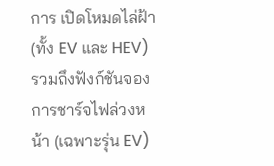การ เปิดโหมดไล่ฝ้า (ทั้ง EV และ HEV) รวมถึงฟังก์ชันจองการชาร์จไฟล่วงหน้า (เฉพาะรุ่น EV)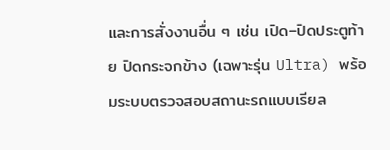และการสั่งงานอื่น ๆ เช่น เปิด–ปิดประตูท้าย ปิดกระจกข้าง (เฉพาะรุ่น Ultra) พร้อมระบบตรวจสอบสถานะรถแบบเรียล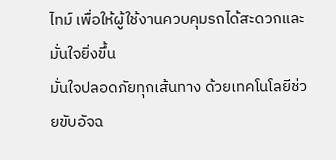ไทม์ เพื่อให้ผู้ใช้งานควบคุมรถได้สะดวกและมั่นใจยิ่งขึ้น
มั่นใจปลอดภัยทุกเส้นทาง ด้วยเทคโนโลยีช่วยขับอัจฉ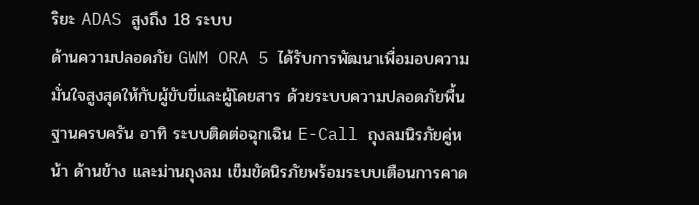ริยะ ADAS สูงถึง 18 ระบบ
ด้านความปลอดภัย GWM ORA 5 ได้รับการพัฒนาเพื่อมอบความมั่นใจสูงสุดให้กับผู้ขับขี่และผู้โดยสาร ด้วยระบบความปลอดภัยพื้นฐานครบครัน อาทิ ระบบติดต่อฉุกเฉิน E-Call ถุงลมนิรภัยคู่หน้า ด้านข้าง และม่านถุงลม เข็มขัดนิรภัยพร้อมระบบเตือนการคาด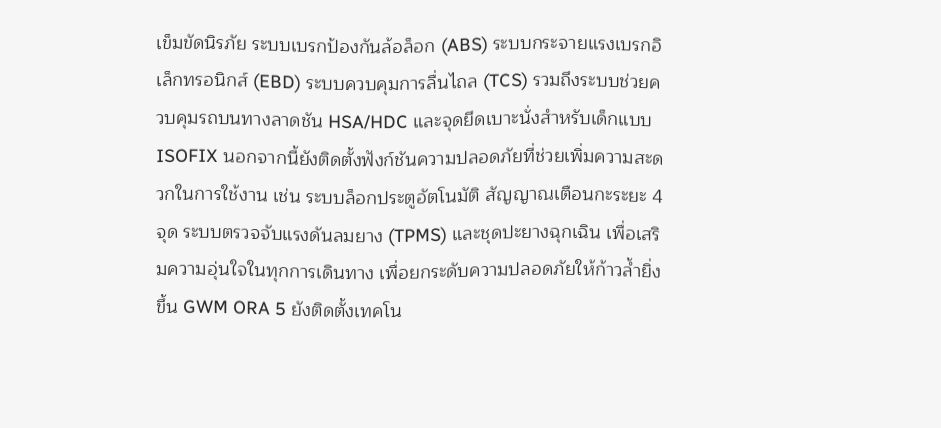เข็มขัดนิรภัย ระบบเบรกป้องกันล้อล็อก (ABS) ระบบกระจายแรงเบรกอิเล็กทรอนิกส์ (EBD) ระบบควบคุมการลื่นไถล (TCS) รวมถึงระบบช่วยควบคุมรถบนทางลาดชัน HSA/HDC และจุดยึดเบาะนั่งสำหรับเด็กแบบ ISOFIX นอกจากนี้ยังติดตั้งฟังก์ชันความปลอดภัยที่ช่วยเพิ่มความสะดวกในการใช้งาน เช่น ระบบล็อกประตูอัตโนมัติ สัญญาณเตือนกะระยะ 4 จุด ระบบตรวจจับแรงดันลมยาง (TPMS) และชุดปะยางฉุกเฉิน เพื่อเสริมความอุ่นใจในทุกการเดินทาง เพื่อยกระดับความปลอดภัยให้ก้าวล้ำยิ่งขึ้น GWM ORA 5 ยังติดตั้งเทคโน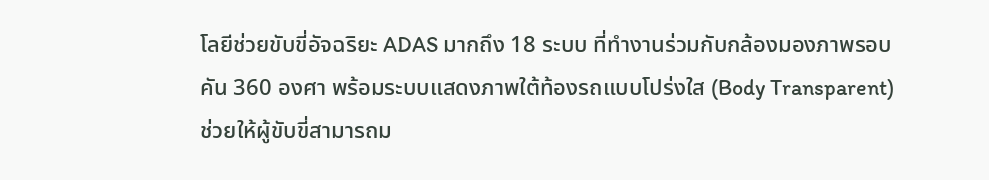โลยีช่วยขับขี่อัจฉริยะ ADAS มากถึง 18 ระบบ ที่ทำงานร่วมกับกล้องมองภาพรอบคัน 360 องศา พร้อมระบบแสดงภาพใต้ท้องรถแบบโปร่งใส (Body Transparent) ช่วยให้ผู้ขับขี่สามารถม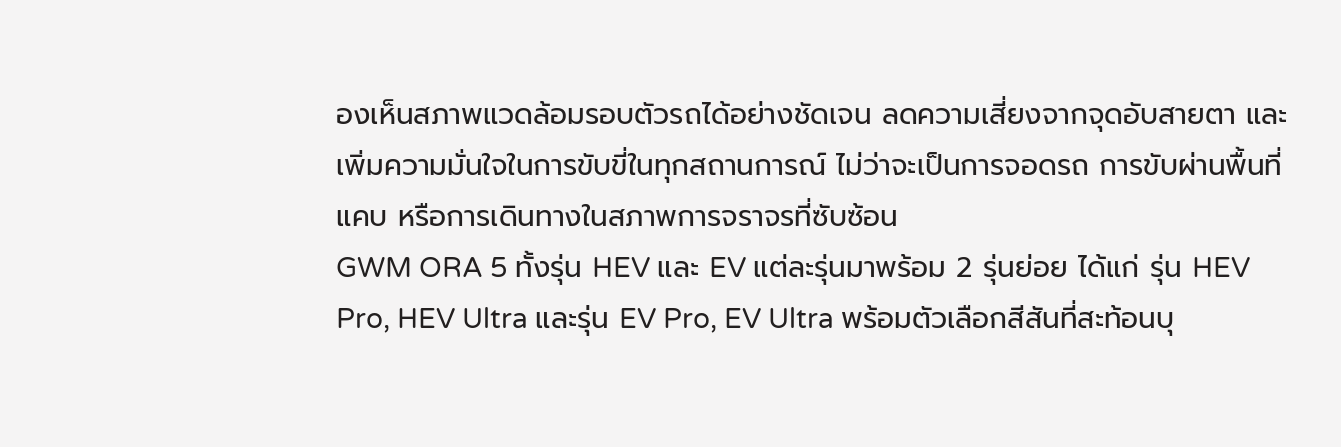องเห็นสภาพแวดล้อมรอบตัวรถได้อย่างชัดเจน ลดความเสี่ยงจากจุดอับสายตา และเพิ่มความมั่นใจในการขับขี่ในทุกสถานการณ์ ไม่ว่าจะเป็นการจอดรถ การขับผ่านพื้นที่แคบ หรือการเดินทางในสภาพการจราจรที่ซับซ้อน
GWM ORA 5 ทั้งรุ่น HEV และ EV แต่ละรุ่นมาพร้อม 2 รุ่นย่อย ได้แก่ รุ่น HEV Pro, HEV Ultra และรุ่น EV Pro, EV Ultra พร้อมตัวเลือกสีสันที่สะท้อนบุ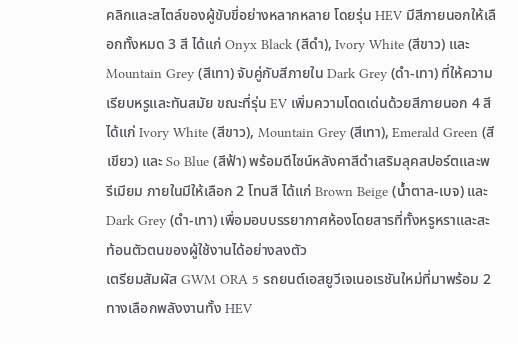คลิกและสไตล์ของผู้ขับขี่อย่างหลากหลาย โดยรุ่น HEV มีสีภายนอกให้เลือกทั้งหมด 3 สี ได้แก่ Onyx Black (สีดำ), Ivory White (สีขาว) และ Mountain Grey (สีเทา) จับคู่กับสีภายใน Dark Grey (ดำ-เทา) ที่ให้ความเรียบหรูและทันสมัย ขณะที่รุ่น EV เพิ่มความโดดเด่นด้วยสีภายนอก 4 สี ได้แก่ Ivory White (สีขาว), Mountain Grey (สีเทา), Emerald Green (สีเขียว) และ So Blue (สีฟ้า) พร้อมดีไซน์หลังคาสีดำเสริมลุคสปอร์ตและพรีเมียม ภายในมีให้เลือก 2 โทนสี ได้แก่ Brown Beige (น้ำตาล-เบจ) และ Dark Grey (ดำ-เทา) เพื่อมอบบรรยากาศห้องโดยสารที่ทั้งหรูหราและสะท้อนตัวตนของผู้ใช้งานได้อย่างลงตัว
เตรียมสัมผัส GWM ORA 5 รถยนต์เอสยูวีเจเนอเรชันใหม่ที่มาพร้อม 2 ทางเลือกพลังงานทั้ง HEV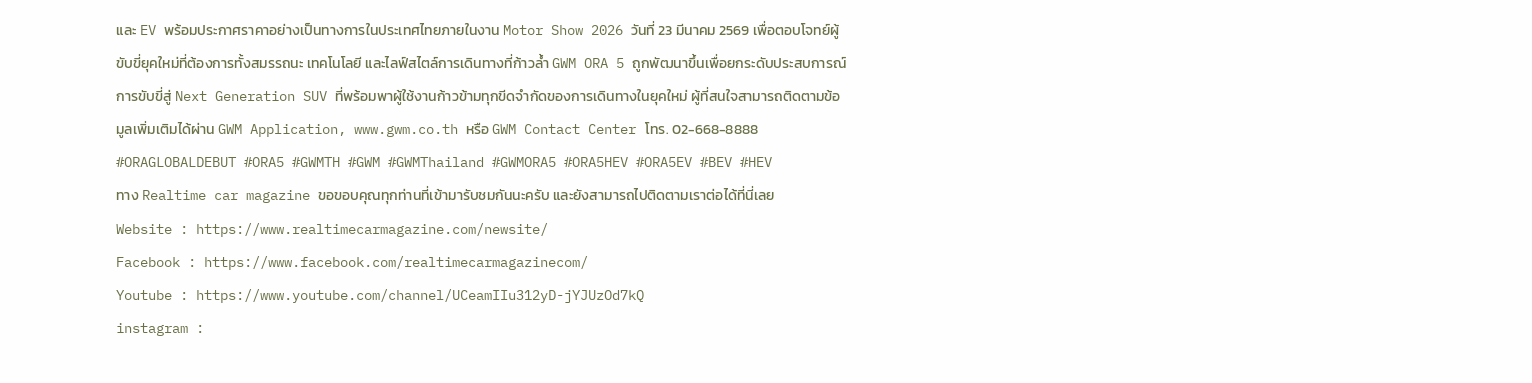และ EV พร้อมประกาศราคาอย่างเป็นทางการในประเทศไทยภายในงาน Motor Show 2026 วันที่ 23 มีนาคม 2569 เพื่อตอบโจทย์ผู้ขับขี่ยุคใหม่ที่ต้องการทั้งสมรรถนะ เทคโนโลยี และไลฟ์สไตล์การเดินทางที่ก้าวล้ำ GWM ORA 5 ถูกพัฒนาขึ้นเพื่อยกระดับประสบการณ์การขับขี่สู่ Next Generation SUV ที่พร้อมพาผู้ใช้งานก้าวข้ามทุกขีดจำกัดของการเดินทางในยุคใหม่ ผู้ที่สนใจสามารถติดตามข้อมูลเพิ่มเติมได้ผ่าน GWM Application, www.gwm.co.th หรือ GWM Contact Center โทร. 02-668-8888
#ORAGLOBALDEBUT #ORA5 #GWMTH #GWM #GWMThailand #GWMORA5 #ORA5HEV #ORA5EV #BEV #HEV
ทาง Realtime car magazine ขอขอบคุณทุกท่านที่เข้ามารับชมกันนะครับ และยังสามารถไปติดตามเราต่อได้ที่นี่เลย
Website : https://www.realtimecarmagazine.com/newsite/
Facebook : https://www.facebook.com/realtimecarmagazinecom/
Youtube : https://www.youtube.com/channel/UCeamIIu312yD-jYJUzOd7kQ
instagram :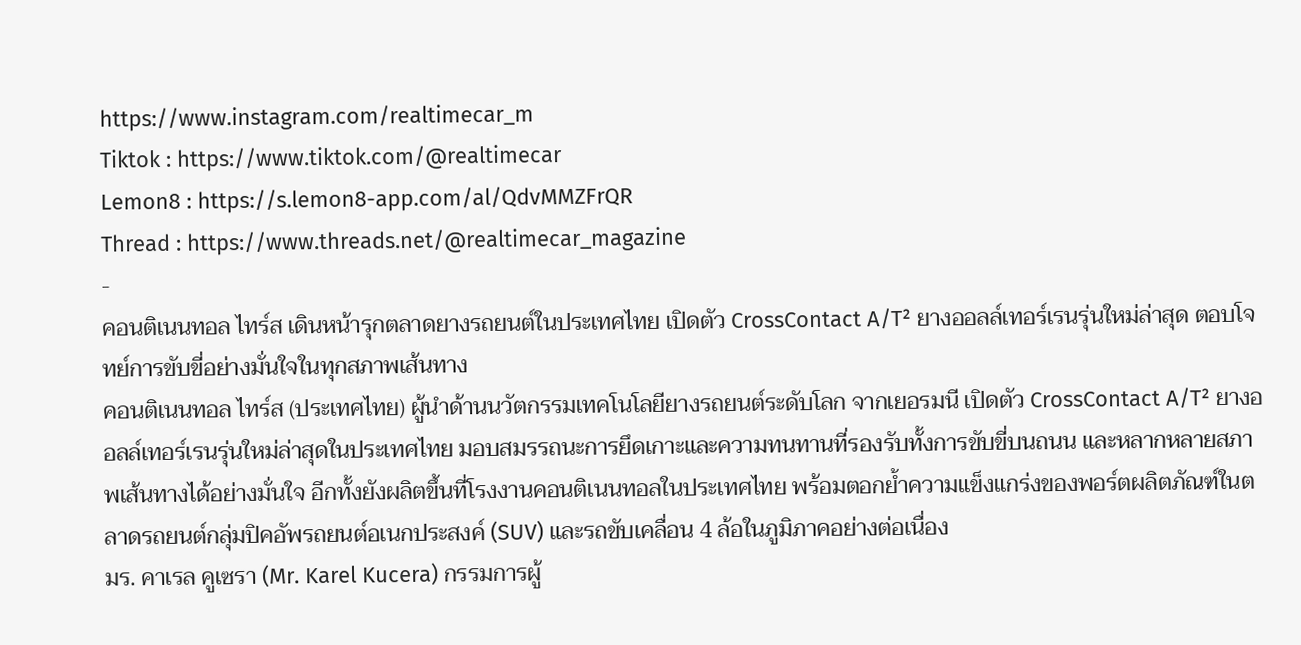https://www.instagram.com/realtimecar_m
Tiktok : https://www.tiktok.com/@realtimecar
Lemon8 : https://s.lemon8-app.com/al/QdvMMZFrQR
Thread : https://www.threads.net/@realtimecar_magazine
-
คอนติเนนทอล ไทร์ส เดินหน้ารุกตลาดยางรถยนต์ในประเทศไทย เปิดตัว CrossContact A/T² ยางออลล์เทอร์เรนรุ่นใหม่ล่าสุด ตอบโจทย์การขับขี่อย่างมั่นใจในทุกสภาพเส้นทาง
คอนติเนนทอล ไทร์ส (ประเทศไทย) ผู้นำด้านนวัตกรรมเทคโนโลยียางรถยนต์ระดับโลก จากเยอรมนี เปิดตัว CrossContact A/T² ยางออลล์เทอร์เรนรุ่นใหม่ล่าสุดในประเทศไทย มอบสมรรถนะการยึดเกาะและความทนทานที่รองรับทั้งการขับขี่บนถนน และหลากหลายสภาพเส้นทางได้อย่างมั่นใจ อีกทั้งยังผลิตขึ้นที่โรงงานคอนติเนนทอลในประเทศไทย พร้อมตอกย้ำความแข็งแกร่งของพอร์ตผลิตภัณฑ์ในตลาดรถยนต์กลุ่มปิคอัพรถยนต์อเนกประสงค์ (SUV) และรถขับเคลื่อน 4 ล้อในภูมิภาคอย่างต่อเนื่อง
มร. คาเรล คูเซรา (Mr. Karel Kucera) กรรมการผู้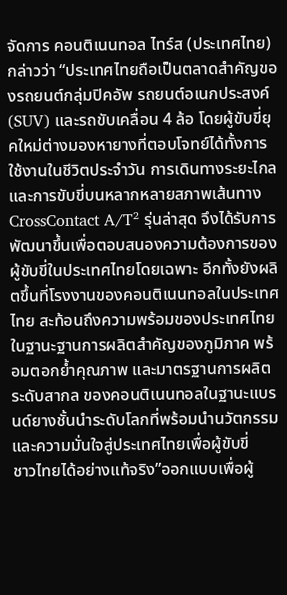จัดการ คอนติเนนทอล ไทร์ส (ประเทศไทย) กล่าวว่า “ประเทศไทยถือเป็นตลาดสำคัญของรถยนต์กลุ่มปิคอัพ รถยนต์อเนกประสงค์ (SUV) และรถขับเคลื่อน 4 ล้อ โดยผู้ขับขี่ยุคใหม่ต่างมองหายางที่ตอบโจทย์ได้ทั้งการใช้งานในชีวิตประจำวัน การเดินทางระยะไกล และการขับขี่บนหลากหลายสภาพเส้นทาง CrossContact A/T² รุ่นล่าสุด จึงได้รับการพัฒนาขึ้นเพื่อตอบสนองความต้องการของผู้ขับขี่ในประเทศไทยโดยเฉพาะ อีกทั้งยังผลิตขึ้นที่โรงงานของคอนติเนนทอลในประเทศไทย สะท้อนถึงความพร้อมของประเทศไทยในฐานะฐานการผลิตสำคัญของภูมิภาค พร้อมตอกย้ำคุณภาพ และมาตรฐานการผลิตระดับสากล ของคอนติเนนทอลในฐานะแบรนด์ยางชั้นนำระดับโลกที่พร้อมนำนวัตกรรม และความมั่นใจสู่ประเทศไทยเพื่อผู้ขับขี่
ชาวไทยได้อย่างแท้จริง”ออกแบบเพื่อผู้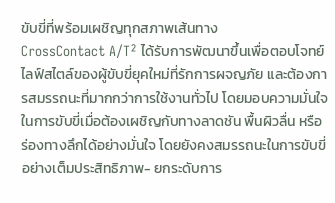ขับขี่ที่พร้อมเผชิญทุกสภาพเส้นทาง
CrossContact A/T² ได้รับการพัฒนาขึ้นเพื่อตอบโจทย์ไลฟ์สไตล์ของผู้ขับขี่ยุคใหม่ที่รักการผจญภัย และต้องการสมรรถนะที่มากกว่าการใช้งานทั่วไป โดยมอบความมั่นใจในการขับขี่เมื่อต้องเผชิญกับทางลาดชัน พื้นผิวลื่น หรือ
ร่องทางลึกได้อย่างมั่นใจ โดยยังคงสมรรถนะในการขับขี่อย่างเต็มประสิทธิภาพ- ยกระดับการ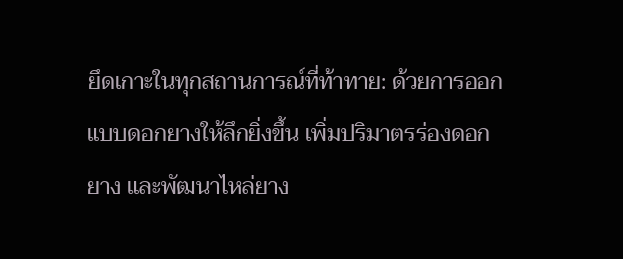ยึดเกาะในทุกสถานการณ์ที่ท้าทาย: ด้วยการออกแบบดอกยางให้ลึกยิ่งขึ้น เพิ่มปริมาตรร่องดอกยาง และพัฒนาไหล่ยาง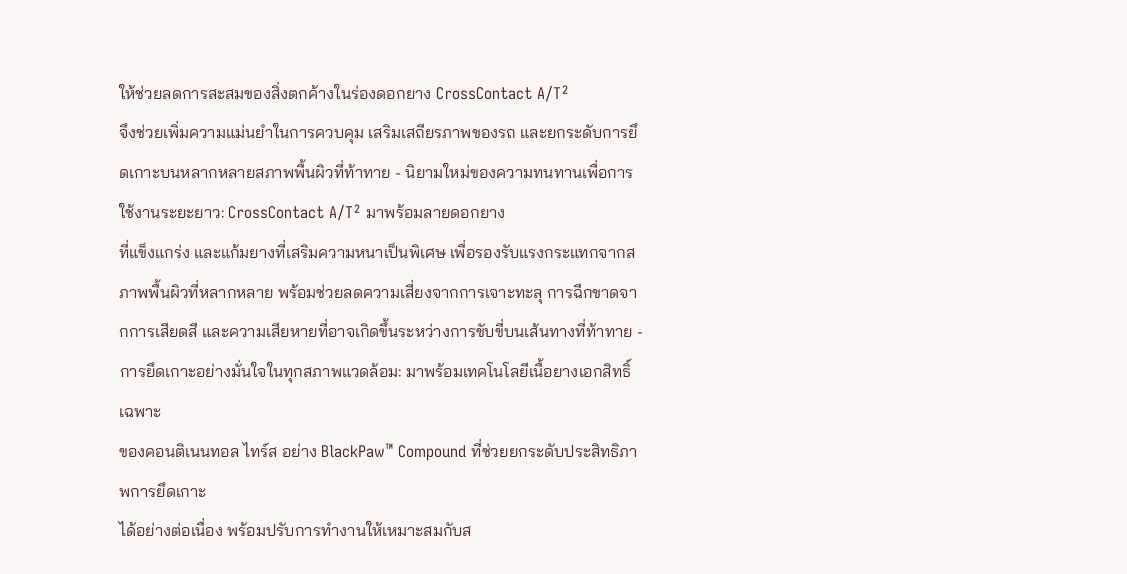ให้ช่วยลดการสะสมของสิ่งตกค้างในร่องดอกยาง CrossContact A/T²
จึงช่วยเพิ่มความแม่นยำในการควบคุม เสริมเสถียรภาพของรถ และยกระดับการยึดเกาะบนหลากหลายสภาพพื้นผิวที่ท้าทาย - นิยามใหม่ของความทนทานเพื่อการใช้งานระยะยาว: CrossContact A/T² มาพร้อมลายดอกยาง
ที่แข็งแกร่ง และแก้มยางที่เสริมความหนาเป็นพิเศษ เพื่อรองรับแรงกระแทกจากสภาพพื้นผิวที่หลากหลาย พร้อมช่วยลดความเสี่ยงจากการเจาะทะลุ การฉีกขาดจากการเสียดสี และความเสียหายที่อาจเกิดขึ้นระหว่างการขับขี่บนเส้นทางที่ท้าทาย - การยึดเกาะอย่างมั่นใจในทุกสภาพแวดล้อม: มาพร้อมเทคโนโลยีเนื้อยางเอกสิทธิ์เฉพาะ
ของคอนติเนนทอล ไทร์ส อย่าง BlackPaw™ Compound ที่ช่วยยกระดับประสิทธิภาพการยึดเกาะ
ได้อย่างต่อเนื่อง พร้อมปรับการทำงานให้เหมาะสมกับส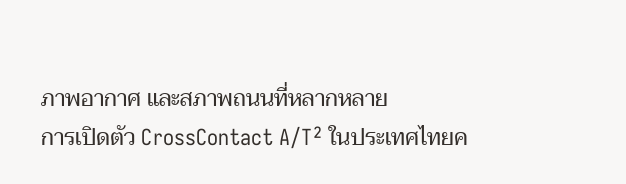ภาพอากาศ และสภาพถนนที่หลากหลาย
การเปิดตัว CrossContact A/T² ในประเทศไทยค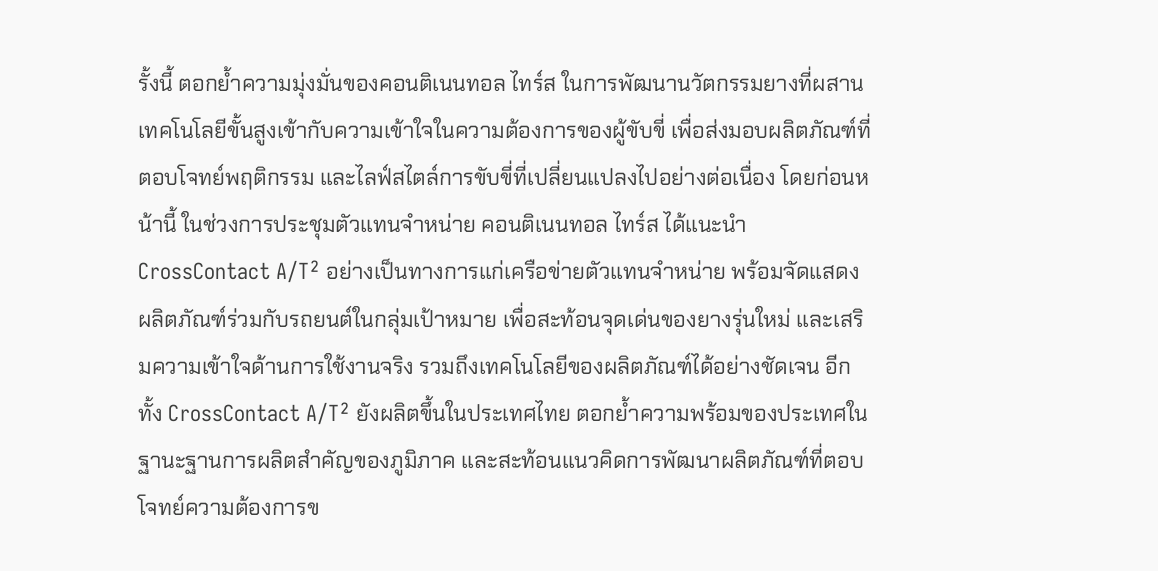รั้งนี้ ตอกย้ำความมุ่งมั่นของคอนติเนนทอล ไทร์ส ในการพัฒนานวัตกรรมยางที่ผสานเทคโนโลยีขั้นสูงเข้ากับความเข้าใจในความต้องการของผู้ขับขี่ เพื่อส่งมอบผลิตภัณฑ์ที่ตอบโจทย์พฤติกรรม และไลฟ์สไตล์การขับขี่ที่เปลี่ยนแปลงไปอย่างต่อเนื่อง โดยก่อนหน้านี้ ในช่วงการประชุมตัวแทนจำหน่าย คอนติเนนทอล ไทร์ส ได้แนะนำ CrossContact A/T² อย่างเป็นทางการแก่เครือข่ายตัวแทนจำหน่าย พร้อมจัดแสดงผลิตภัณฑ์ร่วมกับรถยนต์ในกลุ่มเป้าหมาย เพื่อสะท้อนจุดเด่นของยางรุ่นใหม่ และเสริมความเข้าใจด้านการใช้งานจริง รวมถึงเทคโนโลยีของผลิตภัณฑ์ได้อย่างชัดเจน อีกทั้ง CrossContact A/T² ยังผลิตขึ้นในประเทศไทย ตอกย้ำความพร้อมของประเทศในฐานะฐานการผลิตสำคัญของภูมิภาค และสะท้อนแนวคิดการพัฒนาผลิตภัณฑ์ที่ตอบโจทย์ความต้องการข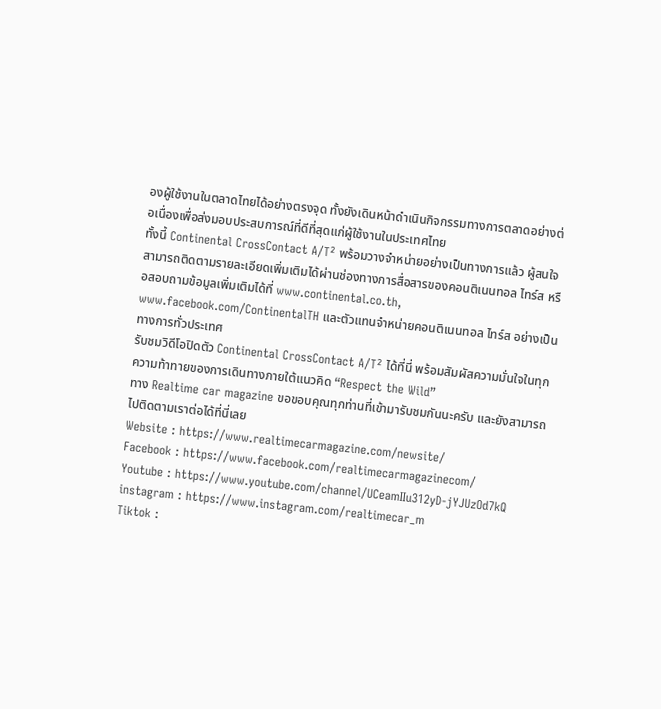องผู้ใช้งานในตลาดไทยได้อย่างตรงจุด ทั้งยังเดินหน้าดำเนินกิจกรรมทางการตลาดอย่างต่อเนื่องเพื่อส่งมอบประสบการณ์ที่ดีที่สุดแก่ผู้ใช้งานในประเทศไทย
ทั้งนี้ Continental CrossContact A/T² พร้อมวางจำหน่ายอย่างเป็นทางการแล้ว ผู้สนใจสามารถติดตามรายละเอียดเพิ่มเติมได้ผ่านช่องทางการสื่อสารของคอนติเนนทอล ไทร์ส หรือสอบถามข้อมูลเพิ่มเติมได้ที่ www.continental.co.th, www.facebook.com/ContinentalTH และตัวแทนจำหน่ายคอนติเนนทอล ไทร์ส อย่างเป็นทางการทั่วประเทศ
รับชมวิดีโอปิดตัว Continental CrossContact A/T² ได้ที่นี่ พร้อมสัมผัสความมั่นใจในทุกความท้าทายของการเดินทางภายใต้แนวคิด “Respect the Wild”
ทาง Realtime car magazine ขอขอบคุณทุกท่านที่เข้ามารับชมกันนะครับ และยังสามารถไปติดตามเราต่อได้ที่นี่เลย
Website : https://www.realtimecarmagazine.com/newsite/
Facebook : https://www.facebook.com/realtimecarmagazinecom/
Youtube : https://www.youtube.com/channel/UCeamIIu312yD-jYJUzOd7kQ
instagram : https://www.instagram.com/realtimecar_m
Tiktok :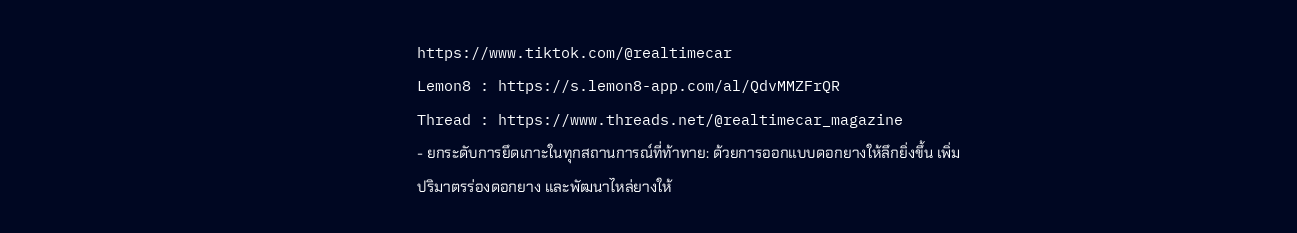https://www.tiktok.com/@realtimecar
Lemon8 : https://s.lemon8-app.com/al/QdvMMZFrQR
Thread : https://www.threads.net/@realtimecar_magazine
- ยกระดับการยึดเกาะในทุกสถานการณ์ที่ท้าทาย: ด้วยการออกแบบดอกยางให้ลึกยิ่งขึ้น เพิ่มปริมาตรร่องดอกยาง และพัฒนาไหล่ยางให้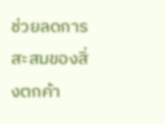ช่วยลดการสะสมของสิ่งตกค้า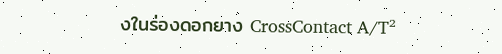งในร่องดอกยาง CrossContact A/T²